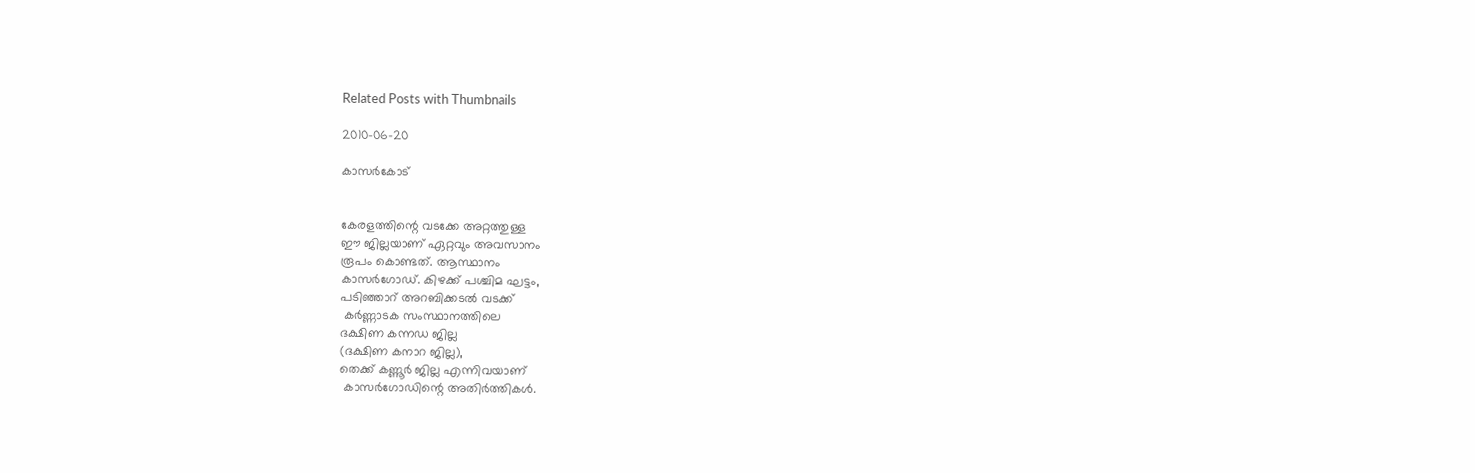Related Posts with Thumbnails

2010-06-20

കാസര്‍കോട്‌


കേരളത്തിന്റെ വടക്കേ അറ്റത്തുള്ള
ഈ ജില്ലയാണ്‌ ഏറ്റവും അവസാനം
രൂപം കൊണ്ടത്‌. ആസ്ഥാനം
കാസര്‍ഗോഡ്. കിഴക്ക്‌ പശ്ചിമ ഘട്ടം,
പടിഞ്ഞാറ്‌ അറബിക്കടല്‍ വടക്ക്‌
 കര്‍ണ്ണാടക സംസ്ഥാനത്തിലെ
ദക്ഷിണ കന്നഡ ജില്ല
(ദക്ഷിണ കനാറ ജില്ല),
തെക്ക്‌ കണ്ണൂര്‍ ജില്ല എന്നിവയാണ്‌
 കാസര്‍ഗോഡിന്റെ അതിര്‍ത്തികള്‍.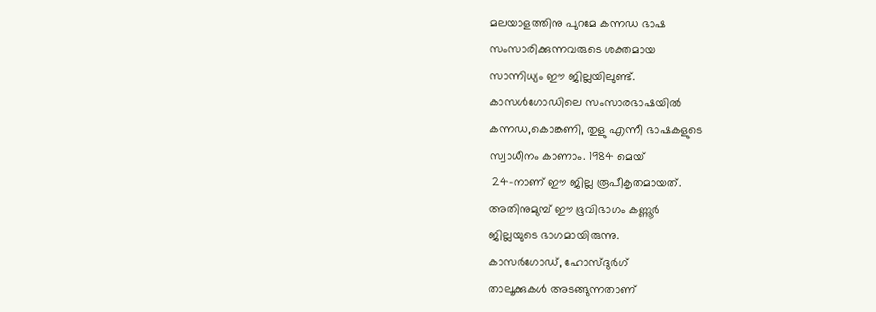മലയാളത്തിനു പുറമേ കന്നഡ ഭാഷ
സംസാരിക്കുന്നവരുടെ ശക്തമായ
സാന്നിധ്യം ഈ ജില്ലയിലുണ്ട്‌.
കാസള്‍ഗോഡിലെ സംസാരഭാഷയില്‍
കന്നഡ,കൊങ്കണി, തുളു എന്നീ ഭാഷകളുടെ
സ്വാധീനം കാണാം. 1984 മെയ്‌
 24-നാണ്‌ ഈ ജില്ല രൂപീകൃതമായത്‌.
അതിനുമുമ്പ്‌ ഈ ഭൂവിഭാഗം കണ്ണൂര്‍
ജില്ലയുടെ ഭാഗമായിരുന്നു.
കാസര്‍ഗോഡ്, ഹോസ്ദുര്‍ഗ്
താലൂക്കുകള്‍ അടങ്ങുന്നതാണ്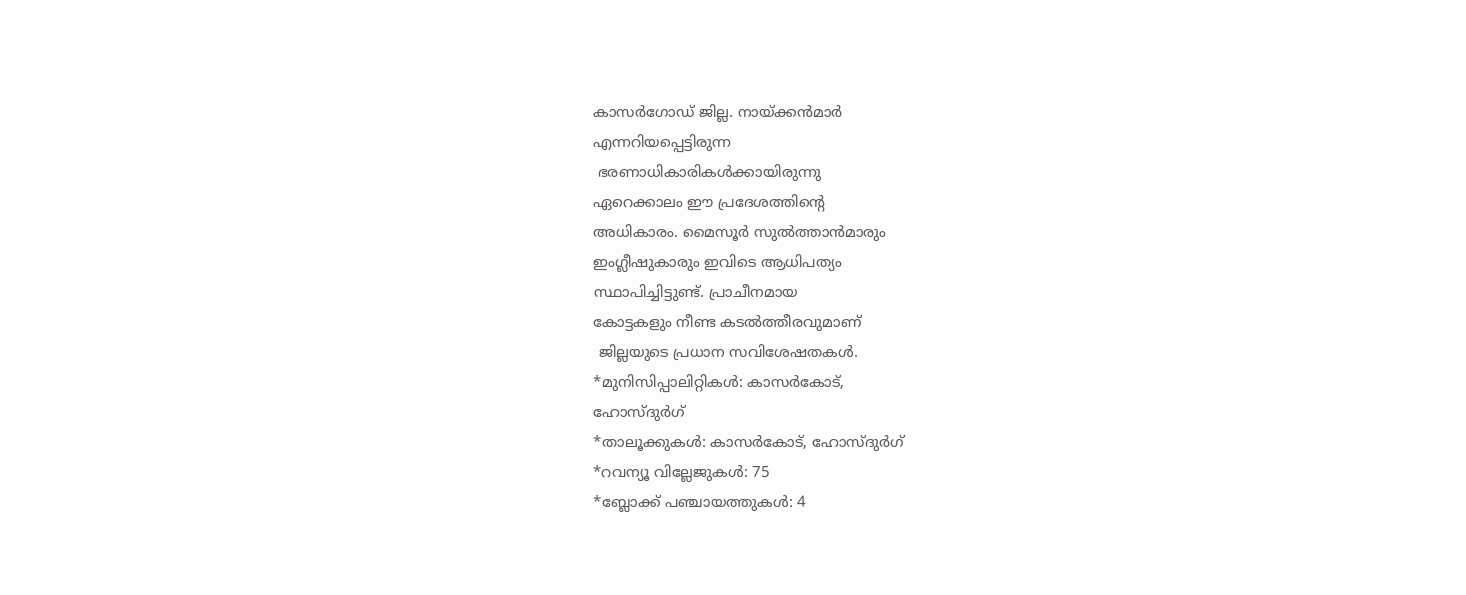കാസര്‍ഗോഡ്‌ ജില്ല. നായ്‌ക്കന്‍മാര്‍
എന്നറിയപ്പെട്ടിരുന്ന
 ഭരണാധികാരികള്‍ക്കായിരുന്നു
ഏറെക്കാലം ഈ പ്രദേശത്തിന്റെ
അധികാരം. മൈസൂര്‍ സുല്‍ത്താന്‍മാരും
ഇംഗ്ലീഷുകാരും ഇവിടെ ആധിപത്യം
സ്ഥാപിച്ചിട്ടുണ്ട്‌. പ്രാചീനമായ
കോട്ടകളും നീണ്ട കടല്‍ത്തീരവുമാണ്‌
 ജില്ലയുടെ പ്രധാന സവിശേഷതകള്‍.
*മുനിസിപ്പാലിറ്റികള്‍: കാസര്‍കോട്‌,
ഹോസ്‌ദുര്‍ഗ്‌
*താലൂക്കുകള്‍: കാസര്‍കോട്‌, ഹോസ്‌ദുര്‍ഗ്‌
*റവന്യൂ വില്ലേജുകള്‍: 75
*ബ്ലോക്ക്‌ പഞ്ചായത്തുകള്‍: 4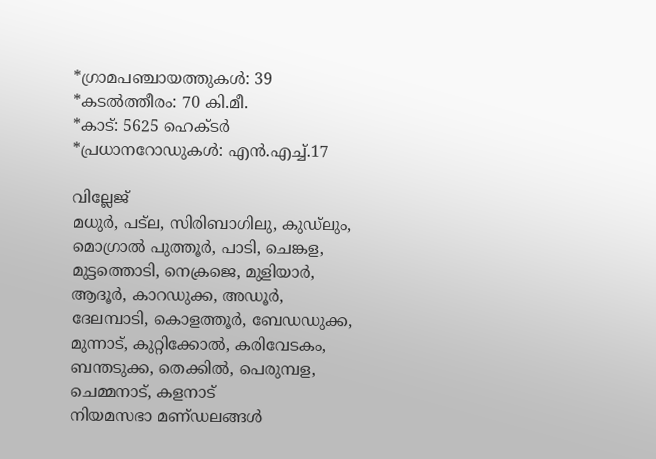*ഗ്രാമപഞ്ചായത്തുകള്‍: 39
*കടല്‍ത്തീരം: 70 കി.മീ.
*കാട്‌: 5625 ഹെക്‌ടര്‍
*പ്രധാനറോഡുകള്‍: എന്‍.എച്ച്‌.17

വില്ലേജ്
മധുര്‍, പട്ല, സിരിബാഗിലു, കുഡ്ലും, മൊഗ്രാല്‍ പുത്തൂര്‍, പാടി, ചെങ്കള, മുട്ടത്തൊടി, നെക്രജെ, മുളിയാര്‍, ആദൂര്‍, കാറഡുക്ക, അഡൂര്‍, ദേലമ്പാടി, കൊളത്തൂര്‍, ബേഡഡുക്ക, മുന്നാട്, കുറ്റിക്കോല്‍, കരിവേടകം, ബന്തടുക്ക, തെക്കില്‍, പെരുമ്പള, ചെമ്മനാട്, കളനാട്
നിയമസഭാ മണ്‌ഡലങ്ങള്‍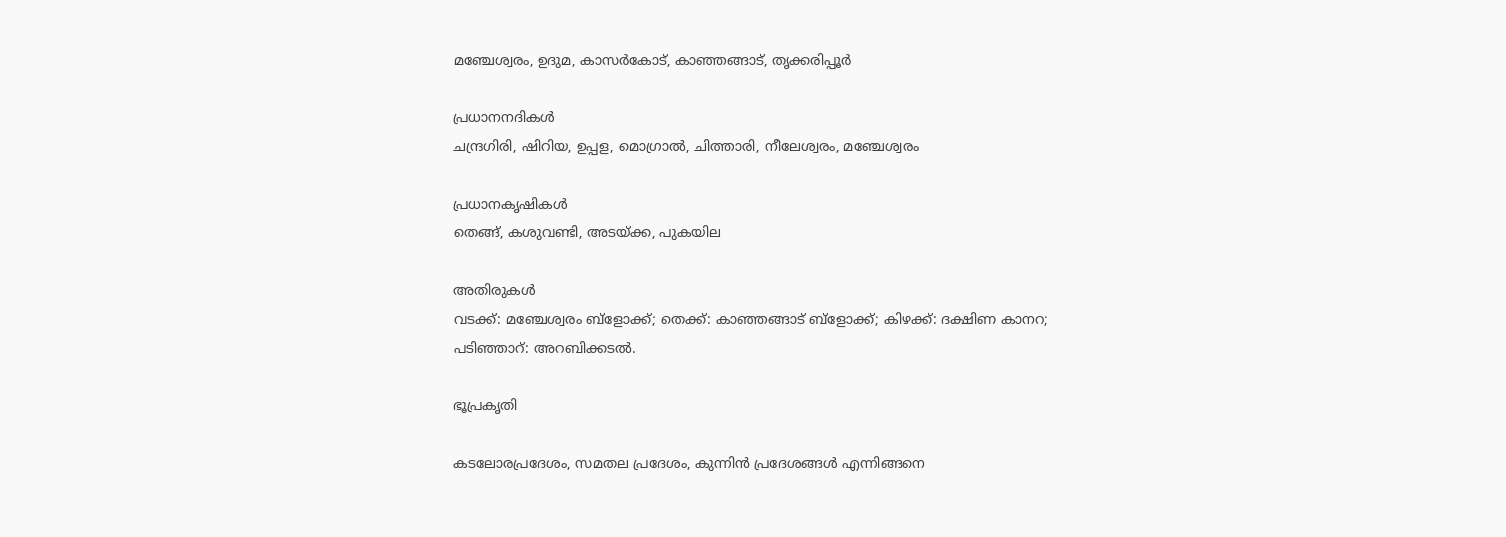മഞ്ചേശ്വരം, ഉദുമ, കാസര്‍കോട്‌, കാഞ്ഞങ്ങാട്‌, തൃക്കരിപ്പൂര്‍

പ്രധാനനദികള്‍
ചന്ദ്രഗിരി, ഷിറിയ, ഉപ്പള, മൊഗ്രാല്‍, ചിത്താരി, നീലേശ്വരം, മഞ്ചേശ്വരം

പ്രധാനകൃഷികള്‍
തെങ്ങ്‌, കശുവണ്ടി, അടയ്‌ക്ക, പുകയില

അതിരുകള്‍
വടക്ക്: മഞ്ചേശ്വരം ബ്ളോക്ക്; തെക്ക്: കാഞ്ഞങ്ങാട് ബ്ളോക്ക്; കിഴക്ക്: ദക്ഷിണ കാനറ; പടിഞ്ഞാറ്: അറബിക്കടല്‍.

ഭൂപ്രകൃതി

കടലോരപ്രദേശം, സമതല പ്രദേശം, കുന്നിന്‍ പ്രദേശങ്ങള്‍ എന്നിങ്ങനെ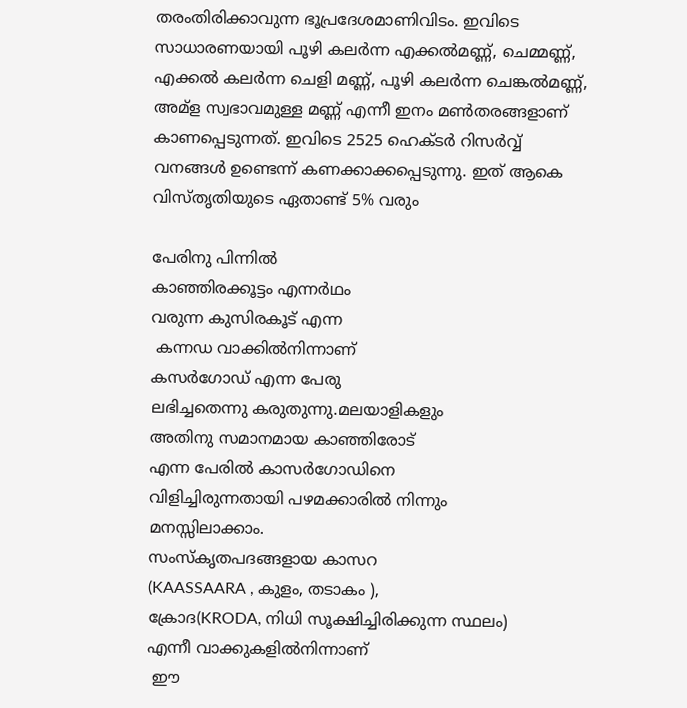തരംതിരിക്കാവുന്ന ഭൂപ്രദേശമാണിവിടം. ഇവിടെ സാധാരണയായി പൂഴി കലര്‍ന്ന എക്കല്‍മണ്ണ്, ചെമ്മണ്ണ്, എക്കല്‍ കലര്‍ന്ന ചെളി മണ്ണ്, പൂഴി കലര്‍ന്ന ചെങ്കല്‍മണ്ണ്, അമ്ള സ്വഭാവമുള്ള മണ്ണ് എന്നീ ഇനം മണ്‍തരങ്ങളാണ് കാണപ്പെടുന്നത്. ഇവിടെ 2525 ഹെക്ടര്‍ റിസര്‍വ്വ് വനങ്ങള്‍ ഉണ്ടെന്ന് കണക്കാക്കപ്പെടുന്നു. ഇത് ആകെ വിസ്തൃതിയുടെ ഏതാണ്ട് 5% വരും

പേരിനു പിന്നില്‍
കാഞ്ഞിരക്കൂട്ടം എന്നര്‍ഥം
വരുന്ന കുസിരകൂട്‌ എന്ന
 കന്നഡ വാക്കില്‍നിന്നാണ്‌
കസര്‍ഗോഡ്‌ എന്ന പേരു
ലഭിച്ചതെന്നു കരുതുന്നു.മലയാളികളും
അതിനു സമാനമായ കാഞ്ഞിരോട്
എന്ന പേരില്‍ കാസര്‍ഗോഡിനെ
വിളിച്ചിരുന്നതായി പഴമക്കാരില്‍ നിന്നും
മനസ്സിലാക്കാം.
സംസ്കൃതപദങ്ങളായ കാസറ
(KAASSAARA , കുളം, തടാകം ),
ക്രോദ(KRODA, നിധി സൂക്ഷിച്ചിരിക്കുന്ന സ്ഥലം)
എന്നീ വാക്കുകളില്‍നിന്നാണ്
 ഈ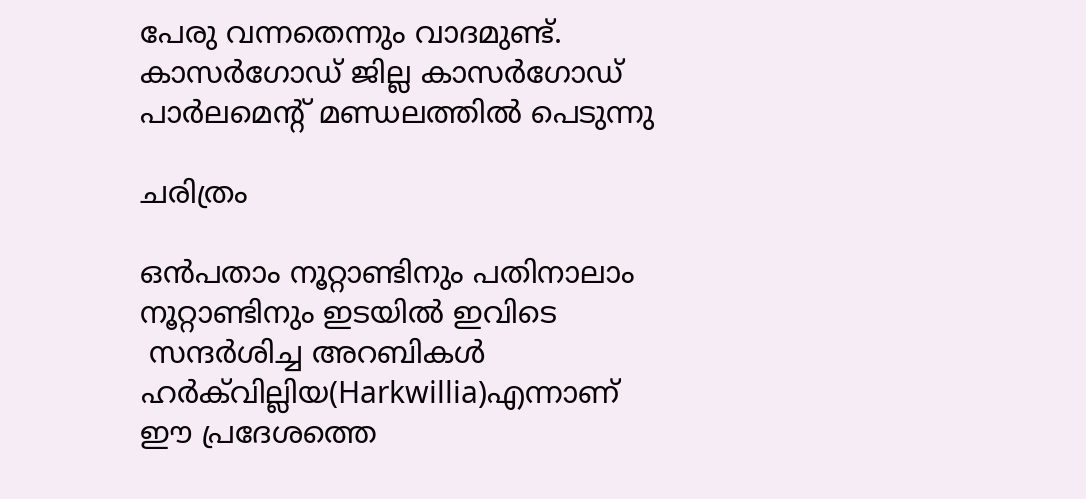പേരു വന്നതെന്നും വാദമുണ്ട്‌.
കാസര്‍ഗോഡ് ജില്ല കാസര്‍ഗോഡ്
പാര്‍ലമെന്‍റ് മണ്ഡലത്തില്‍ പെടുന്നു

ചരിത്രം

ഒന്‍പതാം നൂറ്റാണ്ടിനും പതിനാലാം
നൂറ്റാണ്ടിനും ഇടയില്‍ ഇവിടെ
 സന്ദര്‍ശിച്ച അറബികള്‍
ഹര്‍ക്‌വില്ലിയ(Harkwillia)എന്നാണ്‌
ഈ പ്രദേശത്തെ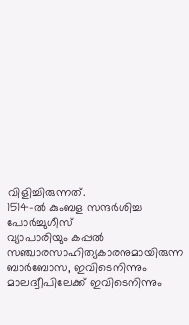വിളിച്ചിരുന്നത്.
1514-ല്‍ കുംബള സന്ദര്‍ശിച്ച പോര്‍ച്ചുഗീസ്
വ്യാപാരിയും കപ്പല്‍
സഞ്ചാരസാഹിത്യകാരനുമായിരുന്ന
ബാര്‍ബോസ, ഇവിടെനിന്നും
മാലദ്വീപിലേക്ക് ഇവിടെനിന്നും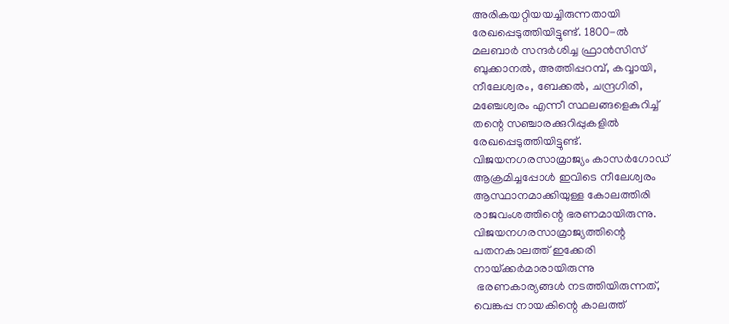അരികയറ്റിയയച്ചിരുന്നതായി
രേഖപ്പെടുത്തിയിട്ടുണ്ട്‌. 1800-ല്‍
മലബാര്‍ സന്ദര്‍ശിച്ച ഫ്രാന്‍സിസ്
ബുക്കാനല്‍, അത്തിപ്പറമ്പ്, കവ്വായി,
നീലേശ്വരം, ബേക്കല്‍, ചന്ദ്രഗിരി,
മഞ്ചേശ്വരം എന്നീ സ്ഥലങ്ങളെകുറിച്ച്
തന്റെ സഞ്ചാരക്കുറിപ്പുകളില്‍
രേഖപ്പെടുത്തിയിട്ടുണ്ട്.
വിജയനഗരസാമ്രാജ്യം കാസര്‍ഗോഡ്
ആക്രമിച്ചപ്പോള്‍ ഇവിടെ നീലേശ്വരം
ആസ്ഥാനമാക്കിയുള്ള കോലത്തിരി
രാജവംശത്തിന്റെ ഭരണമായിരുന്നു.
വിജയനഗരസാമ്രാജ്യത്തിന്റെ
പതനകാലത്ത് ഇക്കേരി
നായ്‌ക്കര്‍മാരായിരുന്നു
 ഭരണകാര്യങ്ങള്‍ നടത്തിയിരുന്നത്,
വെങ്കപ്പ നായകിന്റെ കാലത്ത്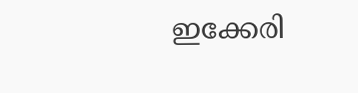ഇക്കേരി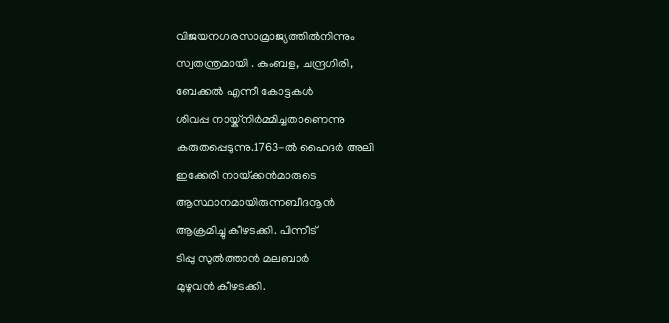വിജയനഗരസാമ്രാജ്യത്തില്‍നിന്നും
സ്വതന്ത്രമായി . കുംബള, ചന്ദ്രഗിരി,
ബേക്കല്‍ എന്നീ കോട്ടകള്‍
ശിവപ്പ നായ്ക്നിര്‍മ്മിച്ചതാണെന്നു
കരുതപ്പെടുന്നു.1763-ല്‍ ഹൈദര്‍ അലി
ഇക്കേരി നായ്‌ക്കന്‍മാരുടെ
ആസ്ഥാനമായിരുന്നബീദനൂന്‍
ആക്രമിച്ചു കീഴടക്കി. പിന്നീട്
ടിപ്പു സുല്‍ത്താന്‍ മലബാര്‍
മുഴുവന്‍ കീഴടക്കി.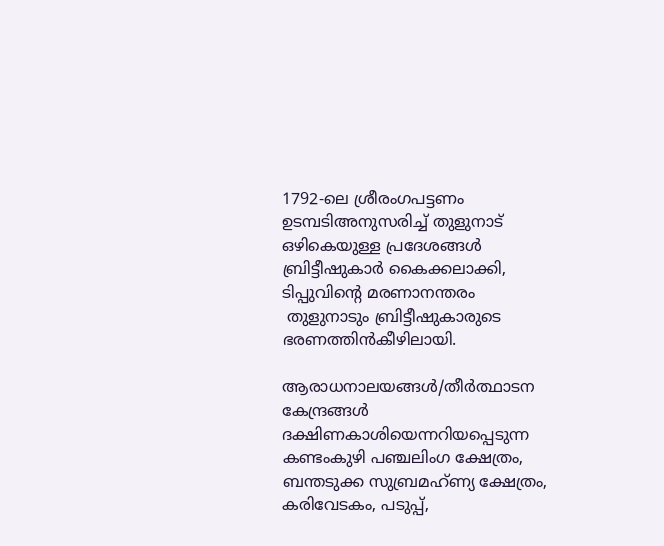1792-ലെ ശ്രീരംഗപട്ടണം
ഉടമ്പടിഅനുസരിച്ച് തുളുനാട്
ഒഴികെയുള്ള പ്രദേശങ്ങള്‍
ബ്രിട്ടീഷുകാര്‍ കൈക്കലാക്കി,
ടിപ്പുവിന്റെ മരണാനന്തരം
 തുളുനാടും ബ്രിട്ടീഷുകാരുടെ
ഭരണത്തിന്‍കീഴിലായി.

ആരാധനാലയങ്ങള്‍/തീര്‍ത്ഥാടന കേന്ദ്രങ്ങള്‍
ദക്ഷിണകാശിയെന്നറിയപ്പെടുന്ന കണ്ടംകുഴി പഞ്ചലിംഗ ക്ഷേത്രം, ബന്തടുക്ക സുബ്രമഹ്ണ്യ ക്ഷേത്രം, കരിവേടകം, പടുപ്പ്,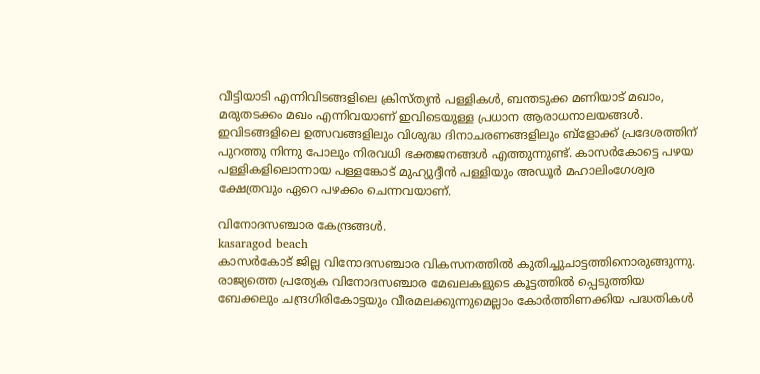വീട്ടിയാടി എന്നിവിടങ്ങളിലെ ക്രിസ്ത്യന്‍ പള്ളികള്‍, ബന്തടുക്ക മണിയാട് മഖാം, മരുതടക്കം മഖം എന്നിവയാണ് ഇവിടെയുള്ള പ്രധാന ആരാധനാലയങ്ങള്‍. ഇവിടങ്ങളിലെ ഉത്സവങ്ങളിലും വിശുദ്ധ ദിനാചരണങ്ങളിലും ബ്ളോക്ക് പ്രദേശത്തിന് പുറത്തു നിന്നു പോലും നിരവധി ഭക്തജനങ്ങള്‍ എത്തുന്നുണ്ട്. കാസര്‍കോട്ടെ പഴയ പള്ളികളിലൊന്നായ പള്ളങ്കോട് മുഹ്യുദ്ദീന്‍ പള്ളിയും അഡൂര്‍ മഹാലിംഗേശ്വര ക്ഷേത്രവും ഏറെ പഴക്കം ചെന്നവയാണ്.

വിനോദസഞ്ചാര കേന്ദ്രങ്ങള്‍.
kasaragod beach
കാസര്‍കോട്‌ ജില്ല വിനോദസഞ്ചാര വികസനത്തില്‍ കുതിച്ചുചാട്ടത്തിനൊരുങ്ങുന്നു. രാജ്യത്തെ പ്രത്യേക വിനോദസഞ്ചാര മേഖലകളുടെ കൂട്ടത്തില്‍ പ്പെടുത്തിയ ബേക്കലും ചന്ദ്രഗിരികോട്ടയും വീരമലക്കുന്നുമെല്ലാം കോര്‍ത്തിണക്കിയ പദ്ധതികള്‍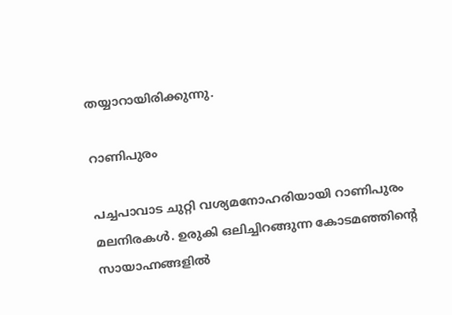തയ്യാറായിരിക്കുന്നു.

റാണിപുരം

പച്ചപാവാട ചുറ്റി വശ്യമനോഹരിയായി റാണിപുരം മലനിരകള്‍. ഉരുകി ഒലിച്ചിറങ്ങുന്ന കോടമഞ്ഞിന്റെ സായാഹ്നങ്ങളില്‍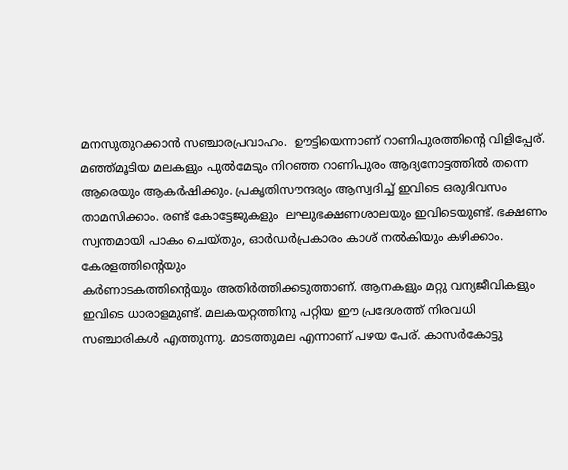മനസുതുറക്കാന്‍ സഞ്ചാരപ്രവാഹം.  ഊട്ടിയെന്നാണ്‌ റാണിപുരത്തിന്റെ വിളിപ്പേര്‌. മഞ്ഞ്‌മൂടിയ മലകളും പുല്‍മേടും നിറഞ്ഞ റാണിപുരം ആദ്യനോട്ടത്തില്‍ തന്നെ ആരെയും ആകര്‍ഷിക്കും. പ്രകൃതിസൗന്ദര്യം ആസ്വദിച്ച്‌ ഇവിടെ ഒരുദിവസം താമസിക്കാം. രണ്ട്‌ കോട്ടേജുകളും  ലഘുഭക്ഷണശാലയും ഇവിടെയുണ്ട്‌. ഭക്ഷണം സ്വന്തമായി പാകം ചെയ്തും, ഓര്‍ഡര്‍പ്രകാരം കാശ്‌ നല്‍കിയും കഴിക്കാം. കേരളത്തിന്റെയും
കര്‍ണാടകത്തിന്റെയും അതിര്‍ത്തിക്കടുത്താണ്‌. ആനകളും മറ്റു വന്യജീവികളും ഇവിടെ ധാരാളമുണ്ട്‌. മലകയറ്റത്തിനു പറ്റിയ ഈ പ്രദേശത്ത്‌ നിരവധി സഞ്ചാരികള്‍ എത്തുന്നു. മാടത്തുമല എന്നാണ്‌ പഴയ പേര്‌. കാസര്‍കോട്ടു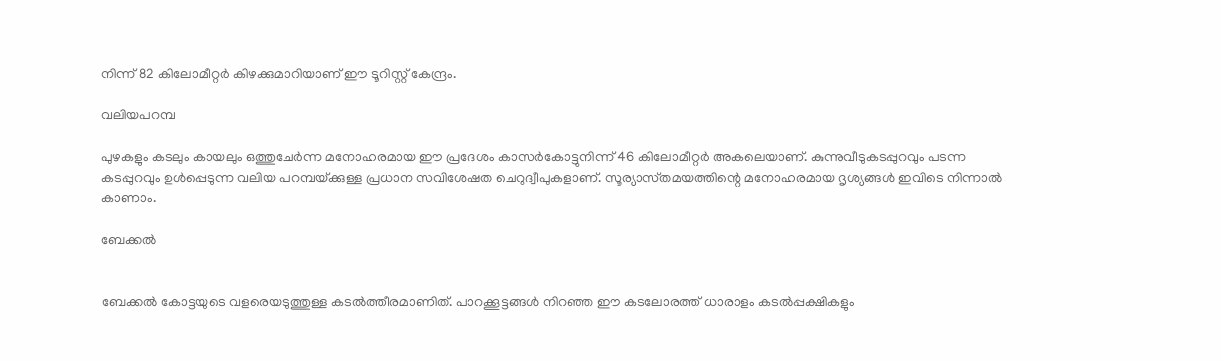നിന്ന്‌ 82 കിലോമീറ്റര്‍ കിഴക്കുമാറിയാണ്‌ ഈ ടൂറിസ്റ്റ്‌ കേന്ദ്രം.

വലിയപറമ്പ

പുഴകളും കടലും കായലും ഒത്തുചേര്‍ന്ന മനോഹരമായ ഈ പ്രദേശം കാസര്‍കോട്ടുനിന്ന്‌ 46 കിലോമീറ്റര്‍ അകലെയാണ്‌. കുന്നുവീടുകടപ്പുറവും പടന്ന കടപ്പുറവും ഉള്‍പ്പെടുന്ന വലിയ പറമ്പയ്‌ക്കുള്ള പ്രധാന സവിശേഷത ചെറുദ്വീപുകളാണ്‌. സൂര്യാസ്‌തമയത്തിന്റെ മനോഹരമായ ദൃശ്യങ്ങള്‍ ഇവിടെ നിന്നാല്‍ കാണാം.

ബേക്കല്‍


ബേക്കല്‍ കോട്ടയുടെ വളരെയടുത്തുള്ള കടല്‍ത്തീരമാണിത്‌. പാറക്കൂട്ടങ്ങള്‍ നിറഞ്ഞ ഈ കടലോരത്ത്‌ ധാരാളം കടല്‍പ്പക്ഷികളും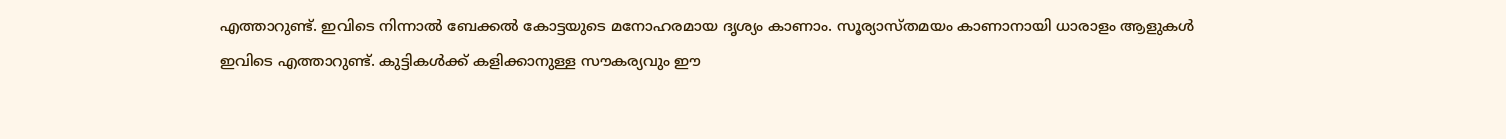എത്താറുണ്ട്‌. ഇവിടെ നിന്നാല്‍ ബേക്കല്‍ കോട്ടയുടെ മനോഹരമായ ദൃശ്യം കാണാം. സൂര്യാസ്‌തമയം കാണാനായി ധാരാളം ആളുകള്‍ ഇവിടെ എത്താറുണ്ട്‌. കുട്ടികള്‍ക്ക്‌ കളിക്കാനുള്ള സൗകര്യവും ഈ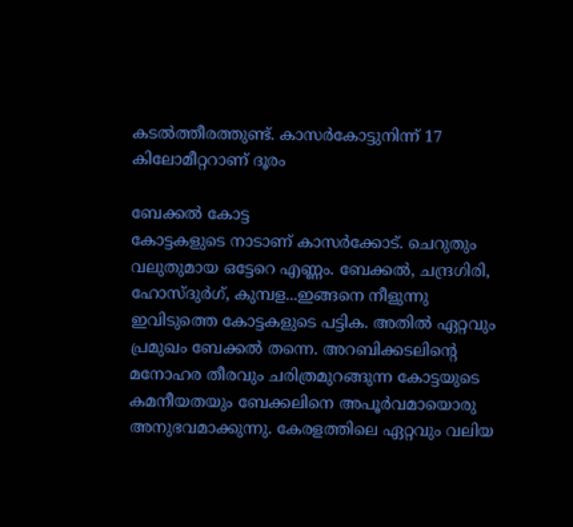കടല്‍ത്തീരത്തുണ്ട്‌. കാസര്‍കോട്ടുനിന്ന്‌ 17 കിലോമീറ്ററാണ്‌ ദൂരം

ബേക്കല്‍ കോട്ട
കോട്ടകളുടെ നാടാണ് കാസര്‍ക്കോട്. ചെറുതും വലുതുമായ ഒട്ടേറെ എണ്ണം. ബേക്കല്‍, ചന്ദ്രഗിരി, ഹോസ്ദുര്‍ഗ്, കുമ്പള...ഇങ്ങനെ നീളുന്നു ഇവിടുത്തെ കോട്ടകളുടെ പട്ടിക. അതില്‍ ഏറ്റവും പ്രമുഖം ബേക്കല്‍ തന്നെ. അറബിക്കടലിന്റെ മനോഹര തീരവും ചരിത്രമുറങ്ങുന്ന കോട്ടയുടെ കമനീയതയും ബേക്കലിനെ അപൂര്‍വമായൊരു അനുഭവമാക്കുന്നു. കേരളത്തിലെ ഏറ്റവും വലിയ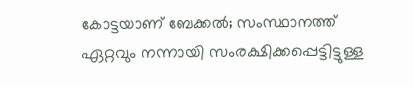കോട്ടയാണ് ബേക്കല്‍; സംസ്ഥാനത്ത് ഏറ്റവും നന്നായി സംരക്ഷിക്കപ്പെട്ടിട്ടുള്ള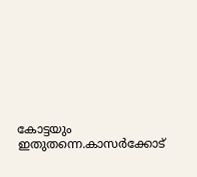കോട്ടയും ഇതുതന്നെ.കാസര്‍ക്കോട്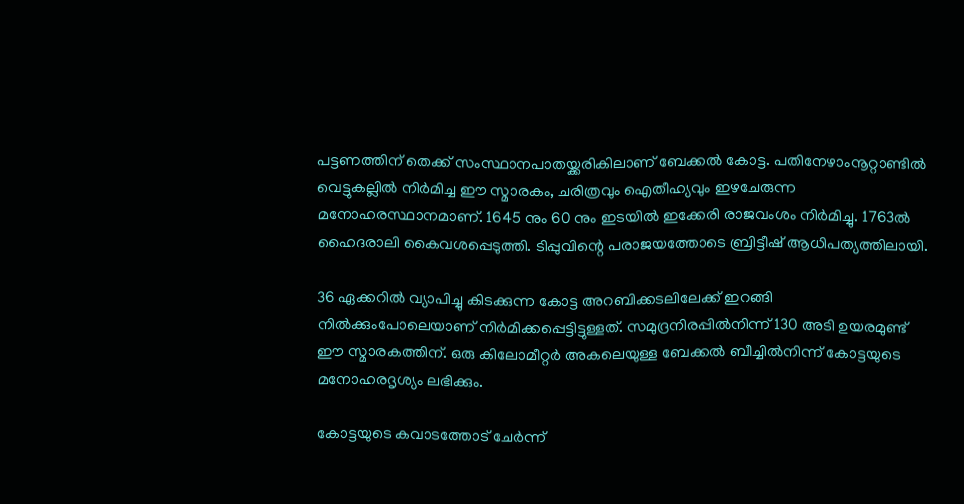പട്ടണത്തിന് തെക്ക് സംസ്ഥാനപാതയ്ക്കരികിലാണ് ബേക്കല്‍ കോട്ട. പതിനേഴാംനൂറ്റാണ്ടില്‍ വെട്ടുകല്ലില്‍ നിര്‍മിച്ച ഈ സ്മാരകം, ചരിത്രവും ഐതീഹ്യവും ഇഴചേരുന്ന മനോഹരസ്ഥാനമാണ്. 1645 നും 60 നും ഇടയില്‍ ഇക്കേരി രാജവംശം നിര്‍മിച്ചു. 1763ല്‍ ഹൈദരാലി കൈവശപ്പെടുത്തി. ടിപ്പുവിന്റെ പരാജയത്തോടെ ബ്രിട്ടീഷ് ആധിപത്യത്തിലായി.

36 ഏക്കറില്‍ വ്യാപിച്ചു കിടക്കുന്ന കോട്ട അറബിക്കടലിലേക്ക് ഇറങ്ങി നില്‍ക്കുംപോലെയാണ് നിര്‍മിക്കപ്പെട്ടിട്ടുള്ളത്. സമുദ്രനിരപ്പില്‍നിന്ന് 130 അടി ഉയരമുണ്ട് ഈ സ്മാരകത്തിന്. ഒരു കിലോമീറ്റര്‍ അകലെയുള്ള ബേക്കല്‍ ബീച്ചില്‍നിന്ന് കോട്ടയുടെ മനോഹരദൃശ്യം ലഭിക്കും.

കോട്ടയുടെ കവാടത്തോട് ചേര്‍ന്ന്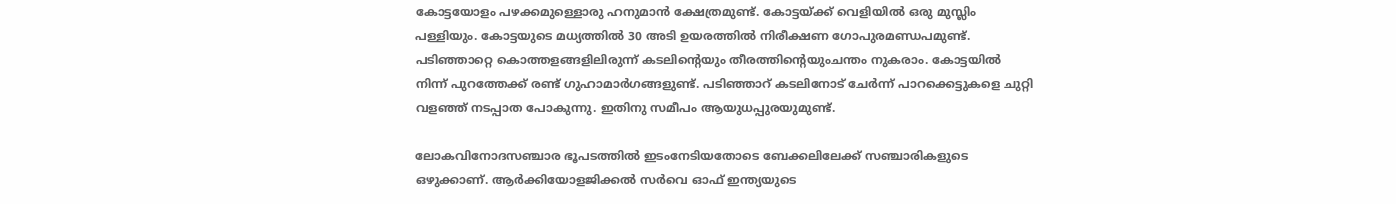കോട്ടയോളം പഴക്കമുള്ളൊരു ഹനുമാന്‍ ക്ഷേത്രമുണ്ട്. കോട്ടയ്ക്ക് വെളിയില്‍ ഒരു മുസ്ലിം പള്ളിയും. കോട്ടയുടെ മധ്യത്തില്‍ 30 അടി ഉയരത്തില്‍ നിരീക്ഷണ ഗോപുരമണ്ഡപമുണ്ട്. പടിഞ്ഞാറ്റെ കൊത്തളങ്ങളിലിരുന്ന് കടലിന്റെയും തീരത്തിന്റെയുംചന്തം നുകരാം. കോട്ടയില്‍ നിന്ന് പുറത്തേക്ക് രണ്ട് ഗുഹാമാര്‍ഗങ്ങളുണ്ട്. പടിഞ്ഞാറ് കടലിനോട് ചേര്‍ന്ന് പാറക്കെട്ടുകളെ ചുറ്റി വളഞ്ഞ് നടപ്പാത പോകുന്നു. ഇതിനു സമീപം ആയുധപ്പുരയുമുണ്ട്.

ലോകവിനോദസഞ്ചാര ഭൂപടത്തില്‍ ഇടംനേടിയതോടെ ബേക്കലിലേക്ക് സഞ്ചാരികളുടെ ഒഴുക്കാണ്. ആര്‍ക്കിയോളജിക്കല്‍ സര്‍വെ ഓഫ് ഇന്ത്യയുടെ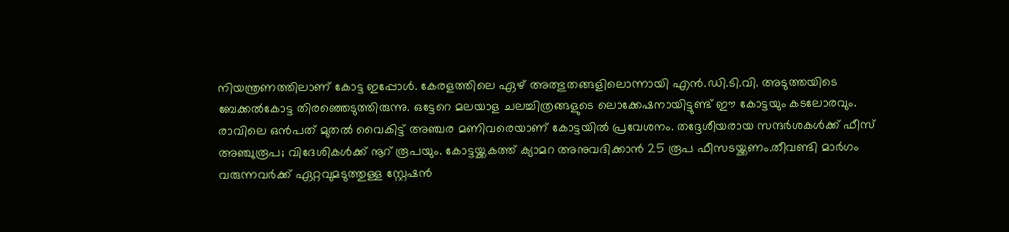നിയന്ത്രണത്തിലാണ് കോട്ട ഇപ്പോള്‍. കേരളത്തിലെ ഏഴ് അത്ഭുതങ്ങളിലൊന്നായി എന്‍.ഡി.ടി.വി. അടുത്തയിടെ ബേക്കല്‍കോട്ട തിരഞ്ഞെടുത്തിരുന്നു. ഒട്ടേറെ മലയാള ചലച്ചിത്രങ്ങളുടെ ലൊക്കേഷനായിട്ടുണ്ട് ഈ കോട്ടയും കടലോരവും.
രാവിലെ ഒന്‍പത് മുതല്‍ വൈകിട്ട് അഞ്ചര മണിവരെയാണ് കോട്ടയില്‍ പ്രവേശനം. തദ്ദേശീയരായ സന്ദര്‍ശകള്‍ക്ക് ഫീസ് അഞ്ചുരൂപ; വിദേശികള്‍ക്ക് നൂറ് രൂപയും. കോട്ടയ്ക്കകത്ത് ക്യാമറ അനുവദിക്കാന്‍ 25 രൂപ ഫീസടയ്ക്കണം.തീവണ്ടി മാര്‍ഗം വരുന്നവര്‍ക്ക് ഏറ്റവുമടുത്തുള്ള സ്റ്റേഷന്‍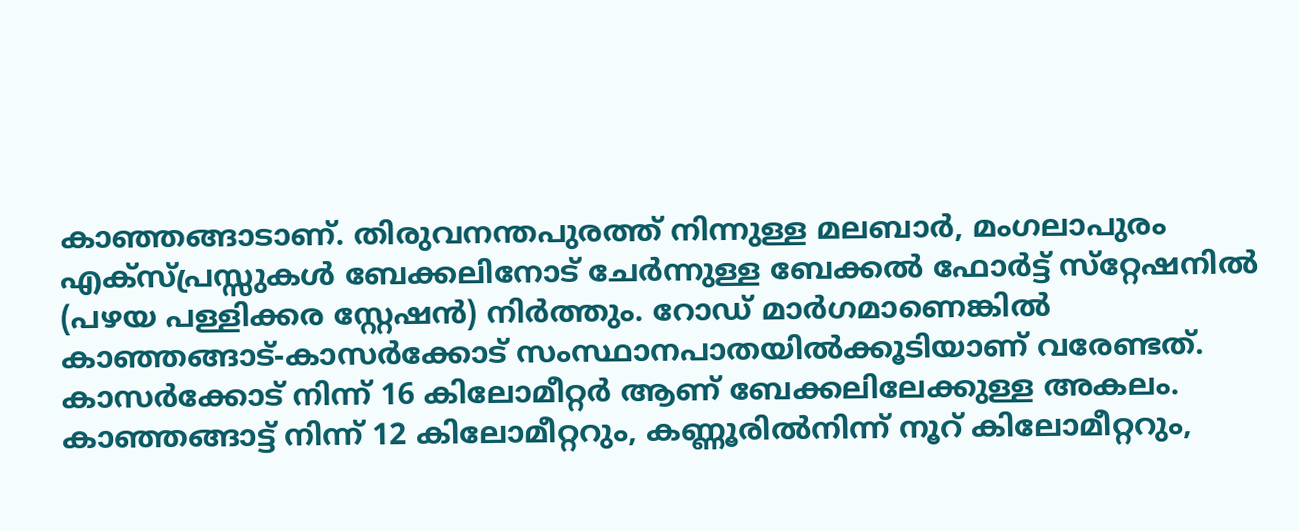കാഞ്ഞങ്ങാടാണ്. തിരുവനന്തപുരത്ത് നിന്നുള്ള മലബാര്‍, മംഗലാപുരം എക്‌സ്പ്രസ്സുകള്‍ ബേക്കലിനോട് ചേര്‍ന്നുള്ള ബേക്കല്‍ ഫോര്‍ട്ട് സ്‌റ്റേഷനില്‍ (പഴയ പള്ളിക്കര സ്റ്റേഷന്‍) നിര്‍ത്തും. റോഡ് മാര്‍ഗമാണെങ്കില്‍ കാഞ്ഞങ്ങാട്-കാസര്‍ക്കോട് സംസ്ഥാനപാതയില്‍ക്കൂടിയാണ് വരേണ്ടത്.
കാസര്‍ക്കോട് നിന്ന് 16 കിലോമീറ്റര്‍ ആണ് ബേക്കലിലേക്കുള്ള അകലം. കാഞ്ഞങ്ങാട്ട് നിന്ന് 12 കിലോമീറ്ററും, കണ്ണൂരില്‍നിന്ന് നൂറ് കിലോമീറ്ററും,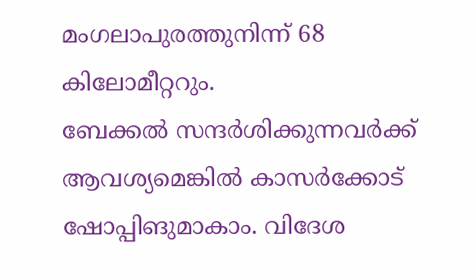മംഗലാപുരത്തുനിന്ന് 68 കിലോമീറ്ററും.
ബേക്കല്‍ സന്ദര്‍ശിക്കുന്നവര്‍ക്ക് ആവശ്യമെങ്കില്‍ കാസര്‍ക്കോട് ഷോപ്പിങുമാകാം. വിദേശ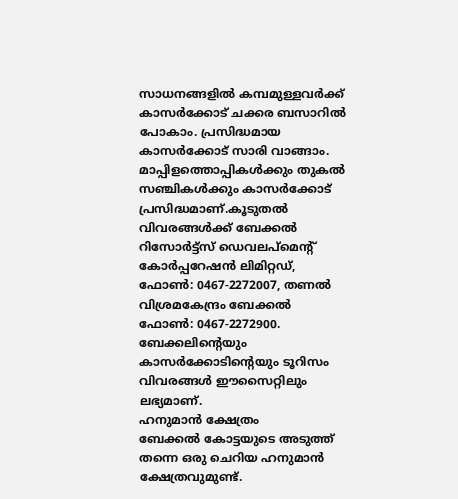സാധനങ്ങളില്‍ കമ്പമുള്ളവര്‍ക്ക് കാസര്‍ക്കോട് ചക്കര ബസാറില്‍ പോകാം. പ്രസിദ്ധമായ കാസര്‍ക്കോട് സാരി വാങ്ങാം. മാപ്പിളത്തൊപ്പികള്‍ക്കും തുകല്‍ സഞ്ചികള്‍ക്കും കാസര്‍ക്കോട് പ്രസിദ്ധമാണ്.കൂടുതല്‍ വിവരങ്ങള്‍ക്ക് ബേക്കല്‍ റിസോര്‍ട്ട്‌സ് ഡെവലപ്‌മെന്റ് കോര്‍പ്പറേഷന്‍ ലിമിറ്റഡ്, ഫോണ്‍: 0467-2272007, തണല്‍ വിശ്രമകേന്ദ്രം ബേക്കല്‍ ഫോണ്‍: 0467-2272900. ബേക്കലിന്റെയും കാസര്‍ക്കോടിന്റെയും ടൂറിസം വിവരങ്ങള്‍ ഈസൈറ്റിലും ലഭ്യമാണ്.
ഹനുമാന്‍ ക്ഷേത്രം
ബേക്കല്‍ കോട്ടയുടെ അടുത്ത് തന്നെ ഒരു ചെറിയ ഹനുമാന്‍ ക്ഷേത്രവുമുണ്ട്.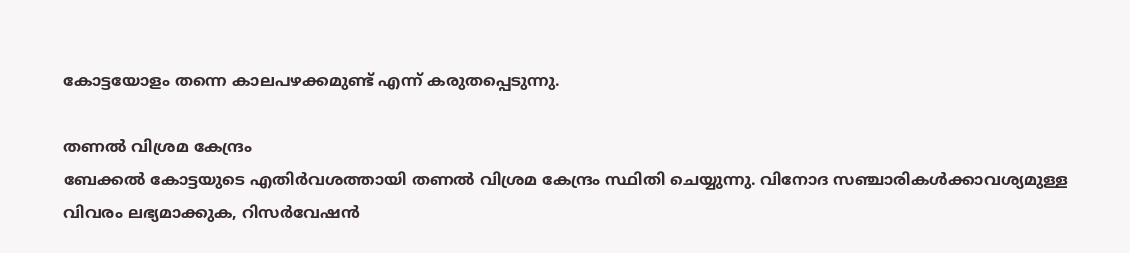കോട്ടയോളം തന്നെ കാലപഴക്കമുണ്ട് എന്ന് കരുതപ്പെടുന്നു.

തണല്‍ വിശ്രമ കേന്ദ്രം
ബേക്കല്‍ കോട്ടയുടെ എതിര്‍വശത്തായി തണല്‍ വിശ്രമ കേന്ദ്രം സ്ഥിതി ചെയ്യുന്നു. വിനോദ സഞ്ചാരികള്‍ക്കാവശ്യമുള്ള വിവരം ലഭ്യമാക്കുക, റിസര്‍വേഷന്‍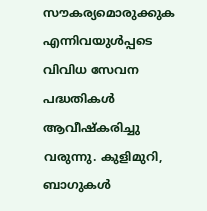സൗകര്യമൊരുക്കുക എന്നിവയുള്‍പ്പടെ വിവിധ സേവന പദ്ധതികള്‍ ആവീഷ്കരിച്ചു വരുന്നു. കുളിമുറി, ബാഗുകള്‍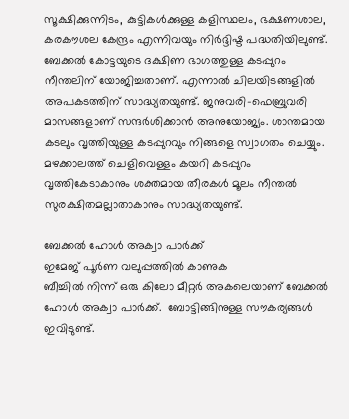സൂക്ഷിക്കുന്നിടം, കുട്ടികള്‍ക്കുള്ള കളിസ്ഥലം, ഭക്ഷണശാല, കരകൗശല കേന്ദ്രം എന്നിവയും നിര്‍ദ്ദിഷ്ട പദ്ധതിയിലുണ്ട്.
ബേക്കല്‍ കോട്ടയുടെ ദക്ഷിണ ഭാഗത്തുള്ള കടപ്പുറം നീന്തലിന് യോജിച്ചതാണ്. എന്നാല്‍ ചിലയിടങ്ങളില്‍ അപകടത്തിന് സാദ്ധ്യതയുണ്ട്. ജനുവരി-ഫെബ്രുവരി മാസങ്ങളാണ് സന്ദര്‍ശിക്കാന്‍ അനുയോജ്യം. ശാന്തമായ കടലും വൃത്തിയുള്ള കടപ്പുറവും നിങ്ങളെ സ്വാഗതം ചെയ്യും. മഴക്കാലത്ത് ചെളിവെള്ളം കയറി കടപ്പുറം വൃത്തികേടാകാനും ശക്തമായ തീരകള്‍ മൂലം നീന്തല്‍ സുരക്ഷിതമല്ലാതാകാനും സാദ്ധ്യതയുണ്ട്.

ബേക്കല്‍ ഹോള്‍ അക്വാ പാര്‍ക്ക്
ഇമേജ് പൂര്‍ണ വലുപ്പത്തില്‍ കാണുക
ബീച്ചില്‍ നിന്ന് ഒരു കിലോ മീറ്റര്‍ അകലെയാണ് ബേക്കല്‍ ഹോള്‍ അക്വാ പാര്‍ക്ക്.  ബോട്ടിങ്ങിനുള്ള സൗകര്യങ്ങള്‍ ഇവിടുണ്ട്.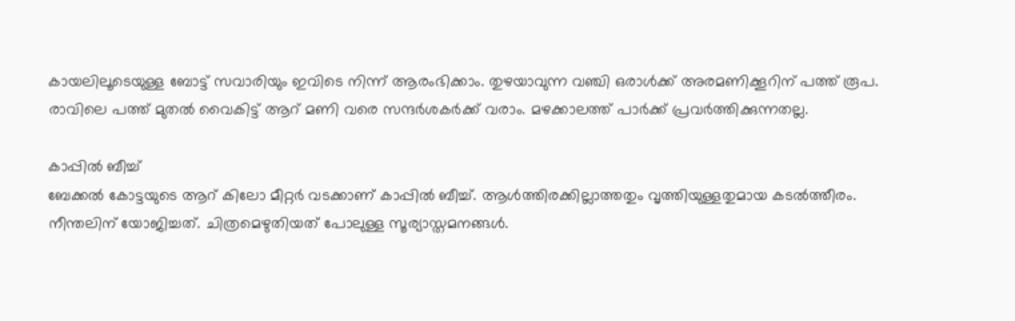കായലിലൂടെയുള്ള ബോട്ട് സവാരിയും ഇവിടെ നിന്ന് ആരംഭിക്കാം. തുഴയാവുന്ന വഞ്ചി ഒരാള്‍ക്ക് അരമണിക്കൂറിന് പത്ത് രൂപ. രാവിലെ പത്ത് മുതല്‍ വൈകിട്ട് ആറ് മണി വരെ സന്ദര്‍ശകര്‍ക്ക് വരാം. മഴക്കാലത്ത് പാര്‍ക്ക് പ്രവര്‍ത്തിക്കുന്നതല്ല.

കാപ്പില്‍ ബീച്ച്
ബേക്കല്‍ കോട്ടയുടെ ആറ് കിലോ മീറ്റര്‍ വടക്കാണ് കാപ്പില്‍ ബീച്ച്. ആള്‍ത്തിരക്കില്ലാത്തതും വൃത്തിയുള്ളതുമായ കടല്‍ത്തീരം. നീന്തലിന് യോജിച്ചത്. ചിത്രമെഴുതിയത് പോലുള്ള സൂര്യാസ്തമനങ്ങള്‍.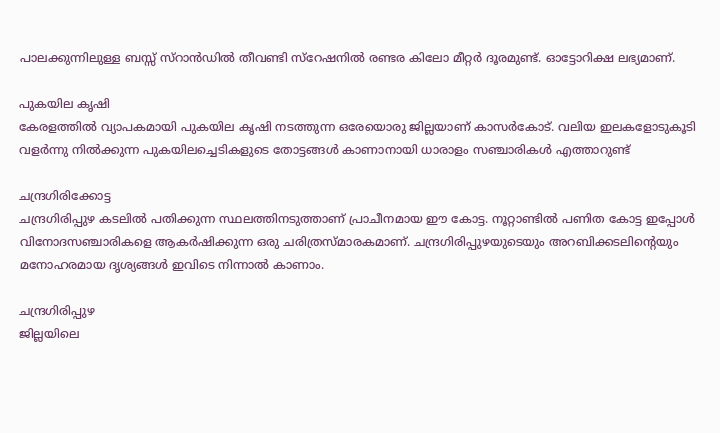പാലക്കുന്നിലുള്ള ബസ്സ് സ്റാന്‍ഡില്‍ തീവണ്ടി സ്റേഷനില്‍ രണ്ടര കിലോ മീറ്റര്‍ ദൂരമുണ്ട്. ഓട്ടോറിക്ഷ ലഭ്യമാണ്.

പുകയില കൃഷി
കേരളത്തില്‍ വ്യാപകമായി പുകയില കൃഷി നടത്തുന്ന ഒരേയൊരു ജില്ലയാണ്‌ കാസര്‍കോട്‌. വലിയ ഇലകളോടുകൂടി വളര്‍ന്നു നില്‍ക്കുന്ന പുകയിലച്ചെടികളുടെ തോട്ടങ്ങള്‍ കാണാനായി ധാരാളം സഞ്ചാരികള്‍ എത്താറുണ്ട്‌

ചന്ദ്രഗിരിക്കോട്ട
ചന്ദ്രഗിരിപ്പുഴ കടലില്‍ പതിക്കുന്ന സ്ഥലത്തിനടുത്താണ്‌ പ്രാചീനമായ ഈ കോട്ട. നൂറ്റാണ്ടില്‍ പണിത കോട്ട ഇപ്പോള്‍ വിനോദസഞ്ചാരികളെ ആകര്‍ഷിക്കുന്ന ഒരു ചരിത്രസ്‌മാരകമാണ്‌. ചന്ദ്രഗിരിപ്പുഴയുടെയും അറബിക്കടലിന്റെയും മനോഹരമായ ദൃശ്യങ്ങള്‍ ഇവിടെ നിന്നാല്‍ കാണാം.

ചന്ദ്രഗിരിപ്പുഴ
ജില്ലയിലെ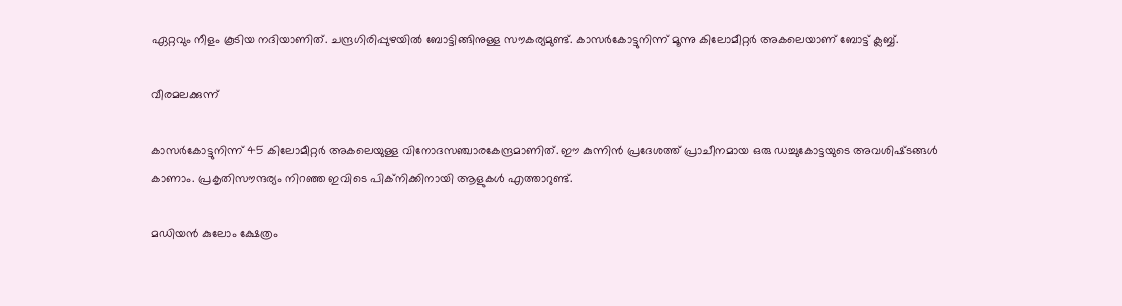ഏറ്റവും നീളം കൂടിയ നദിയാണിത്‌. ചന്ദ്രഗിരിപ്പുഴയില്‍ ബോട്ടിങ്ങിനുള്ള സൗകര്യമുണ്ട്‌. കാസര്‍കോട്ടുനിന്ന്‌ മൂന്നു കിലോമീറ്റര്‍ അകലെയാണ്‌ ബോട്ട്‌ ക്ലബ്ബ്‌.

വീരമലക്കുന്ന്‌

കാസര്‍കോട്ടുനിന്ന്‌ 45 കിലോമീറ്റര്‍ അകലെയുള്ള വിനോദസഞ്ചാരകേന്ദ്രമാണിത്‌. ഈ കുന്നിന്‍ പ്രദേശത്ത്‌ പ്രാചീനമായ ഒരു ഡച്ചുകോട്ടയുടെ അവശിഷ്‌ടങ്ങള്‍ കാണാം. പ്രകൃതിസൗന്ദര്യം നിറഞ്ഞ ഇവിടെ പിക്‌നിക്കിനായി ആളുകള്‍ എത്താറുണ്ട്‌.

മഡിയന്‍ കുലോം ക്ഷേത്രം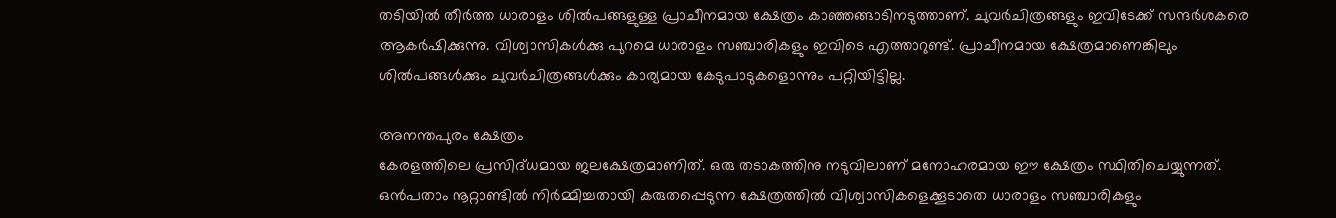തടിയില്‍ തീര്‍ത്ത ധാരാളം ശില്‍പങ്ങളുള്ള പ്രാചീനമായ ക്ഷേത്രം കാഞ്ഞങ്ങാടിനടുത്താണ്‌. ചുവര്‍ചിത്രങ്ങളും ഇവിടേക്ക്‌ സന്ദര്‍ശകരെ ആകര്‍ഷിക്കുന്നു. വിശ്വാസികള്‍ക്കു പുറമെ ധാരാളം സഞ്ചാരികളും ഇവിടെ എത്താറുണ്ട്‌. പ്രാചീനമായ ക്ഷേത്രമാണെങ്കിലും ശില്‍പങ്ങള്‍ക്കും ചുവര്‍ചിത്രങ്ങള്‍ക്കും കാര്യമായ കേടുപാടുകളൊന്നും പറ്റിയിട്ടില്ല.

അനന്തപുരം ക്ഷേത്രം
കേരളത്തിലെ പ്രസിദ്‌ധമായ ജലക്ഷേത്രമാണിത്‌. ഒരു തടാകത്തിനു നടുവിലാണ്‌ മനോഹരമായ ഈ ക്ഷേത്രം സ്ഥിതിചെയ്യുന്നത്‌. ഒന്‍പതാം നൂറ്റാണ്ടില്‍ നിര്‍മ്മിച്ചതായി കരുതപ്പെടുന്ന ക്ഷേത്രത്തില്‍ വിശ്വാസികളെക്കൂടാതെ ധാരാളം സഞ്ചാരികളും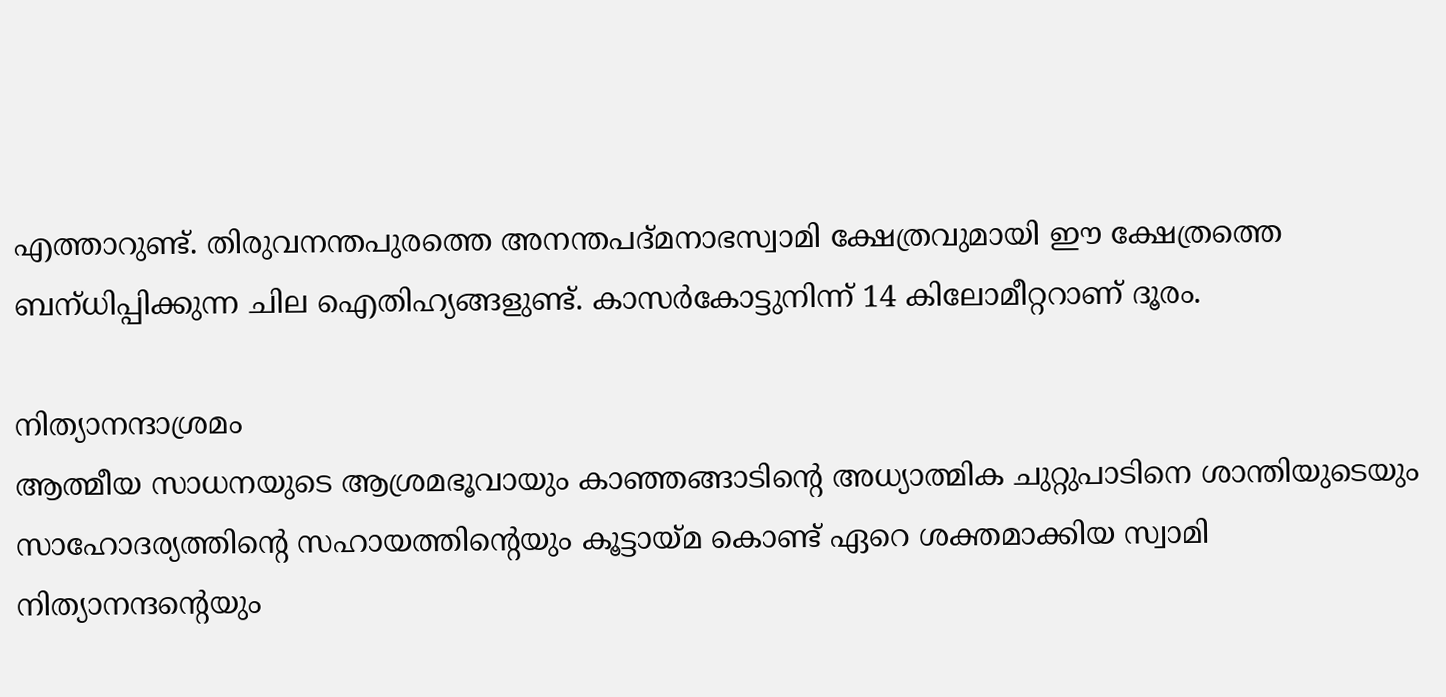എത്താറുണ്ട്‌. തിരുവനന്തപുരത്തെ അനന്തപദ്‌മനാഭസ്വാമി ക്ഷേത്രവുമായി ഈ ക്ഷേത്രത്തെ ബന്‌ധിപ്പിക്കുന്ന ചില ഐതിഹ്യങ്ങളുണ്ട്‌. കാസര്‍കോട്ടുനിന്ന്‌ 14 കിലോമീറ്ററാണ്‌ ദൂരം.

നിത്യാനന്ദാശ്രമം
ആത്മീയ സാധനയുടെ ആശ്രമഭൂവായും കാഞ്ഞങ്ങാടിന്റെ അധ്യാത്മിക ചുറ്റുപാടിനെ ശാന്തിയുടെയും സാഹോദര്യത്തിന്റെ സഹായത്തിന്റെയും കൂട്ടായ്‌മ കൊണ്ട്‌ ഏറെ ശക്തമാക്കിയ സ്വാമി നിത്യാനന്ദന്റെയും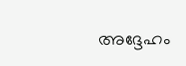അദ്ദേഹം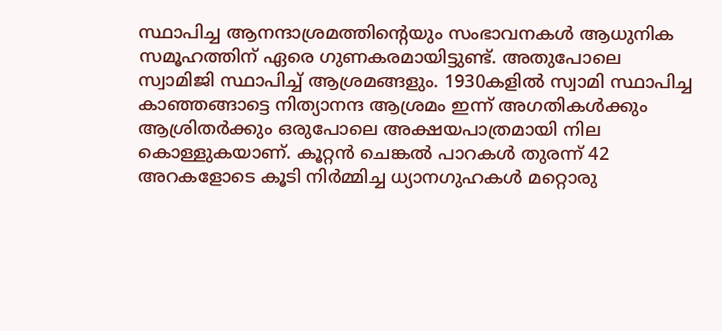സ്ഥാപിച്ച ആനന്ദാശ്രമത്തിന്റെയും സംഭാവനകള്‍ ആധുനിക സമൂഹത്തിന്‌ ഏരെ ഗുണകരമായിട്ടുണ്ട്‌. അതുപോലെ സ്വാമിജി സ്ഥാപിച്ച്‌ ആശ്രമങ്ങളും. 1930കളില്‍ സ്വാമി സ്ഥാപിച്ച കാഞ്ഞങ്ങാട്ടെ നിത്യാനന്ദ ആശ്രമം ഇന്ന്‌ അഗതികള്‍ക്കും ആശ്രിതര്‍ക്കും ഒരുപോലെ അക്ഷയപാത്രമായി നില കൊള്ളുകയാണ്‌. കൂറ്റന്‍ ചെങ്കല്‍ പാറകള്‍ തുരന്ന്‌ 42 അറകളോടെ കൂടി നിര്‍മ്മിച്ച ധ്യാനഗുഹകള്‍ മറ്റൊരു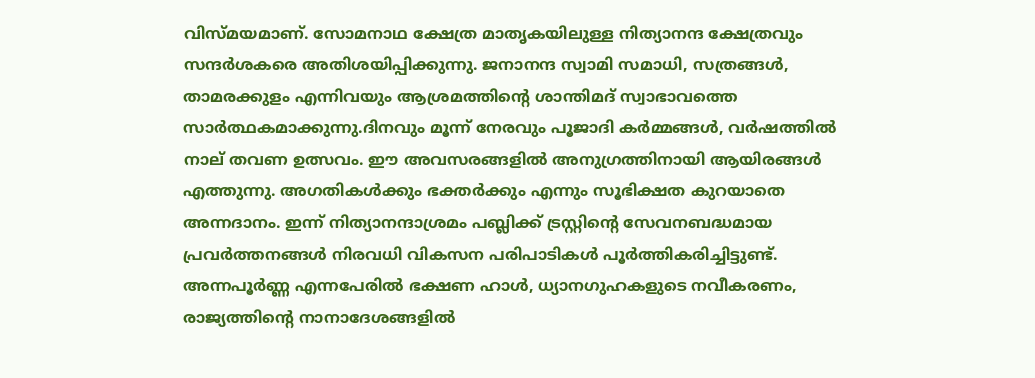വിസ്‌മയമാണ്‌. സോമനാഥ ക്ഷേത്ര മാതൃകയിലുള്ള നിത്യാനന്ദ ക്ഷേത്രവും സന്ദര്‍ശകരെ അതിശയിപ്പിക്കുന്നു. ജനാനന്ദ സ്വാമി സമാധി, സത്രങ്ങള്‍, താമരക്കുളം എന്നിവയും ആശ്രമത്തിന്റെ ശാന്തിമദ്‌ സ്വാഭാവത്തെ സാര്‍ത്ഥകമാക്കുന്നു.ദിനവും മൂന്ന്‌ നേരവും പൂജാദി കര്‍മ്മങ്ങള്‍, വര്‍ഷത്തില്‍ നാല്‌ തവണ ഉത്സവം. ഈ അവസരങ്ങളില്‍ അനുഗ്രത്തിനായി ആയിരങ്ങള്‍ എത്തുന്നു. അഗതികള്‍ക്കും ഭക്തര്‍ക്കും എന്നും സൂഭിക്ഷത കുറയാതെ അന്നദാനം. ഇന്ന്‌ നിത്യാനന്ദാശ്രമം പബ്ലിക്ക്‌ ട്രസ്റ്റിന്റെ സേവനബദ്ധമായ പ്രവര്‍ത്തനങ്ങള്‍ നിരവധി വികസന പരിപാടികള്‍ പൂര്‍ത്തികരിച്ചിട്ടുണ്ട്‌.
അന്നപൂര്‍ണ്ണ എന്നപേരില്‍ ഭക്ഷണ ഹാള്‍, ധ്യാനഗുഹകളുടെ നവീകരണം, രാജ്യത്തിന്റെ നാനാദേശങ്ങളില്‍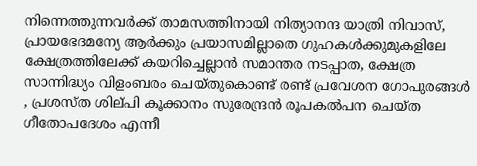നിന്നെത്തുന്നവര്‍ക്ക്‌ താമസത്തിനായി നിത്യാനന്ദ യാത്രി നിവാസ്‌, പ്രായഭേദമന്യേ ആര്‍ക്കും പ്രയാസമില്ലാതെ ഗുഹകള്‍ക്കുമുകളിലേ ക്ഷേത്രത്തിലേക്ക്‌ കയറിച്ചെല്ലാന്‍ സമാന്തര നടപ്പാത, ക്ഷേത്ര സാന്നിദ്ധ്യം വിളംബരം ചെയ്‌തുകൊണ്ട്‌ രണ്ട്‌ പ്രവേശന ഗോപുരങ്ങള്‍ , പ്രശസ്‌ത ശില്‌പി കൂക്കാനം സുരേന്ദ്രന്‍ രൂപകല്‍പന ചെയ്‌ത ഗീതോപദേശം എന്നീ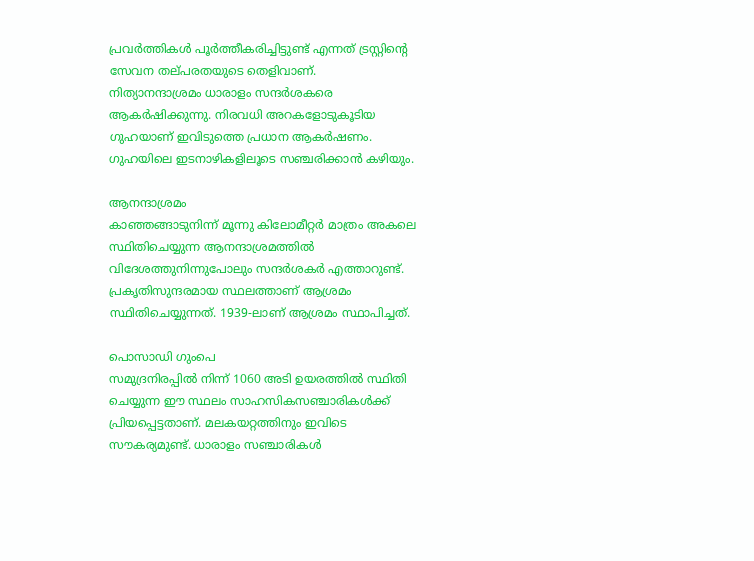പ്രവര്‍ത്തികള്‍ പൂര്‍ത്തീകരിച്ചിട്ടുണ്ട്‌ എന്നത്‌ ട്രസ്റ്റിന്റെ സേവന തല്‌പരതയുടെ തെളിവാണ്‌.
നിത്യാനന്ദാശ്രമം ധാരാളം സന്ദര്‍ശകരെ ആകര്‍ഷിക്കുന്നു. നിരവധി അറകളോടുകൂടിയ ഗുഹയാണ്‌ ഇവിടുത്തെ പ്രധാന ആകര്‍ഷണം. ഗുഹയിലെ ഇടനാഴികളിലൂടെ സഞ്ചരിക്കാന്‍ കഴിയും.

ആനന്ദാശ്രമം
കാഞ്ഞങ്ങാടുനിന്ന്‌ മൂന്നു കിലോമീറ്റര്‍ മാത്രം അകലെ സ്ഥിതിചെയ്യുന്ന ആനന്ദാശ്രമത്തില്‍ വിദേശത്തുനിന്നുപോലും സന്ദര്‍ശകര്‍ എത്താറുണ്ട്‌. പ്രകൃതിസുന്ദരമായ സ്ഥലത്താണ്‌ ആശ്രമം സ്ഥിതിചെയ്യുന്നത്‌. 1939-ലാണ്‌ ആശ്രമം സ്ഥാപിച്ചത്‌.

പൊസാഡി ഗുംപെ
സമുദ്രനിരപ്പില്‍ നിന്ന്‌ 1060 അടി ഉയരത്തില്‍ സ്ഥിതി ചെയ്യുന്ന ഈ സ്ഥലം സാഹസികസഞ്ചാരികള്‍ക്ക്‌ പ്രിയപ്പെട്ടതാണ്‌. മലകയറ്റത്തിനും ഇവിടെ സൗകര്യമുണ്ട്‌. ധാരാളം സഞ്ചാരികള്‍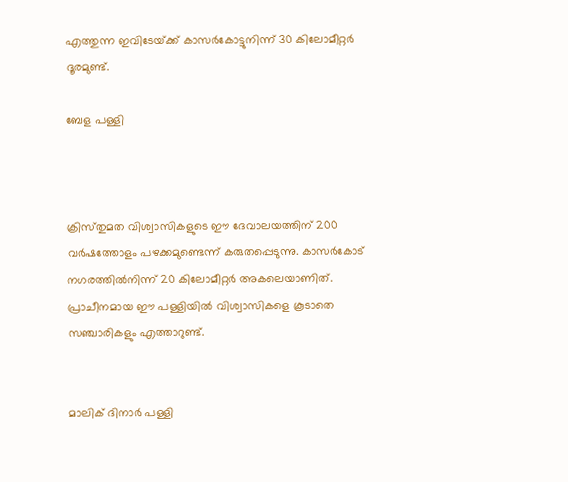എത്തുന്ന ഇവിടേയ്‌ക്ക്‌ കാസര്‍കോട്ടുനിന്ന്‌ 30 കിലോമീറ്റര്‍ ദൂരമുണ്ട്‌.

ബേള പള്ളി



ക്രിസ്‌തുമത വിശ്വാസികളുടെ ഈ ദേവാലയത്തിന്‌ 200 വര്‍ഷത്തോളം പഴക്കമുണ്ടെന്ന്‌ കരുതപ്പെടുന്നു. കാസര്‍കോട്‌ നഗരത്തില്‍നിന്ന്‌ 20 കിലോമീറ്റര്‍ അകലെയാണിത്‌. പ്രാചീനമായ ഈ പള്ളിയില്‍ വിശ്വാസികളെ കൂടാതെ സഞ്ചാരികളും എത്താറുണ്ട്‌.


മാലിക്‌ ദിനാര്‍ പള്ളി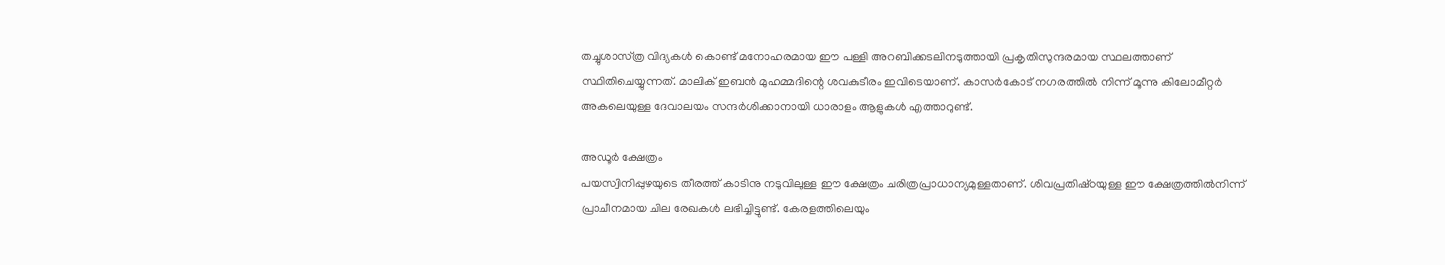തച്ചുശാസ്‌ത്ര വിദ്യകള്‍ കൊണ്ട്‌ മനോഹരമായ ഈ പള്ളി അറബിക്കടലിനടുത്തായി പ്രകൃതിസുന്ദരമായ സ്ഥലത്താണ്‌ സ്ഥിതിചെയ്യുന്നത്‌. മാലിക്‌ ഇബന്‍ മുഹമ്മദിന്റെ ശവകുടീരം ഇവിടെയാണ്‌. കാസര്‍കോട്‌ നഗരത്തില്‍ നിന്ന്‌ മൂന്നു കിലോമീറ്റര്‍ അകലെയുള്ള ദേവാലയം സന്ദര്‍ശിക്കാനായി ധാരാളം ആളുകള്‍ എത്താറുണ്ട്‌.

അഡൂര്‍ ക്ഷേത്രം
പയസ്വിനിപ്പുഴയുടെ തീരത്ത്‌ കാടിനു നടുവിലുള്ള ഈ ക്ഷേത്രം ചരിത്രപ്രാധാന്യമുള്ളതാണ്‌. ശിവപ്രതിഷ്‌ഠയുള്ള ഈ ക്ഷേത്രത്തില്‍നിന്ന്‌ പ്രാചീനമായ ചില രേഖകള്‍ ലഭിച്ചിട്ടുണ്ട്‌. കേരളത്തിലെയും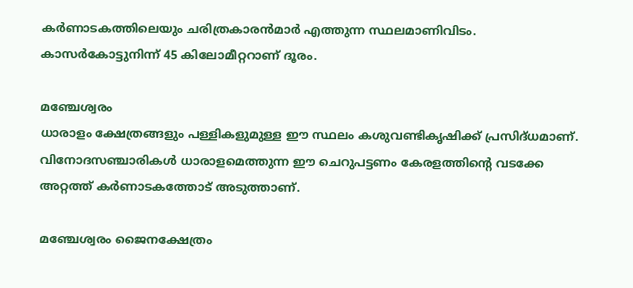കര്‍ണാടകത്തിലെയും ചരിത്രകാരന്‍മാര്‍ എത്തുന്ന സ്ഥലമാണിവിടം. കാസര്‍കോട്ടുനിന്ന്‌ 45 കിലോമീറ്ററാണ്‌ ദൂരം.

മഞ്ചേശ്വരം
ധാരാളം ക്ഷേത്രങ്ങളും പള്ളികളുമുള്ള ഈ സ്ഥലം കശുവണ്ടികൃഷിക്ക്‌ പ്രസിദ്‌ധമാണ്‌. വിനോദസഞ്ചാരികള്‍ ധാരാളമെത്തുന്ന ഈ ചെറുപട്ടണം കേരളത്തിന്റെ വടക്കേ അറ്റത്ത്‌ കര്‍ണാടകത്തോട്‌ അടുത്താണ്‌.

മഞ്ചേശ്വരം ജൈനക്ഷേത്രം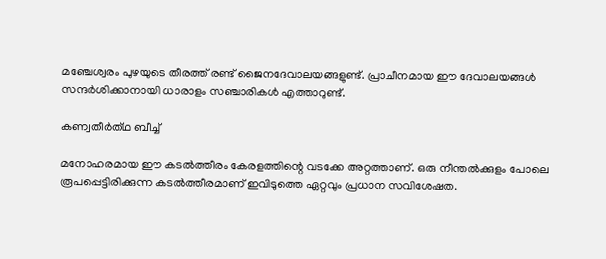മഞ്ചേശ്വരം പുഴയുടെ തീരത്ത്‌ രണ്ട്‌ ജൈനദേവാലയങ്ങളുണ്ട്‌. പ്രാചീനമായ ഈ ദേവാലയങ്ങള്‍ സന്ദര്‍ശിക്കാനായി ധാരാളം സഞ്ചാരികള്‍ എത്താറുണ്ട്‌.

കണ്വതീര്‍ത്‌ഥ ബീച്ച്‌

മനോഹരമായ ഈ കടല്‍ത്തീരം കേരളത്തിന്റെ വടക്കേ അറ്റത്താണ്‌. ഒരു നീന്തല്‍ക്കുളം പോലെ രൂപപ്പെട്ടിരിക്കുന്ന കടല്‍ത്തീരമാണ്‌ ഇവിടുത്തെ ഏറ്റവും പ്രധാന സവിശേഷത.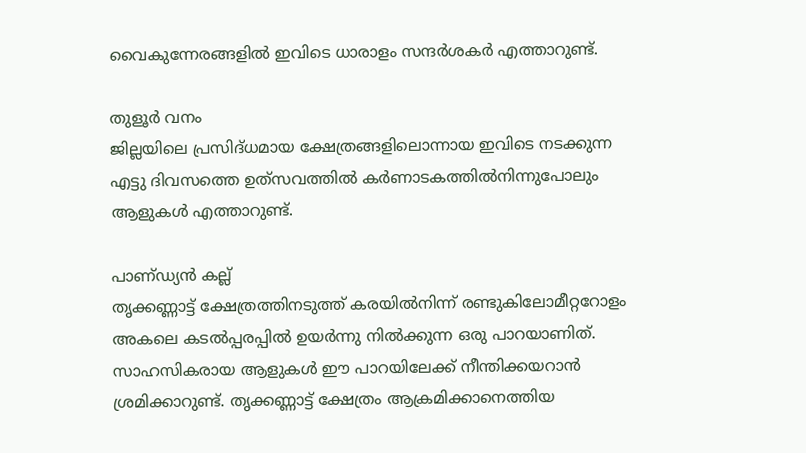വൈകുന്നേരങ്ങളില്‍ ഇവിടെ ധാരാളം സന്ദര്‍ശകര്‍ എത്താറുണ്ട്‌.

തുളൂര്‍ വനം
ജില്ലയിലെ പ്രസിദ്‌ധമായ ക്ഷേത്രങ്ങളിലൊന്നായ ഇവിടെ നടക്കുന്ന എട്ടു ദിവസത്തെ ഉത്‌സവത്തില്‍ കര്‍ണാടകത്തില്‍നിന്നുപോലും ആളുകള്‍ എത്താറുണ്ട്‌.

പാണ്‌ഡ്യന്‍ കല്ല്‌
തൃക്കണ്ണാട്ട്‌ ക്ഷേത്രത്തിനടുത്ത്‌ കരയില്‍നിന്ന്‌ രണ്ടുകിലോമീറ്ററോളം അകലെ കടല്‍പ്പരപ്പില്‍ ഉയര്‍ന്നു നില്‍ക്കുന്ന ഒരു പാറയാണിത്‌. സാഹസികരായ ആളുകള്‍ ഈ പാറയിലേക്ക്‌ നീന്തിക്കയറാന്‍ ശ്രമിക്കാറുണ്ട്‌. തൃക്കണ്ണാട്ട്‌ ക്ഷേത്രം ആക്രമിക്കാനെത്തിയ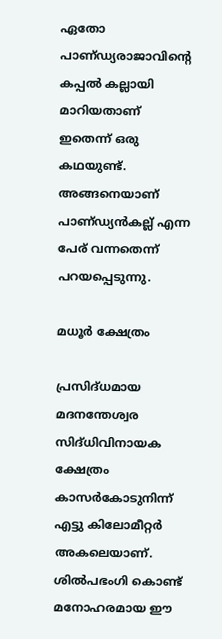ഏതോ പാണ്‌ഡ്യരാജാവിന്റെ കപ്പല്‍ കല്ലായി മാറിയതാണ്‌ ഇതെന്ന്‌ ഒരു കഥയുണ്ട്‌. അങ്ങനെയാണ്‌ പാണ്‌ഡ്യന്‍കല്ല്‌ എന്ന പേര്‌ വന്നതെന്ന്‌ പറയപ്പെടുന്നു.

മധൂര്‍ ക്ഷേത്രം

പ്രസിദ്‌ധമായ മദനന്തേശ്വര സിദ്‌ധിവിനായക ക്ഷേത്രം കാസര്‍കോടുനിന്ന്‌ എട്ടു കിലോമീറ്റര്‍ അകലെയാണ്‌. ശില്‍പഭംഗി കൊണ്ട്‌ മനോഹരമായ ഈ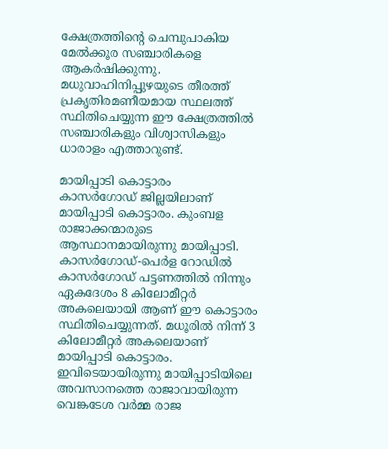ക്ഷേത്രത്തിന്റെ ചെമ്പുപാകിയ മേല്‍ക്കൂര സഞ്ചാരികളെ ആകര്‍ഷിക്കുന്നു. മധുവാഹിനിപ്പുഴയുടെ തീരത്ത്‌ പ്രകൃതിരമണീയമായ സ്ഥലത്ത്‌ സ്ഥിതിചെയ്യുന്ന ഈ ക്ഷേത്രത്തില്‍ സഞ്ചാരികളും വിശ്വാസികളും ധാരാളം എത്താറുണ്ട്‌.

മായിപ്പാടി കൊട്ടാരം
കാസര്‍ഗോഡ് ജില്ലയിലാണ് മായിപ്പാടി കൊട്ടാരം. കുംബള രാജാക്കന്മാരുടെ ആസ്ഥാനമായിരുന്നു മായിപ്പാടി. കാസര്‍ഗോഡ്-പെര്‍ള റോഡില്‍ കാസര്‍ഗോഡ് പട്ടണത്തില്‍ നിന്നും ഏകദേശം 8 കിലോമീറ്റര്‍ അകലെയായി ആണ് ഈ കൊട്ടാരം സ്ഥിതിചെയ്യുന്നത്. മധൂരില്‍ നിന്ന് 3 കിലോമീറ്റര്‍ അകലെയാണ് മായിപ്പാടി കൊട്ടാരം.
ഇവിടെയായിരുന്നു മായിപ്പാടിയിലെ അവസാനത്തെ രാജാവായിരുന്ന വെങ്കടേശ വര്‍മ്മ രാജ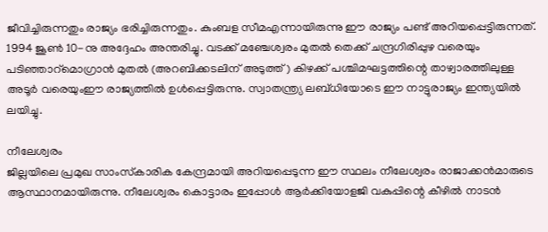ജീവിച്ചിരുന്നതും രാജ്യം ഭരിച്ചിരുന്നതും. കുംബള സീമഎന്നായിരുന്നു ഈ രാജ്യം പണ്ട് അറിയപ്പെട്ടിരുന്നത്. 1994 ജൂണ്‍ 10-നു അദ്ദേഹം അന്തരിച്ചു. വടക്ക് മഞ്ചേശ്വരം മുതല്‍ തെക്ക് ചന്ദ്രഗിരിപ്പുഴ വരെയും പടിഞ്ഞാറ്മൊഗ്രാന്‍ മുതല്‍ (അറബിക്കടലിന് അടുത്ത്) കിഴക്ക് പശ്ചിമഘട്ടത്തിന്റെ താഴ്വാരത്തിലുള്ള അടൂര്‍ വരെയുംഈ രാജ്യത്തില്‍ ഉള്‍പ്പെട്ടിരുന്നു. സ്വാതന്ത്ര്യ ലബ്ധിയോടെ ഈ നാട്ടുരാജ്യം ഇന്ത്യയില്‍ ലയിച്ചു.

നീലേശ്വരം
ജില്ലയിലെ പ്രമുഖ സാംസ്‌കാരിക കേന്ദ്രമായി അറിയപ്പെടുന്ന ഈ സ്ഥലം നീലേശ്വരം രാജാക്കന്‍മാരുടെ ആസ്ഥാനമായിരുന്നു. നീലേശ്വരം കൊട്ടാരം ഇപ്പോള്‍ ആര്‍ക്കിയോളജി വകുപ്പിന്റെ കീഴില്‍ നാടന്‍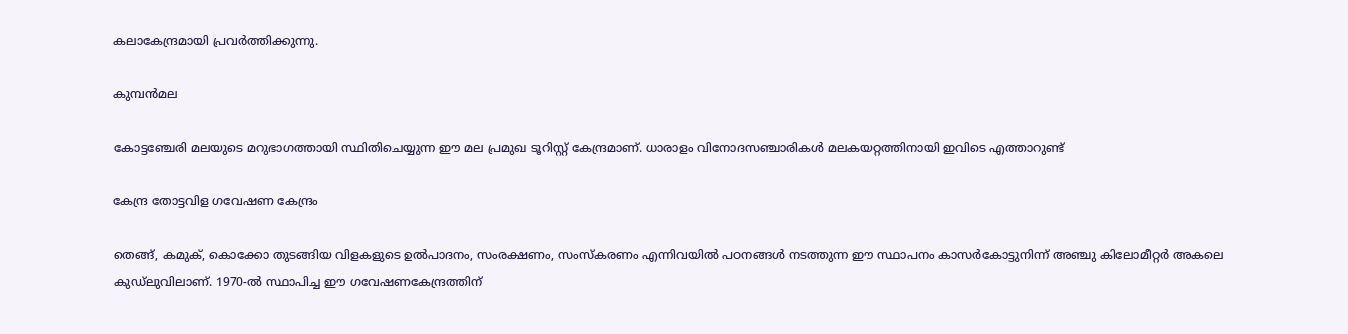കലാകേന്ദ്രമായി പ്രവര്‍ത്തിക്കുന്നു.

കുമ്പന്‍മല

കോട്ടഞ്ചേരി മലയുടെ മറുഭാഗത്തായി സ്ഥിതിചെയ്യുന്ന ഈ മല പ്രമുഖ ടൂറിസ്റ്റ്‌ കേന്ദ്രമാണ്‌. ധാരാളം വിനോദസഞ്ചാരികള്‍ മലകയറ്റത്തിനായി ഇവിടെ എത്താറുണ്ട്‌

കേന്ദ്ര തോട്ടവിള ഗവേഷണ കേന്ദ്രം

തെങ്ങ്‌, കമുക്‌, കൊക്കോ തുടങ്ങിയ വിളകളുടെ ഉല്‍പാദനം, സംരക്ഷണം, സംസ്‌കരണം എന്നിവയില്‍ പഠനങ്ങള്‍ നടത്തുന്ന ഈ സ്ഥാപനം കാസര്‍കോട്ടുനിന്ന്‌ അഞ്ചു കിലോമീറ്റര്‍ അകലെ കുഡ്‌ലുവിലാണ്‌. 1970-ല്‍ സ്ഥാപിച്ച ഈ ഗവേഷണകേന്ദ്രത്തിന്‌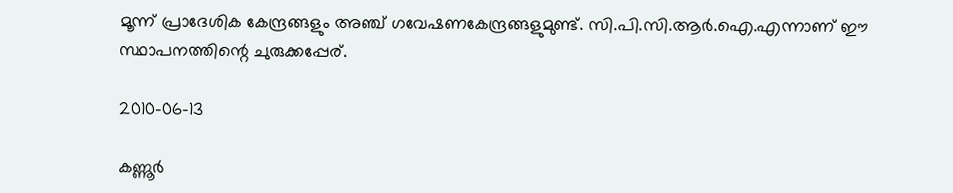മൂന്ന്‌ പ്രാദേശിക കേന്ദ്രങ്ങളും അഞ്ച്‌ ഗവേഷണകേന്ദ്രങ്ങളുമുണ്ട്‌. സി.പി.സി.ആര്‍.ഐ.എന്നാണ്‌ ഈ സ്ഥാപനത്തിന്റെ ചുരുക്കപ്പേര്‌.

2010-06-13

കണ്ണൂര്‍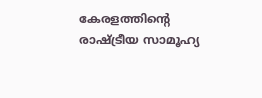കേരളത്തിന്റെ രാഷ്ട്രീയ സാമൂഹ്യ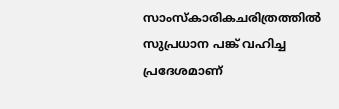സാംസ്കാരികചരിത്രത്തില്‍ സുപ്രധാന പങ്ക് വഹിച്ച പ്രദേശമാണ്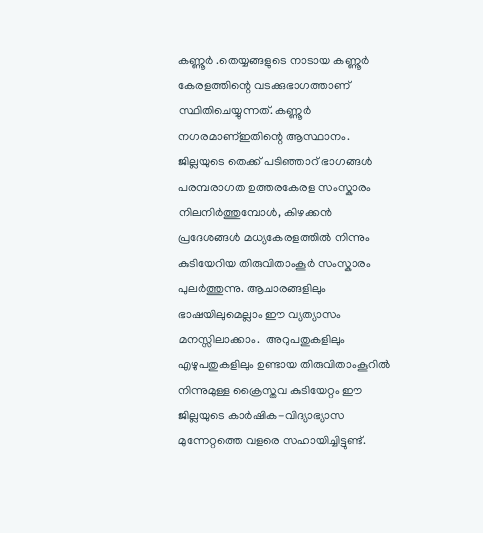കണ്ണൂര്‍ ‍.തെയ്യങ്ങളുടെ നാടായ കണ്ണൂര്‍ കേരളത്തിന്റെ വടക്കുഭാഗത്താണ്‌ സ്ഥിതിചെയ്യുന്നത്‌. കണ്ണൂര്‍ നഗരമാണ്ഇതിന്റെ ആസ്ഥാനം. ജില്ലയുടെ തെക്ക് പടിഞ്ഞാറ് ഭാഗങ്ങള്‍ പരമ്പരാഗത ഉത്തരകേരള സംസ്കാരം നിലനിര്‍ത്തുമ്പോള്‍, കിഴക്കന്‍ പ്രദേശങ്ങള്‍ മധ്യകേരളത്തില്‍ നിന്നും കുടിയേറിയ തിരുവിതാംകൂര്‍ സംസ്കാരം പുലര്‍ത്തുന്നു. ആചാരങ്ങളിലും ഭാഷയിലുമെല്ലാം ഈ വ്യത്യാസം മനസ്സിലാക്കാം.  അറുപതുകളിലും എഴുപതുകളിലും ഉണ്ടായ തിരുവിതാംകൂറില്‍ നിന്നുമുള്ള ക്രൈസ്തവ കുടിയേറ്റം ഈ ജില്ലയുടെ കാര്‍ഷിക-വിദ്യാഭ്യാസ മുന്നേറ്റത്തെ വളരെ സഹായിച്ചിട്ടുണ്ട്.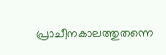പ്രാചീനകാലത്തുതന്നെ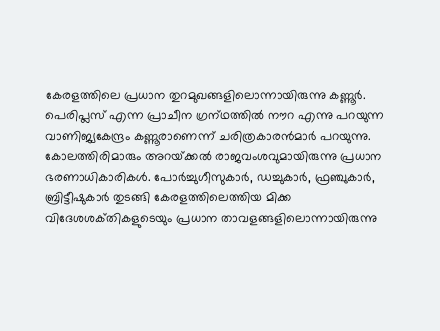കേരളത്തിലെ പ്രധാന തുറമുഖങ്ങളിലൊന്നായിരുന്നു കണ്ണൂര്‍. പെരിപ്ലസ്‌ എന്ന പ്രാചീന ഗ്രന്‌ഥത്തില്‍ നൗറ എന്നു പറയുന്ന വാണിജ്യകേന്ദ്രം കണ്ണൂരാണെന്ന്‌ ചരിത്രകാരന്‍മാര്‍ പറയുന്നു.  കോലത്തിരിമാരും അറയ്‌ക്കല്‍ രാജവംശവുമായിരുന്നു പ്രധാന ഭരണാധികാരികള്‍. പോര്‍ച്ചുഗീസുകാര്‍, ഡച്ചുകാര്‍, ഫ്രഞ്ചുകാര്‍, ബ്രിട്ടീഷുകാര്‍ തുടങ്ങി കേരളത്തിലെത്തിയ മിക്ക വിദേശശക്‌തികളുടെയും പ്രധാന താവളങ്ങളിലൊന്നായിരുന്നു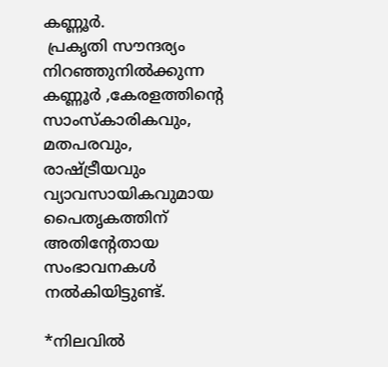കണ്ണൂര്‍.
 പ്രകൃതി സൗന്ദര്യം നിറഞ്ഞുനില്‍ക്കുന്ന കണ്ണൂര്‍‍ ,കേരളത്തിന്റെ സാംസ്കാരികവും, മതപരവും, രാഷ്ട്രീയവും വ്യാവസായികവുമായ പൈതൃകത്തിന് അതിന്റേതായ സംഭാവനകള്‍ നല്‍കിയിട്ടുണ്ട്.

*നിലവില്‍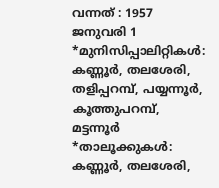വന്നത്‌ : 1957 ജനുവരി 1
*മുനിസിപ്പാലിറ്റികള്‍: കണ്ണൂര്‍, തലശേരി, തളിപ്പറമ്പ്‌, പയ്യന്നൂര്‍, കൂത്തുപറമ്പ്‌,       മട്ടന്നൂര്‍
*താലൂക്കുകള്‍: കണ്ണൂര്‍, തലശേരി,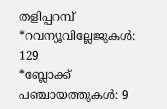തളിപ്പറമ്പ്‌
*റവന്യൂവില്ലേജുകള്‍: 129
*ബ്ലോക്ക്‌ പഞ്ചായത്തുകള്‍: 9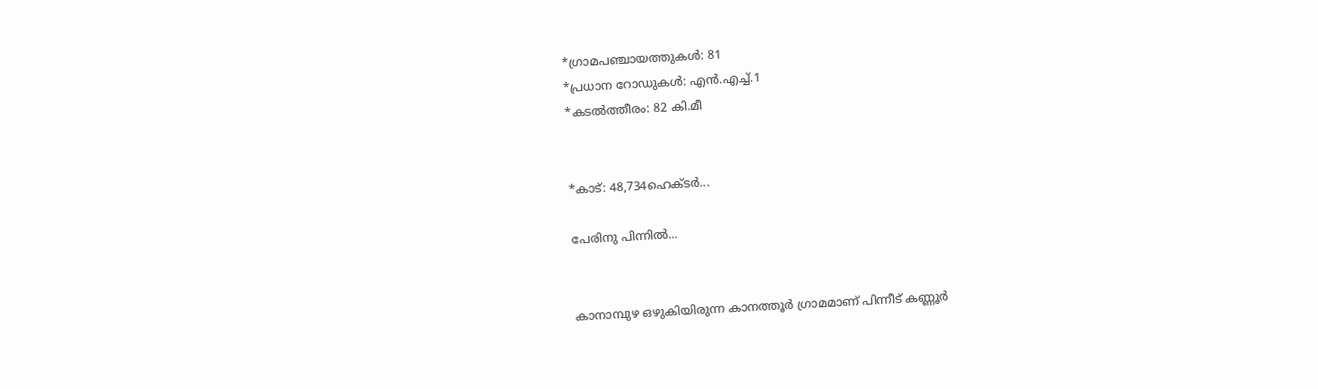*ഗ്രാമപഞ്ചായത്തുകള്‍: 81
*പ്രധാന റോഡുകള്‍: എന്‍.എച്ച്‌.1
*കടല്‍ത്തീരം: 82 കി.മീ


*കാട്‌: 48,734ഹെക്‌ടര്‍...

പേരിനു പിന്നില്‍...


കാനാമ്പുഴ ഒഴുകിയിരുന്ന കാനത്തൂര്‍ ഗ്രാമമാണ് പിന്നീട് കണ്ണൂര്‍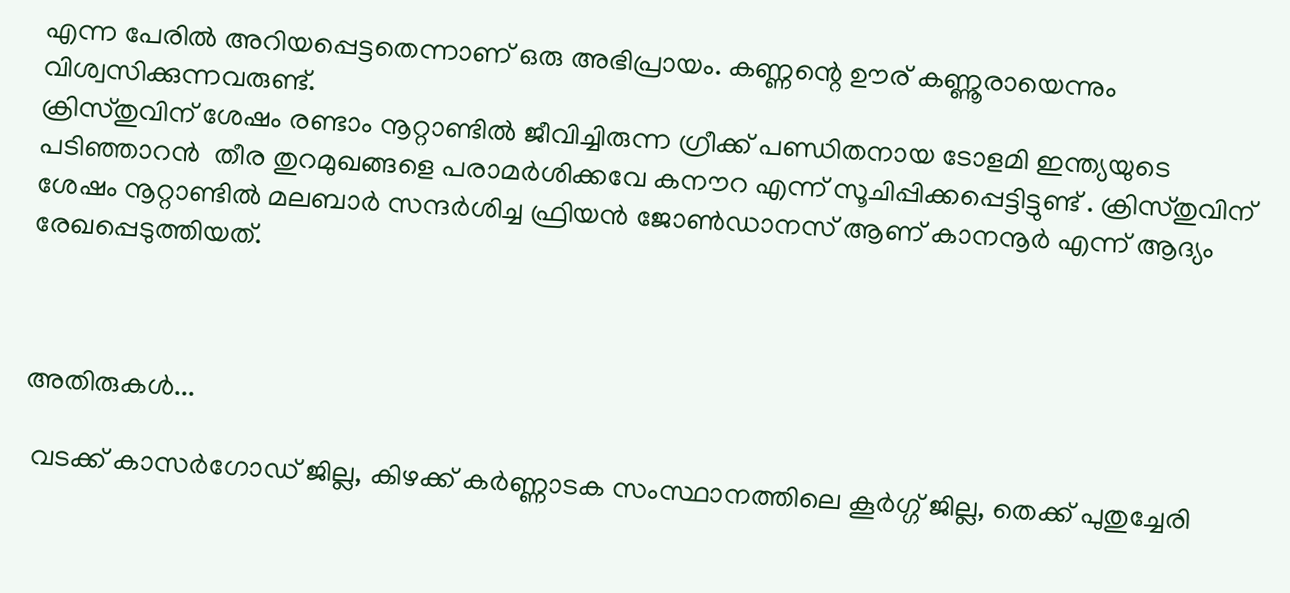എന്ന പേരില്‍ അറിയപ്പെട്ടതെന്നാണ് ഒരു അഭിപ്രായം. കണ്ണന്റെ ഊര് കണ്ണൂരായെന്നും വിശ്വസിക്കുന്നവരുണ്ട്.
ക്രിസ്തുവിന് ശേഷം രണ്ടാം നൂറ്റാണ്ടില്‍ ജീവിച്ചിരുന്ന ഗ്രീക്ക് പണ്ഡിതനായ ടോളമി ഇന്ത്യയുടെ പടിഞ്ഞാറന്‍  തീര തുറമുഖങ്ങളെ പരാമര്‍ശിക്കവേ കനൗറ എന്ന് സൂചിപ്പിക്കപ്പെട്ടിട്ടുണ്ട് . ക്രിസ്തുവിന് ശേഷം നൂറ്റാണ്ടില്‍ മലബാര്‍ സന്ദര്‍ശിച്ച ഫ്രിയന്‍ ജോണ്‍ഡാനസ് ആണ് കാനനൂര്‍ എന്ന് ആദ്യം രേഖപ്പെടുത്തിയത്.



അതിരുകള്‍...

 വടക്ക്‌ കാസര്‍ഗോഡ് ജില്ല, കിഴക്ക്‌ കര്‍ണ്ണാടക സംസ്ഥാനത്തിലെ കൂര്‍ഗ്ഗ്‌ ജില്ല, തെക്ക്‌ പുതുച്ചേരി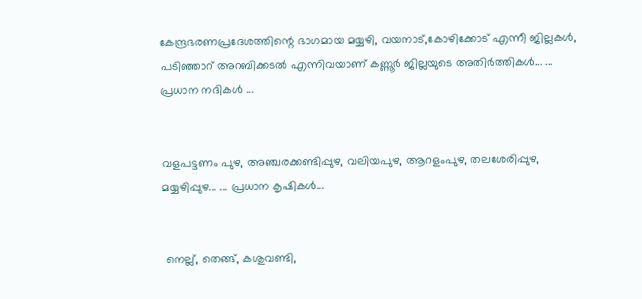കേന്ദ്രഭരണപ്രദേശത്തിന്റെ ഭാഗമായ മയ്യഴി, വയനാട്‌,കോഴിക്കോട്‌ എന്നീ ജില്ലകള്‍, പടിഞ്ഞാറ്‌ അറബിക്കടല്‍ എന്നിവയാണ്‌ കണ്ണൂര്‍ ജില്ലയുടെ അതിര്‍ത്തികള്‍... ... പ്രധാന നദികള്‍ ...


വളപട്ടണം പുഴ, അഞ്ചരക്കണ്ടിപ്പുഴ, വലിയപുഴ, ആറളംപുഴ, തലശേരിപ്പുഴ, മയ്യഴിപ്പുഴ... ... പ്രധാന കൃഷികള്‍...


 നെല്ല്‌, തെങ്ങ്‌, കശുവണ്ടി,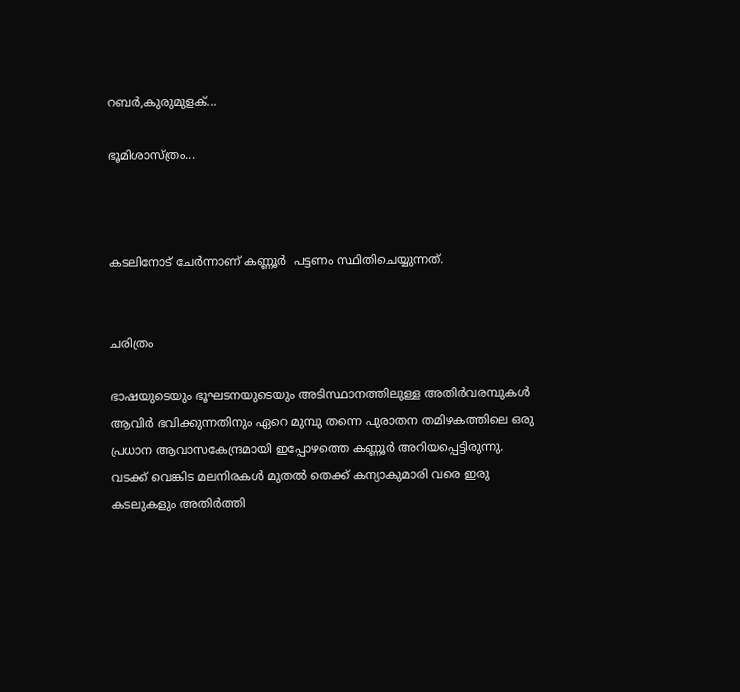റബര്‍,കുരുമുളക്‌...

ഭൂമിശാസ്ത്രം...



കടലിനോട് ചേര്‍ന്നാണ് കണ്ണൂര്‍  പട്ടണം സ്ഥിതിചെയ്യുന്നത്.


ചരിത്രം

ഭാഷയുടെയും ഭൂഘടനയുടെയും അടിസ്ഥാനത്തിലുള്ള അതിര്‍വരമ്പുകള്‍
ആവിര്‍ ഭവിക്കുന്നതിനും ഏറെ മുമ്പു തന്നെ പുരാതന തമിഴകത്തിലെ ഒരു പ്രധാന ആവാസകേന്ദ്രമായി ഇപ്പോഴത്തെ കണ്ണൂര്‍ അറിയപ്പെട്ടിരുന്നു. വടക്ക്‌ വെങ്കിട മലനിരകള്‍ മുതല്‍ തെക്ക്‌ കന്യാകു‍മാരി വരെ ഇരു കടലുകളും അതിര്‍ത്തി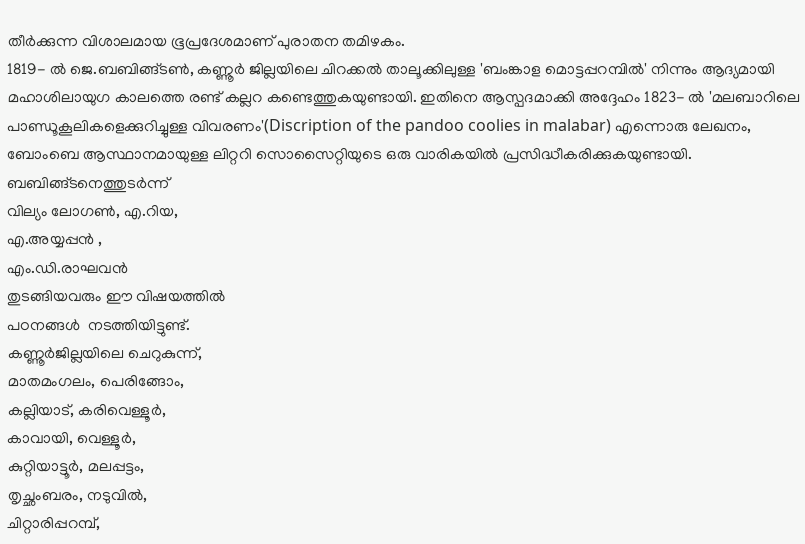തീര്‍ക്കുന്ന വിശാലമായ ഭൂപ്രദേശമാണ്‌ പുരാതന തമിഴകം.
1819- ല്‍ ജെ.ബബിങ്ങ്ടണ്‍, കണ്ണൂര്‍ ജില്ലയിലെ ചിറക്കല്‍ താലൂക്കിലുള്ള 'ബംങ്കാള മൊട്ടപ്പറമ്പില്‍' നിന്നും ആദ്യമായി മഹാശിലായുഗ കാലത്തെ രണ്ട്‌ കല്ലറ കണ്ടെത്തുകയുണ്ടായി. ഇതിനെ ആസ്പദമാക്കി അദ്ദേഹം 1823- ല്‍ 'മലബാറിലെ പാണ്ഡൂകൂലികളെക്കുറിച്ചുള്ള വിവരണം'(Discription of the pandoo coolies in malabar) എന്നൊരു ലേഖനം, ബോംബെ ആസ്ഥാനമായുള്ള ലിറ്ററി സൊസൈറ്റിയുടെ ഒരു വാരികയില്‍ പ്രസിദ്ധീകരിക്കുകയുണ്ടായി. ബബിങ്ങ്ടനെത്തുടര്‍ന്ന്‌
വില്യം ലോഗണ്‍, എ.റിയ,
എ.അയ്യപ്പന്‍ ,
എം.ഡി.രാഘവന്‍
തുടങ്ങിയവരും ഈ വിഷയത്തില്‍
പഠനങ്ങള്‍  നടത്തിയിട്ടുണ്ട്‌.
കണ്ണൂര്‍ജില്ലയിലെ ചെറുകുന്ന്‌,
മാതമംഗലം, പെരിങ്ങോം,
കല്ലിയാട്‌, കരിവെള്ളൂര്‍,
കാവായി, വെള്ളൂര്‍,
കുറ്റിയാട്ടൂര്‍, മലപ്പട്ടം,
തൃച്ഛംബരം, നടുവില്‍,
ചിറ്റാരിപ്പറമ്പ്,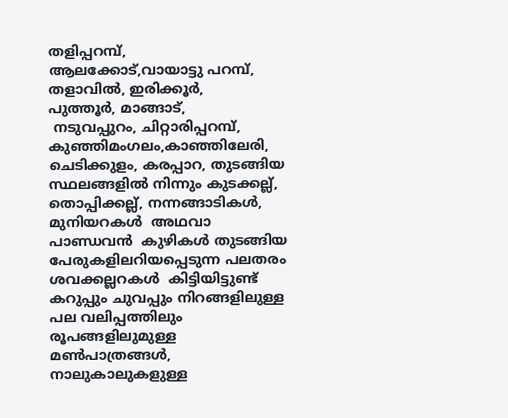തളിപ്പറമ്പ്‌,
ആലക്കോട്‌,വായാട്ടു പറമ്പ്‌,
തളാവില്‍, ഇരിക്കൂര്‍,
പുത്തൂര്‍, മാങ്ങാട്‌,
 നടുവപ്പുറം, ചിറ്റാരിപ്പറമ്പ്‌,
കുഞ്ഞിമംഗലം,കാഞ്ഞിലേരി,
ചെടിക്കുളം, കരപ്പാറ, തുടങ്ങിയ സ്ഥലങ്ങളില്‍ നിന്നും കുടക്കല്ല്‌, തൊപ്പിക്കല്ല്‌, നന്നങ്ങാടികള്‍, മുനിയറകള്‍  അഥവാ പാണ്ഡവന്‍  കുഴികള്‍ തുടങ്ങിയ പേരുകളിലറിയപ്പെടുന്ന പലതരം ശവക്കല്ലറകള്‍  കിട്ടിയിട്ടുണ്ട്
കറുപ്പും ചുവപ്പും നിറങ്ങളിലുള്ള പല വലിപ്പത്തിലും രൂപങ്ങളിലുമുള്ള മണ്‍പാത്രങ്ങള്‍, നാലുകാലുകളുള്ള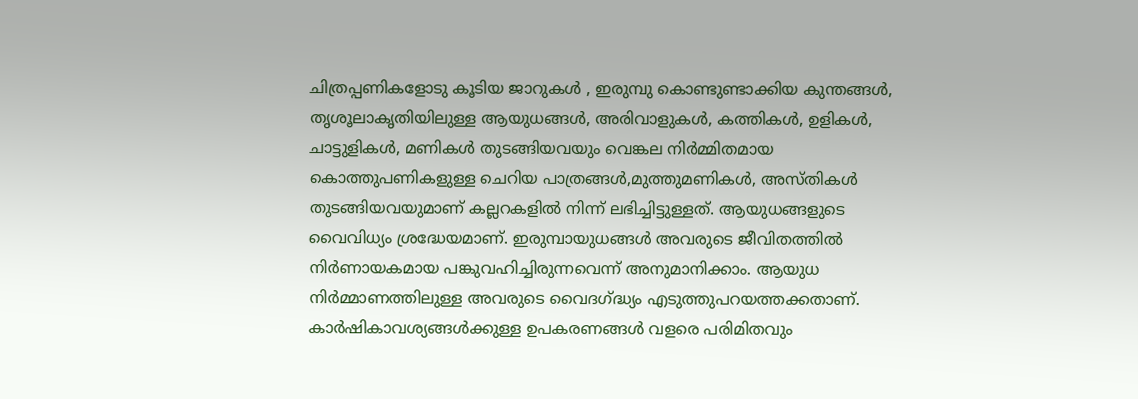ചിത്രപ്പണികളോടു കൂടിയ ജാറുകള്‍ , ഇരുമ്പു കൊണ്ടുണ്ടാക്കിയ കുന്തങ്ങള്‍, തൃശൂലാകൃതിയിലുള്ള ആയുധങ്ങള്‍, അരിവാളുകള്‍, കത്തികള്‍, ഉളികള്‍, ചാട്ടുളികള്‍, മണികള്‍ തുടങ്ങിയവയും വെങ്കല നിര്‍മ്മിതമായ കൊത്തുപണികളുള്ള ചെറിയ പാത്രങ്ങള്‍,മുത്തുമണികള്‍, അസ്തികള്‍ തുടങ്ങിയവയുമാണ്‌ കല്ലറകളില്‍ നിന്ന്‌ ലഭിച്ചിട്ടുള്ളത്‌. ആയുധങ്ങളുടെ വൈവിധ്യം ശ്രദ്ധേയമാണ്‌. ഇരുമ്പായുധങ്ങള്‍ അവരുടെ ജീവിതത്തില്‍ നിര്‍ണായകമായ പങ്കുവഹിച്ചിരുന്നവെന്ന്‌ അനുമാനിക്കാം. ആയുധ നിര്‍മ്മാണത്തിലുള്ള അവരുടെ വൈദഗ്ദ്ധ്യം എടുത്തുപറയത്തക്കതാണ്‌. കാര്‍ഷികാവശ്യങ്ങള്‍ക്കുള്ള ഉപകരണങ്ങള്‍ വളരെ പരിമിതവും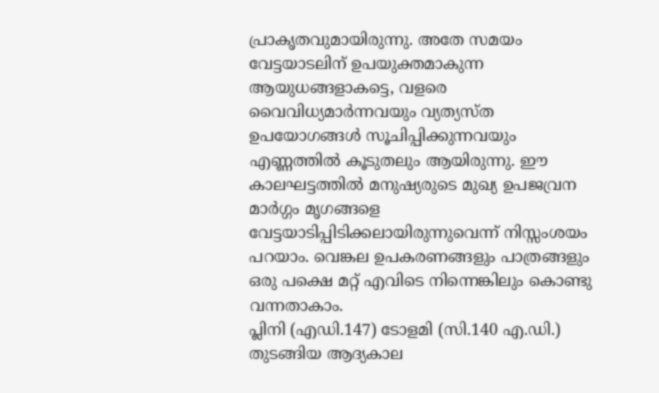പ്രാകൃതവുമായിരുന്നു. അതേ സമയം വേട്ടയാടലിന്‌ ഉപയുക്തമാകുന്ന ആയുധങ്ങളാകട്ടെ, വളരെ വൈവിധ്യമാര്‍ന്നവയും വ്യത്യസ്ത ഉപയോഗങ്ങള്‍ സൂചിപ്പിക്കുന്നവയും എണ്ണത്തില്‍ കൂടുതലും ആയിരുന്നു. ഈ കാലഘട്ടത്തില്‍ മനുഷ്യരുടെ മുഖ്യ ഉപജവ്രന മാര്‍ഗ്ഗം മൃഗങ്ങളെ വേട്ടയാടിപ്പിടിക്കലായിരുന്നുവെന്ന്‌ നിസ്സംശയം പറയാം. വെങ്കല ഉപകരണങ്ങളും പാത്രങ്ങളും ഒരു പക്ഷെ മറ്റ് എവിടെ നിന്നെങ്കിലും കൊണ്ടു വന്നതാകാം.
പ്ലിനി (എഡി.147) ടോളമി (സി.140 എ.ഡി.) തുടങ്ങിയ ആദ്യകാല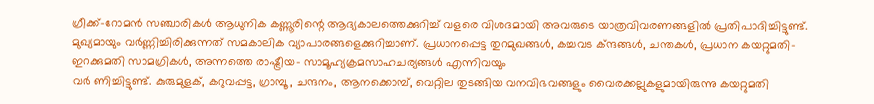ഗ്രീക്ക്-റോമന്‍ സഞ്ചാരികള്‍ ആധുനിക കണ്ണൂരിന്റെ ആദ്യകാലത്തെക്കുറിച്ച്‌ വളരെ വിശദമായി അവരുടെ യാത്രവിവരണങ്ങളില്‍ പ്രതിപാദിച്ചിട്ടുണ്ട്‌. മുഖ്യമായും വര്‍ണ്ണിച്ചിരിക്കുന്നത്‌ സമകാലിക വ്യാപാരങ്ങളെക്കുറിച്ചാണ്‌. പ്രധാനപ്പെട്ട തുറമുഖങ്ങള്‍, കച്ചവട ക്ന്ദങ്ങള്‍, ചന്തകള്‍, പ്രധാന കയറ്റുമതി-ഇറക്കുമതി സാമഗ്രികള്‍, അന്നത്തെ രാഷ്ട്രീയ- സാമൂഹ്യക്രമസാഹചര്യങ്ങള്‍ എന്നിവയും
വര്‍ ണിച്ചിട്ടുണ്ട്‌. കുരുമുളക്‌, കറുവപ്പട്ട, ഗ്രാമ്പൂ, ചന്ദനം, ആനക്കൊമ്പ്‌, വെറ്റില തുടങ്ങിയ വനവിഭവങ്ങളും വൈരക്കല്ലുകളുമായിരുന്നു കയറ്റുമതി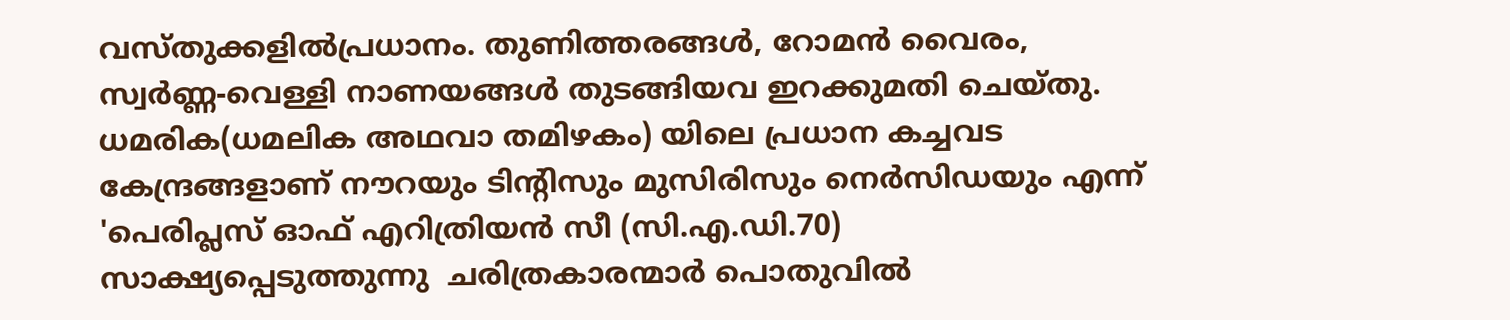വസ്തുക്കളില്‍പ്രധാനം. തുണിത്തരങ്ങള്‍, റോമന്‍ വൈരം, സ്വര്‍ണ്ണ-വെള്ളി നാണയങ്ങള്‍ തുടങ്ങിയവ ഇറക്കുമതി ചെയ്തു. ധമരിക(ധമലിക അഥവാ തമിഴകം) യിലെ പ്രധാന കച്ചവട കേന്ദ്രങ്ങളാണ്‌ നൗറയും ടിന്റിസും മുസിരിസും നെര്‍സിഡയും എന്ന്‌ 'പെരിപ്ലസ്‌ ഓഫ്‌ എറിത്രിയന്‍ സീ (സി.എ.ഡി.70) സാക്ഷ്യപ്പെടുത്തുന്നു  ചരിത്രകാരന്മാര്‍ പൊതുവില്‍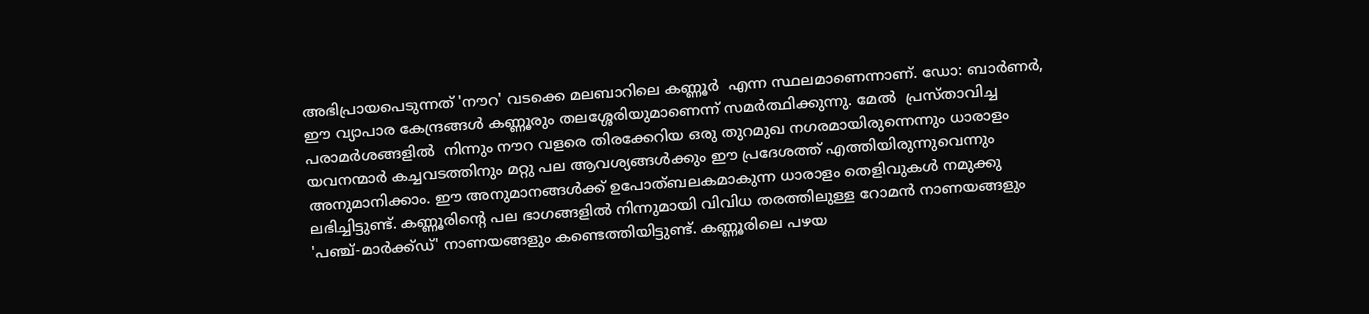അഭിപ്രായപെടുന്നത്‌ 'നൗറ' വടക്കെ മലബാറിലെ കണ്ണൂര്‍  എന്ന സ്ഥലമാണെന്നാണ്‌. ഡോ: ബാര്‍ണര്‍, ഈ വ്യാപാര കേന്ദ്രങ്ങള്‍ കണ്ണൂരും തലശ്ശേരിയുമാണെന്ന്‌ സമര്‍ത്ഥിക്കുന്നു. മേല്‍  പ്രസ്താവിച്ച പരാമര്‍ശങ്ങളില്‍  നിന്നും നൗറ വളരെ തിരക്കേറിയ ഒരു തുറമുഖ നഗരമായിരുന്നെന്നും ധാരാളം യവനന്മാര്‍ കച്ചവടത്തിനും മറ്റു പല ആവശ്യങ്ങള്‍ക്കും ഈ പ്രദേശത്ത്‌ എത്തിയിരുന്നുവെന്നും അനുമാനിക്കാം. ഈ അനുമാനങ്ങള്‍ക്ക്‌ ഉപോത്ബലകമാകുന്ന ധാരാളം തെളിവുകള്‍ നമുക്കു ലഭിച്ചിട്ടുണ്ട്‌. കണ്ണൂരിന്റെ പല ഭാഗങ്ങളില്‍ നിന്നുമായി വിവിധ തരത്തിലുള്ള റോമന്‍ നാണയങ്ങളും 'പഞ്ച്‌-മാര്‍ക്ക്ഡ്‌' നാണയങ്ങളും കണ്ടെത്തിയിട്ടുണ്ട്‌. കണ്ണൂരിലെ പഴയ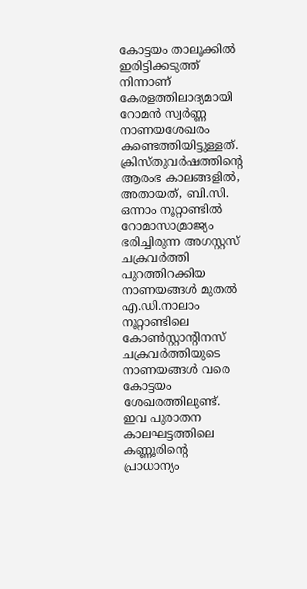കോട്ടയം താലൂക്കില്‍ ഇരിട്ടിക്കടുത്ത്‌ നിന്നാണ്‌ കേരളത്തിലാദ്യമായി റോമന്‍ സ്വര്‍ണ്ണ നാണയശേഖരം കണ്ടെത്തിയിട്ടുള്ളത്‌. ക്രിസ്തുവര്‍ഷത്തിന്റെ ആരംഭ കാലങ്ങളില്‍, അതായത്‌, ബി.സി. ഒന്നാം നൂറ്റാണ്ടില്‍ റോമാസാമ്രാജ്യം ഭരിച്ചിരുന്ന അഗസ്റ്റസ്‌ ചക്രവര്‍ത്തി പുറത്തിറക്കിയ നാണയങ്ങള്‍ മുതല്‍ എ.ഡി.നാലാം നൂറ്റാണ്ടിലെ കോണ്‍സ്റ്റാന്റിനസ്‌ ചക്രവര്‍ത്തിയുടെ നാണയങ്ങള്‍ വരെ കോട്ടയം ശേഖരത്തിലുണ്ട്‌. ഇവ പുരാതന കാലഘട്ടത്തിലെ കണ്ണൂരിന്റെ പ്രാധാന്യം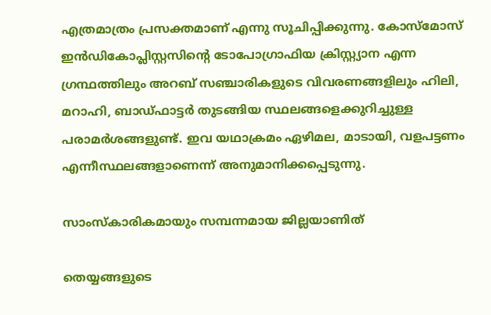എത്രമാത്രം പ്രസക്തമാണ്‌ എന്നു സൂചിപ്പിക്കുന്നു. കോസ്മോസ്‌
ഇന്‍ഡികോപ്ലിസ്റ്റസിന്റെ ടോപോഗ്രാഫിയ ക്രിസ്റ്റ്യാന എന്ന ഗ്രന്ഥത്തിലും അറബ്‌ സഞ്ചാരികളുടെ വിവരണങ്ങളിലും ഹിലി, മറാഹി, ബാഡ്ഫാട്ടര്‍ തുടങ്ങിയ സ്ഥലങ്ങളെക്കുറിച്ചുള്ള പരാമര്‍ശങ്ങളുണ്ട്‌. ഇവ യഥാക്രമം ഏഴിമല, മാടായി, വളപട്ടണം എന്നീസ്ഥലങ്ങളാണെന്ന്‌ അനുമാനിക്കപ്പെടുന്നു.

സാംസ്കാരികമായും സമ്പന്നമായ ജില്ലയാണിത്

തെയ്യങ്ങളുടെ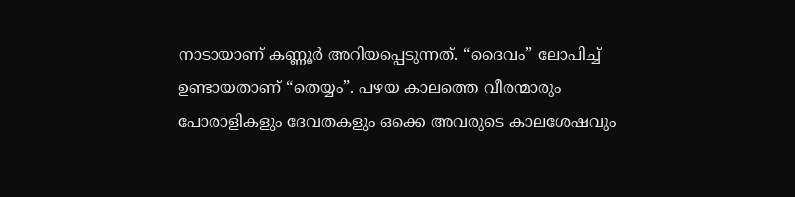നാടായാണ് കണ്ണൂര്‍ അറിയപ്പെടുന്നത്. “ദൈവം” ലോപിച്ച് ഉണ്ടായതാണ് “തെയ്യം”. പഴയ കാലത്തെ വീരന്മാരും പോരാളികളും ദേവതകളും ഒക്കെ അവരുടെ കാലശേഷവും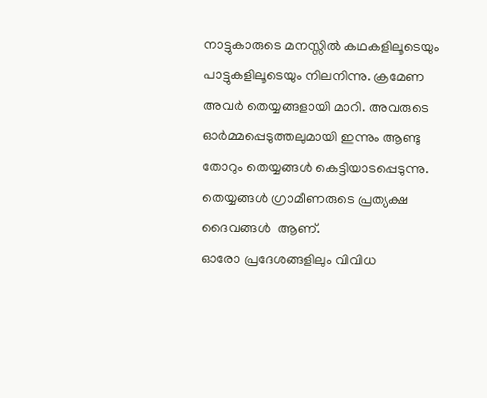നാട്ടുകാരുടെ മനസ്സില്‍ കഥകളിലൂടെയും പാട്ടുകളിലൂടെയും നിലനിന്നു. ക്രമേണ അവര്‍ തെയ്യങ്ങളായി മാറി. അവരുടെ
ഓര്‍മ്മപ്പെടുത്തലുമായി ഇന്നും ആണ്ടു തോറും തെയ്യങ്ങള്‍ കെട്ടിയാടപ്പെടുന്നു. തെയ്യങ്ങള്‍ ഗ്രാമീണരുടെ പ്രത്യക്ഷ ദൈവങ്ങള്‍  ആണ്.
ഓരോ പ്രദേശങ്ങളിലും വിവിധ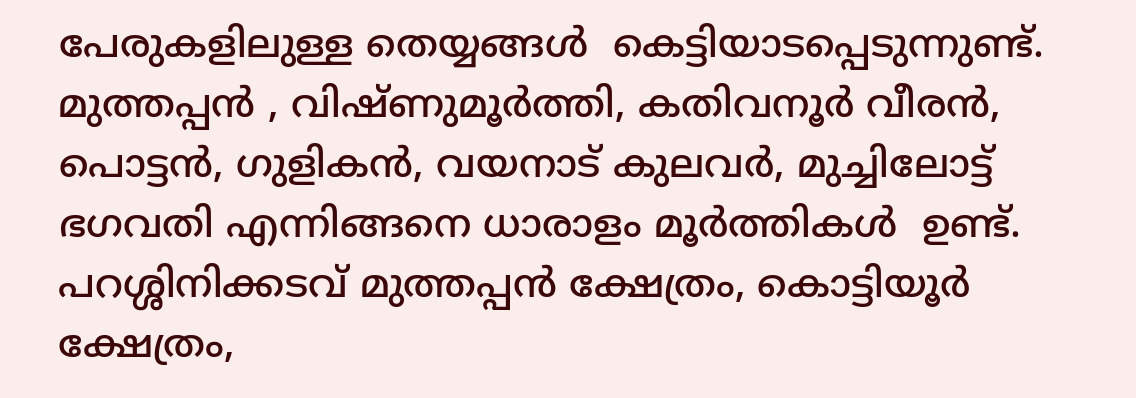പേരുകളിലുള്ള തെയ്യങ്ങള്‍  കെട്ടിയാടപ്പെടുന്നുണ്ട്. മുത്തപ്പന്‍ , വിഷ്ണുമൂര്‍ത്തി, കതിവനൂര്‍ വീരന്‍, പൊട്ടന്‍, ഗുളികന്‍, വയനാട് കുലവര്‍, മുച്ചിലോട്ട് ഭഗവതി എന്നിങ്ങനെ ധാരാളം മൂര്‍ത്തികള്‍  ഉണ്ട്.
പറശ്ശിനിക്കടവ് മുത്തപ്പന്‍ ക്ഷേത്രം, കൊട്ടിയൂര്‍ ക്ഷേത്രം,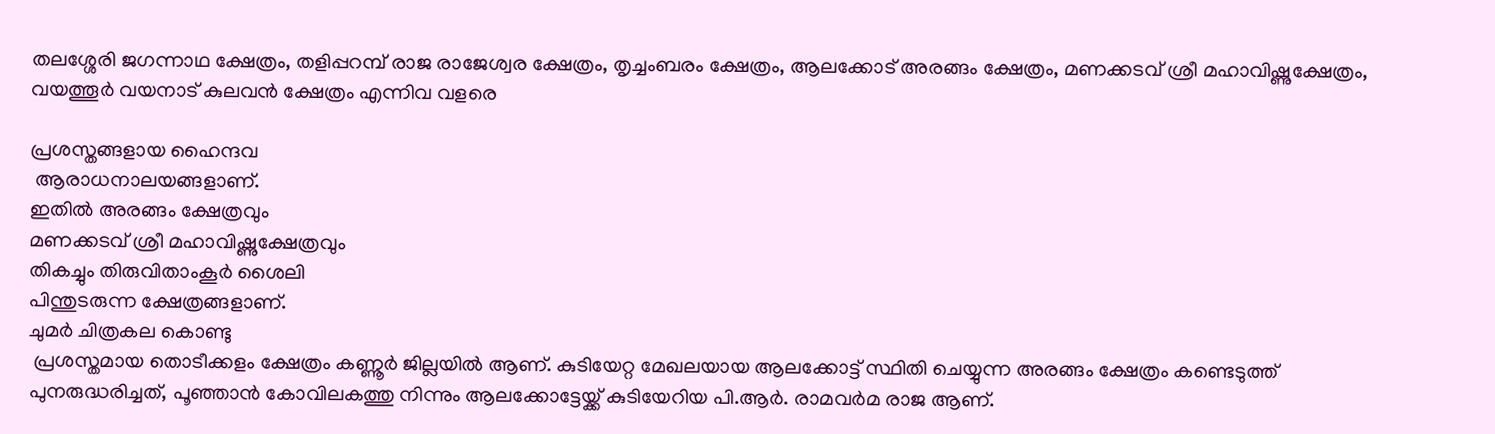തലശ്ശേരി ജഗന്നാഥ ക്ഷേത്രം, തളിപ്പറമ്പ് രാജ രാജേശ്വര ക്ഷേത്രം, തൃച്ചംബരം ക്ഷേത്രം, ആലക്കോട് അരങ്ങം ക്ഷേത്രം, മണക്കടവ് ശ്രീ മഹാവിഷ്ണുക്ഷേത്രം, വയത്തൂര്‍ വയനാട് കുലവന്‍ ക്ഷേത്രം എന്നിവ വളരെ

പ്രശസ്തങ്ങളായ ഹൈന്ദവ
 ആരാധനാലയങ്ങളാണ്.
ഇതില്‍ അരങ്ങം ക്ഷേത്രവും
മണക്കടവ് ശ്രീ മഹാവിഷ്ണുക്ഷേത്രവും
തികച്ചും തിരുവിതാംകൂര്‍ ശൈലി
പിന്തുടരുന്ന ക്ഷേത്രങ്ങളാണ്.
ചുമര്‍ ചിത്രകല കൊണ്ടു
 പ്രശസ്തമായ തൊടീക്കളം ക്ഷേത്രം കണ്ണൂര്‍ ജില്ലയില്‍ ആണ്. കുടിയേറ്റ മേഖലയായ ആലക്കോട്ട്‌ സ്ഥിതി ചെയ്യുന്ന അരങ്ങം ക്ഷേത്രം കണ്ടെടുത്ത് പുനരുദ്ധരിച്ചത്, പൂഞ്ഞാന്‍ കോവിലകത്തു നിന്നും ആലക്കോട്ടേയ്ക്ക് കുടിയേറിയ പി.ആര്‍. രാമവര്‍മ രാജ ആണ്.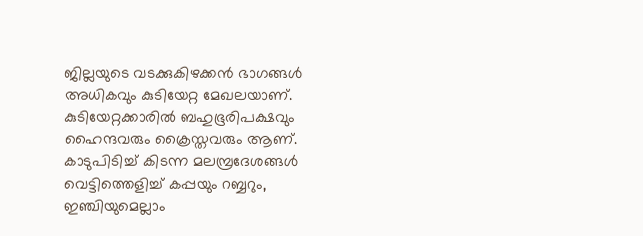ജില്ലയുടെ വടക്കുകിഴക്കന്‍ ഭാഗങ്ങള്‍  അധികവും കുടിയേറ്റ മേഖലയാണ്. കുടിയേറ്റക്കാരില്‍ ബഹുഭൂരിപക്ഷവും ഹൈന്ദവരും ക്രൈസ്തവരും ആണ്. കാടുപിടിച്ച് കിടന്ന മലമ്പ്രദേശങ്ങള്‍ വെട്ടിത്തെളിച്ച് കപ്പയും റബ്ബറും, ഇഞ്ചിയുമെല്ലാം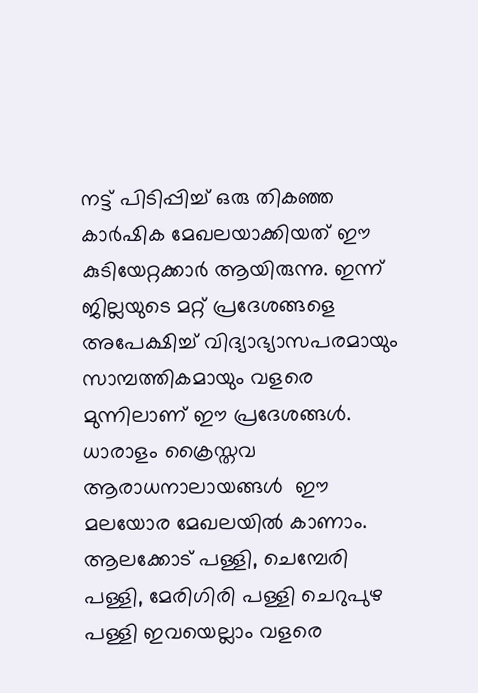നട്ട് പിടിപ്പിച്ച് ഒരു തികഞ്ഞ കാര്‍ഷിക മേഖലയാക്കിയത് ഈ കുടിയേറ്റക്കാര്‍ ആയിരുന്നു. ഇന്ന് ജില്ലയുടെ മറ്റ് പ്രദേശങ്ങളെ അപേക്ഷിച്ച് വിദ്യാഭ്യാസപരമായും സാമ്പത്തികമായും വളരെ മുന്നിലാണ് ഈ പ്രദേശങ്ങള്‍.
ധാരാളം ക്രൈസ്തവ ആരാധനാലായങ്ങള്‍  ഈ മലയോര മേഖലയില്‍ കാണാം. ആലക്കോട് പള്ളി, ചെമ്പേരി പള്ളി, മേരിഗിരി പള്ളി ചെറുപുഴ പള്ളി ഇവയെല്ലാം വളരെ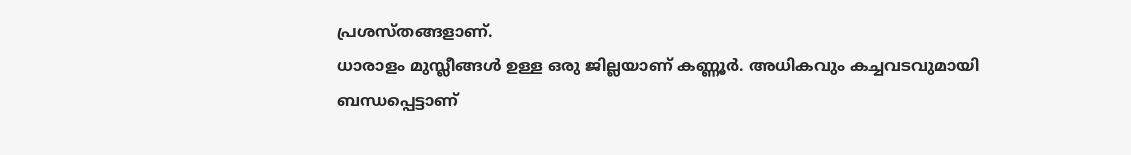പ്രശസ്തങ്ങളാണ്.
ധാരാളം മുസ്ലീങ്ങള്‍ ഉള്ള ഒരു ജില്ലയാണ് കണ്ണൂര്‍. അധികവും കച്ചവടവുമായി ബന്ധപ്പെട്ടാണ്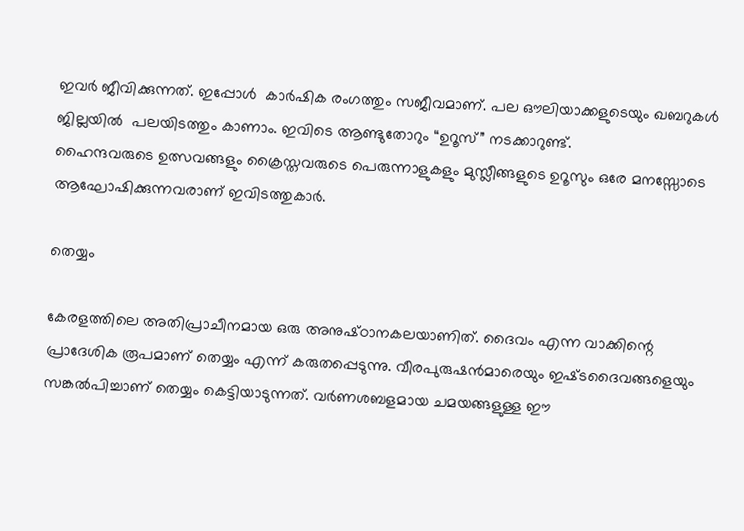ഇവര്‍ ജീവിക്കുന്നത്. ഇപ്പോള്‍  കാര്‍ഷിക രംഗത്തും സജീവമാണ്. പല ഔലിയാക്കളുടെയും ഖബറുകള്‍ ജില്ലയില്‍  പലയിടത്തും കാണാം. ഇവിടെ ആണ്ടുതോറും “ഉറൂസ്” നടക്കാറുണ്ട്.
ഹൈന്ദവരുടെ ഉത്സവങ്ങളും ക്രൈസ്തവരുടെ പെരുന്നാളുകളും മുസ്ലീങ്ങളുടെ ഉറൂസും ഒരേ മനസ്സോടെ ആഘോഷിക്കുന്നവരാണ് ഇവിടത്തുകാര്‍.

തെയ്യം

കേരളത്തിലെ അതിപ്രാചീനമായ ഒരു അനുഷ്‌ഠാനകലയാണിത്‌. ദൈവം എന്ന വാക്കിന്റെ പ്രാദേശിക രൂപമാണ്‌ തെയ്യം എന്ന്‌ കരുതപ്പെടുന്നു. വീരപുരുഷന്‍മാരെയും ഇഷ്‌ടദൈവങ്ങളെയും സങ്കല്‍പിച്ചാണ്‌ തെയ്യം കെട്ടിയാടുന്നത്‌. വര്‍ണശബളമായ ചമയങ്ങളുള്ള ഈ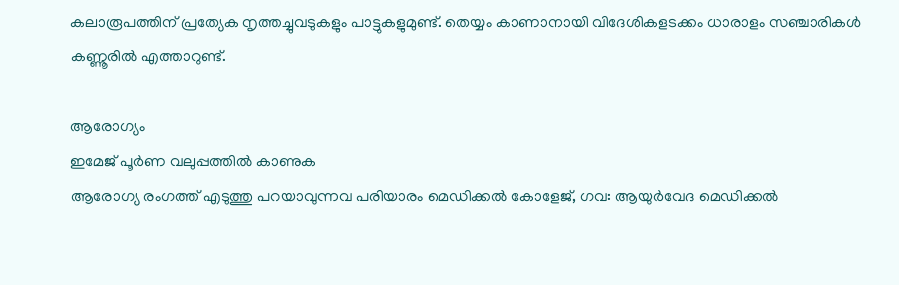കലാരൂപത്തിന്‌ പ്രത്യേക നൃത്തച്ചുവടുകളും പാട്ടുകളുമുണ്ട്‌. തെയ്യം കാണാനായി വിദേശികളടക്കം ധാരാളം സഞ്ചാരികള്‍ കണ്ണൂരില്‍ എത്താറുണ്ട്‌.

ആരോഗ്യം
ഇമേജ് പൂര്‍ണ വലുപ്പത്തില്‍ കാണുക
ആരോഗ്യ രംഗത്ത് എടുത്തു പറയാവുന്നവ പരിയാരം മെഡിക്കല്‍ കോളേജ്, ഗവ: ആയുര്‍വേദ മെഡിക്കല്‍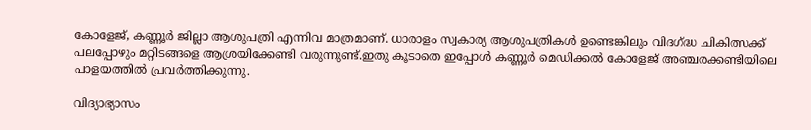കോളേജ്, കണ്ണൂര്‍ ജില്ലാ ആശുപത്രി എന്നിവ മാത്രമാണ്. ധാരാളം സ്വകാര്യ ആശുപത്രികള്‍ ഉണ്ടെങ്കിലും വിദഗ്ദ്ധ ചികിത്സക്ക് പലപ്പോഴും മറ്റിടങ്ങളെ ആശ്രയിക്കേണ്ടി വരുന്നുണ്ട്.ഇതു കൂടാതെ ഇപ്പോള്‍ കണ്ണൂര്‍ മെഡിക്കല്‍ കോളേജ് അഞ്ചരക്കണ്ടിയിലെ പാളയത്തില്‍ പ്രവര്‍ത്തിക്കുന്നു.

വിദ്യാഭ്യാസം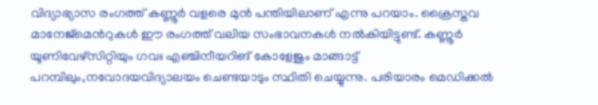വിദ്യാഭ്യാസ രംഗത്ത് കണ്ണൂര്‍ വളരെ മുന്‍ പന്തിയിലാണ് എന്നു പറയാം. ക്രൈസ്തവ മാനേജ്‌മെന്‍റുകള്‍ ഈ രംഗത്ത് വലിയ സംഭാവനകള്‍ നല്‍കിയിട്ടുണ്ട്. കണ്ണൂര്‍ യൂണിവേഴ്സിറ്റിയും ഗവഃ എഞ്ചിനീയറിങ് കോളേജും മാങ്ങാട്ട് പറമ്പിലും,നവോദയവിദ്യാലയം ചെണ്ടയാടും സ്ഥിതി ചെയ്യുന്നു. പരിയാരം മെഡിക്കല്‍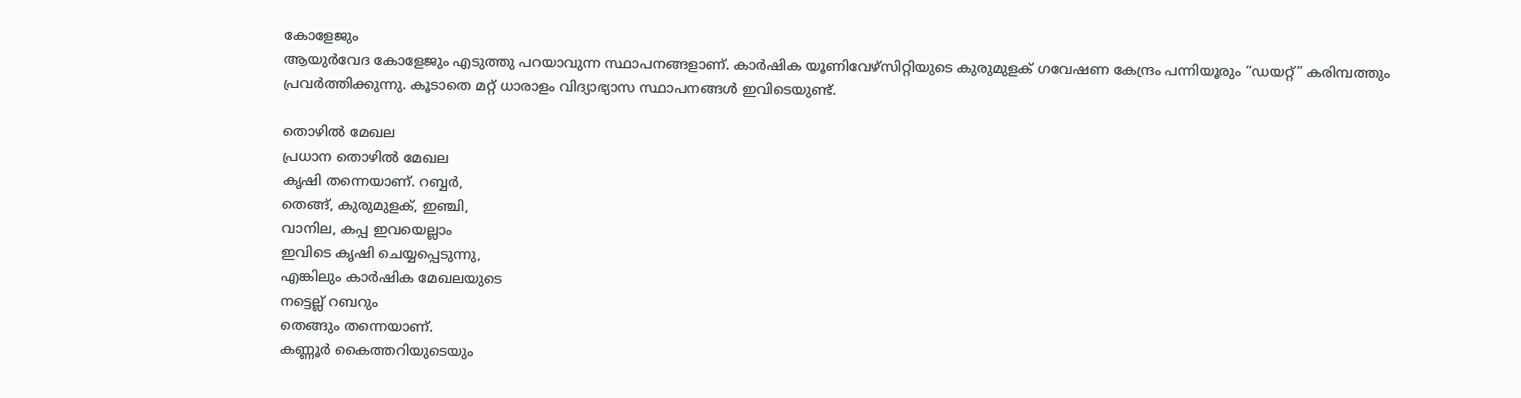കോളേജും
ആയുര്‍വേദ കോളേജും എടുത്തു പറയാവുന്ന സ്ഥാപനങ്ങളാണ്. കാര്‍ഷിക യൂണിവേഴ്സിറ്റിയുടെ കുരുമുളക് ഗവേഷണ കേന്ദ്രം പന്നിയൂരും “ഡയറ്റ്” കരിമ്പത്തും പ്രവര്‍ത്തിക്കുന്നു. കൂടാതെ മറ്റ് ധാരാളം വിദ്യാഭ്യാസ സ്ഥാപനങ്ങള്‍ ഇവിടെയുണ്ട്.

തൊഴില്‍ മേഖല
പ്രധാന തൊഴില്‍ മേഖല
കൃഷി തന്നെയാണ്. റബ്ബര്‍,
തെങ്ങ്, കുരുമുളക്, ഇഞ്ചി,
വാനില, കപ്പ ഇവയെല്ലാം
ഇവിടെ കൃഷി ചെയ്യപ്പെടുന്നു,
എങ്കിലും കാര്‍ഷിക മേഖലയുടെ
നട്ടെല്ല് റബറും
തെങ്ങും തന്നെയാണ്.
കണ്ണൂര്‍ കൈത്തറിയുടെയും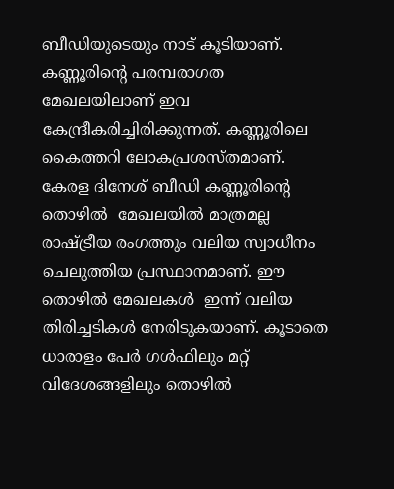ബീഡിയുടെയും നാട് കൂടിയാണ്. കണ്ണൂരിന്റെ പരമ്പരാഗത മേഖലയിലാണ് ഇവ കേന്ദ്രീകരിച്ചിരിക്കുന്നത്. കണ്ണൂരിലെ കൈത്തറി ലോകപ്രശസ്തമാണ്. കേരള ദിനേശ് ബീഡി കണ്ണൂരിന്റെ തൊഴില്‍  മേഖലയില്‍ മാത്രമല്ല രാഷ്ട്രീയ രംഗത്തും വലിയ സ്വാധീനം ചെലുത്തിയ പ്രസ്ഥാനമാണ്. ഈ തൊഴില്‍ മേഖലകള്‍  ഇന്ന് വലിയ തിരിച്ചടികള്‍ നേരിടുകയാണ്. കൂടാതെ ധാരാളം പേര്‍ ഗള്‍ഫിലും മറ്റ് വിദേശങ്ങളിലും തൊഴില്‍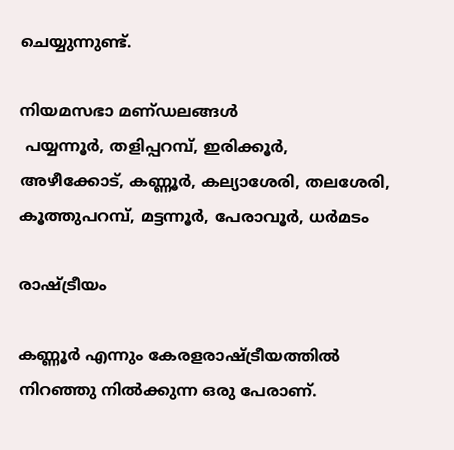ചെയ്യുന്നുണ്ട്.

നിയമസഭാ മണ്‌ഡലങ്ങള്‍
 പയ്യന്നൂര്‍, തളിപ്പറമ്പ്‌, ഇരിക്കൂര്‍, അഴീക്കോട്‌, കണ്ണൂര്‍, കല്യാശേരി, തലശേരി, കൂത്തുപറമ്പ്‌, മട്ടന്നൂര്‍, പേരാവൂര്‍, ധര്‍മടം

രാഷ്ട്രീയം

കണ്ണൂര്‍ എന്നും കേരളരാഷ്ട്രീയത്തില്‍  നിറഞ്ഞു നില്‍ക്കുന്ന ഒരു പേരാണ്.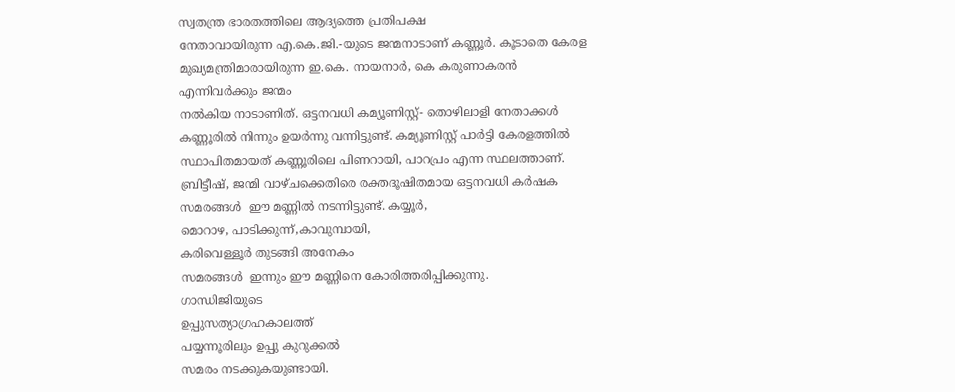സ്വതന്ത്ര ഭാരതത്തിലെ ആദ്യത്തെ പ്രതിപക്ഷ
നേതാവായിരുന്ന എ.കെ.ജി.-യുടെ ജന്മനാടാണ് കണ്ണൂര്‍. കൂടാതെ കേരള മുഖ്യമന്ത്രിമാരായിരുന്ന ഇ.കെ. നായനാര്‍, കെ കരുണാകരന്‍ എന്നിവര്‍ക്കും ജന്മം
നല്‍കിയ നാടാണിത്. ഒട്ടനവധി കമ്യൂണിസ്റ്റ്- തൊഴിലാളി നേതാക്കള്‍ കണ്ണൂരില്‍ നിന്നും ഉയര്‍ന്നു വന്നിട്ടുണ്ട്. കമ്യൂണിസ്റ്റ് പാര്‍ട്ടി കേരളത്തില്‍ സ്ഥാപിതമായത് കണ്ണൂരിലെ പിണറായി, പാറപ്രം എന്ന സ്ഥലത്താണ്. ബ്രിട്ടീഷ്, ജന്മി വാഴ്ചക്കെതിരെ രക്തദൂഷിതമായ ഒട്ടനവധി കര്‍ഷക സമരങ്ങള്‍  ഈ മണ്ണില്‍ നടന്നിട്ടുണ്ട്. കയ്യൂര്‍,
മൊറാഴ, പാടിക്കുന്ന്,കാവുമ്പായി,
കരിവെള്ളൂര്‍ തുടങ്ങി അനേകം
സമരങ്ങള്‍  ഇന്നും ഈ മണ്ണിനെ കോരിത്തരിപ്പിക്കുന്നു.
ഗാന്ധിജിയുടെ
ഉപ്പുസത്യാഗ്രഹകാലത്ത്
പയ്യന്നൂരിലും ഉപ്പു കുറുക്കല്‍
സമരം നടക്കുകയുണ്ടായി.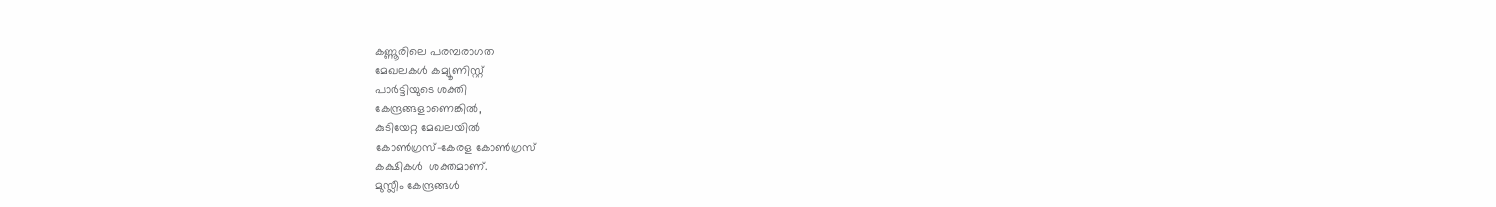കണ്ണൂരിലെ പരമ്പരാഗത
മേഖലകള്‍ കമ്യൂണിസ്റ്റ്
പാര്‍ട്ടിയുടെ ശക്തി
കേന്ദ്രങ്ങളാണെങ്കില്‍,
കുടിയേറ്റ മേഖലയില്‍
കോണ്‍ഗ്രസ്-കേരള കോണ്‍ഗ്രസ്
കക്ഷികള്‍  ശക്തമാണ്.
മുസ്ലീം കേന്ദ്രങ്ങള്‍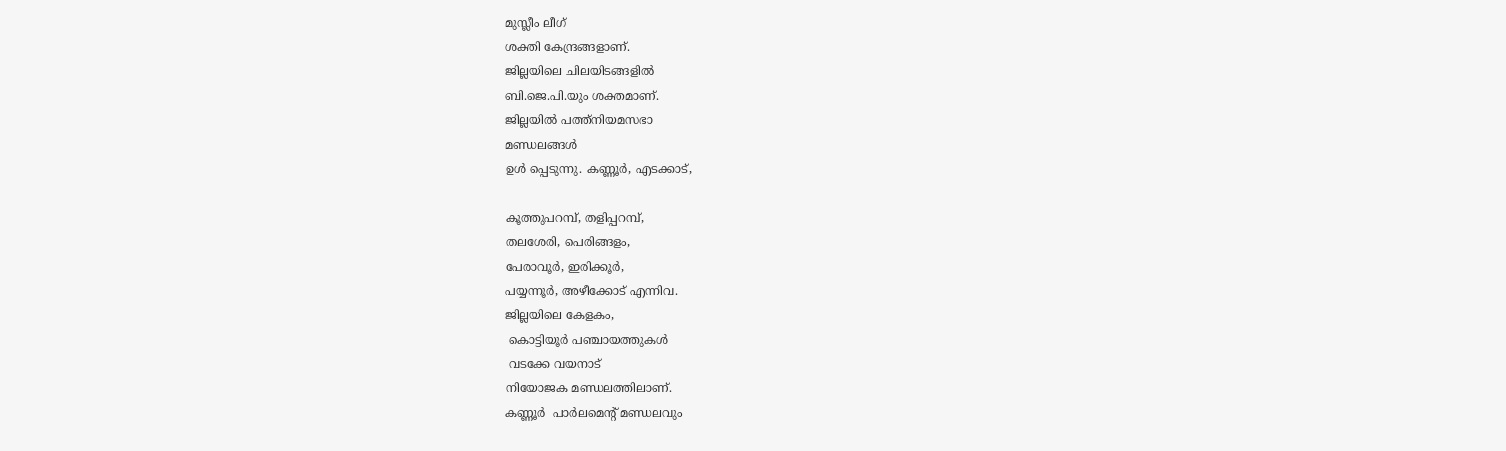മുസ്ലീം ലീഗ്
ശക്തി കേന്ദ്രങ്ങളാണ്.
ജില്ലയിലെ ചിലയിടങ്ങളില്‍
ബി.ജെ.പി.യും ശക്തമാണ്.
ജില്ലയില്‍ പത്ത്നിയമസഭാ
മണ്ഡലങ്ങള്‍
ഉള്‍ പ്പെടുന്നു. കണ്ണൂര്‍, എടക്കാട്,

കൂത്തുപറമ്പ്, തളിപ്പറമ്പ്,
തലശേരി, പെരിങ്ങളം,
പേരാവൂര്‍, ഇരിക്കൂര്‍,
പയ്യന്നൂര്‍, അഴീക്കോട് എന്നിവ.
ജില്ലയിലെ കേളകം,
 കൊട്ടിയൂര്‍ പഞ്ചായത്തുകള്‍
 വടക്കേ വയനാട്
നിയോജക മണ്ഡലത്തിലാണ്.
കണ്ണൂര്‍  പാര്‍ലമെന്‍റ് മണ്ഡലവും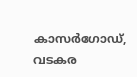കാസര്‍ഗോഡ്, വടകര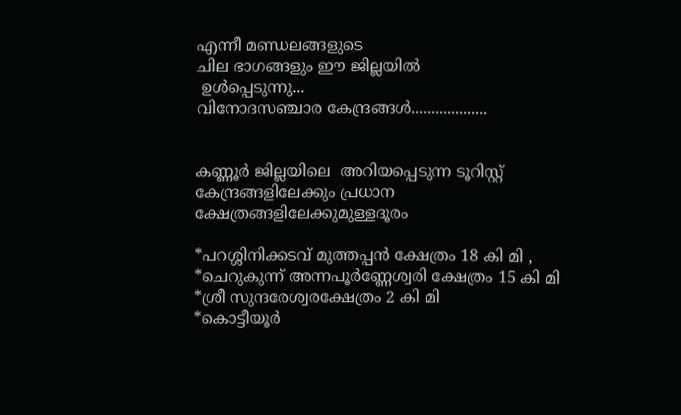എന്നീ മണ്ഡലങ്ങളുടെ
ചില ഭാഗങ്ങളും ഈ ജില്ലയില്‍
 ഉള്‍പ്പെടുന്നു...
വിനോദസഞ്ചാര കേന്ദ്രങ്ങള്‍...................


കണ്ണൂര്‍ ജില്ലയിലെ  അറിയപ്പെടുന്ന ടൂറിസ്റ്റ് കേന്ദ്രങ്ങളിലേക്കും പ്രധാന ക്ഷേത്രങ്ങളിലേക്കുമുള്ളദൂരം

*പറശ്ശിനിക്കടവ് മുത്തപ്പന്‍ ക്ഷേത്രം 18 കി മി ,
*ചെറുകുന്ന് അന്നപൂര്‍ണ്ണേശ്വരി ക്ഷേത്രം 15 കി മി
*ശ്രീ സുന്ദരേശ്വരക്ഷേത്രം 2 കി മി
*കൊട്ടീയൂര്‍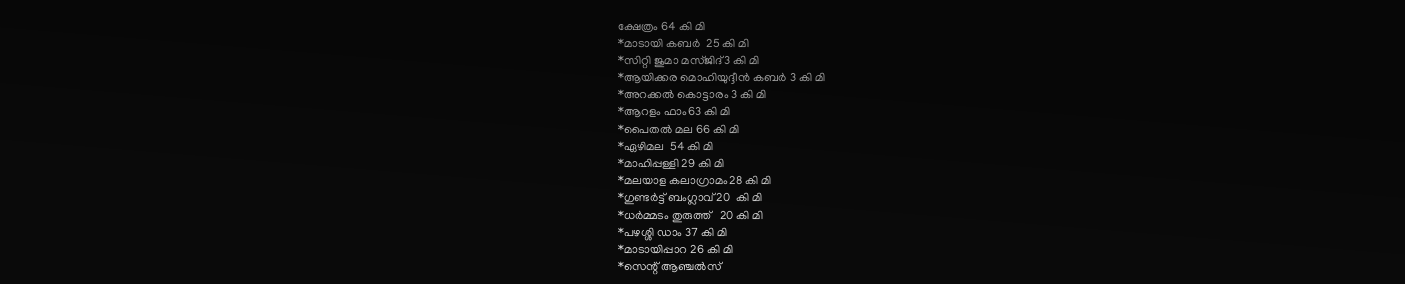ക്ഷേത്രം 64 കി മി
*മാടായി കബര്‍  25 കി മി
*സിറ്റി ജുമാ മസ്ജിദ്3 കി മി
*ആയിക്കര മൊഹിയുദ്ദീന്‍ കബര്‍ 3 കി മി
*അറക്കല്‍ കൊട്ടാരം 3 കി മി
*ആറളം ഫാം63 കി മി
*പൈതല്‍ മല 66 കി മി
*ഏഴിമല  54 കി മി
*മാഹിപ്പള്ളി 29 കി മി
*മലയാള കലാഗ്രാമം28 കി മി
*ഗുണ്ടര്‍ട്ട് ബംഗ്ലാവ് 20  കി മി
*ധര്‍മ്മടം തുരുത്ത്   20 കി മി
*പഴശ്ശി ഡാം 37 കി മി
*മാടായിപ്പാറ 26 കി മി
*സെന്റ് ആഞ്ചല്‍സ്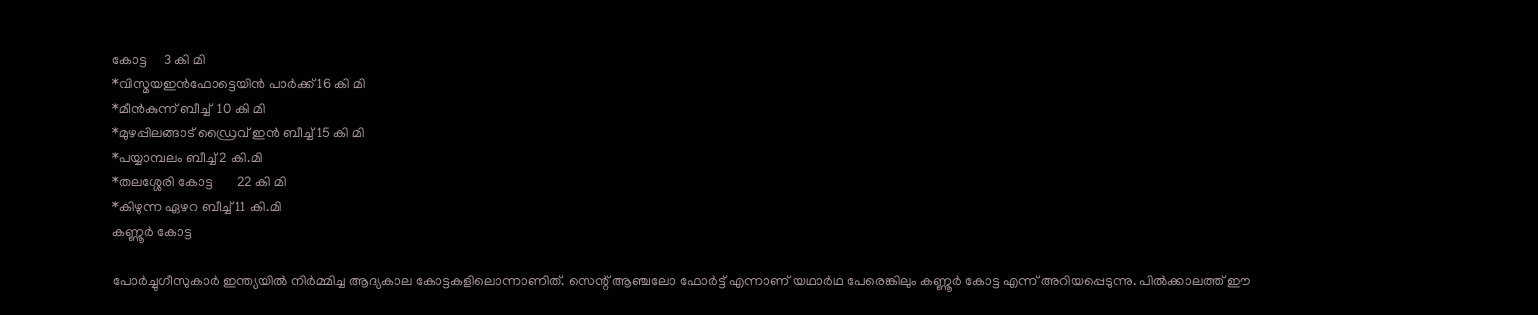കോട്ട     3 കി മി
*വിസ്മയഇന്‍ഫോട്ടെയിന്‍ പാര്‍ക്ക് 16 കി മി
*മീന്‍കുന്ന് ബീച്ച്  10 കി മി
*മുഴപ്പിലങ്ങാട് ഡ്രൈവ് ഇന്‍ ബീച്ച് 15 കി മി
*പയ്യാമ്പലം ബീച്ച് 2 കി.മി
*തലശ്ശേരി കോട്ട       22 കി മി
*കിഴുന്ന ഏഴറ ബീച്ച് 11 കി.മി
കണ്ണൂര്‍ കോട്ട

പോര്‍ച്ചുഗീസുകാര്‍ ഇന്ത്യയില്‍ നിര്‍മ്മിച്ച ആദ്യകാല കോട്ടകളിലൊന്നാണിത്‌. സെന്റ്‌ ആഞ്ചലോ ഫോര്‍ട്ട്‌ എന്നാണ്‌ യഥാര്‍ഥ പേരെങ്കിലും കണ്ണൂര്‍ കോട്ട എന്ന്‌ അറിയപ്പെടുന്നു. പില്‍ക്കാലത്ത്‌ ഈ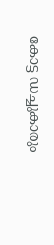കോട്ട ഡച്ചുകാരും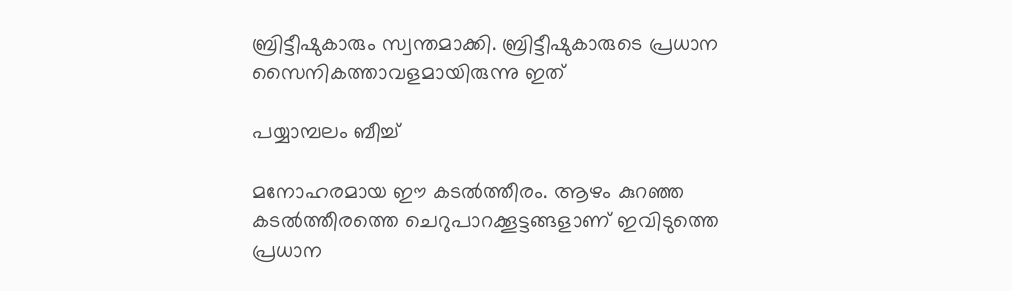ബ്രിട്ടീഷുകാരും സ്വന്തമാക്കി. ബ്രിട്ടീഷുകാരുടെ പ്രധാന സൈനികത്താവളമായിരുന്നു ഇത്‌

പയ്യാമ്പലം ബീച്ച്‌

മനോഹരമായ ഈ കടല്‍ത്തീരം. ആഴം കുറഞ്ഞ കടല്‍ത്തീരത്തെ ചെറുപാറക്കൂട്ടങ്ങളാണ്‌ ഇവിടുത്തെ പ്രധാന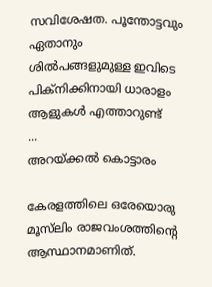സവിശേഷത. പൂന്തോട്ടവും ഏതാനും ശില്‍പങ്ങളുമുള്ള ഇവിടെ പിക്‌നിക്കിനായി ധാരാളം ആളുകള്‍ എത്താറുണ്ട്‌
...
അറയ്‌ക്കല്‍ കൊട്ടാരം

കേരളത്തിലെ ഒരേയൊരു മൂസ്‌ലിം രാജവംശത്തിന്റെ ആസ്ഥാനമാണിത്‌.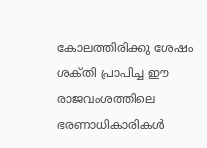കോലത്തിരിക്കു ശേഷം ശക്‌തി പ്രാപിച്ച ഈ രാജവംശത്തിലെ ഭരണാധികാരികള്‍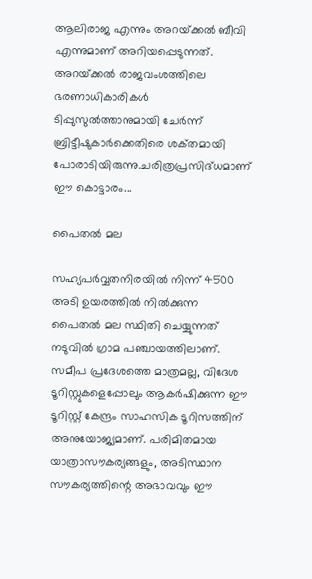ആലിരാജ എന്നും അറയ്‌ക്കല്‍ ബീവി എന്നുമാണ്‌ അറിയപ്പെടുന്നത്‌. അറയ്‌ക്കല്‍ രാജവംശത്തിലെ ഭരണാധികാരികള്‍ ടിപ്പുസുല്‍ത്താനുമായി ചേര്‍ന്ന്‌ ബ്രിട്ടീഷുകാര്‍ക്കെതിരെ ശക്‌തമായി പോരാടിയിരുന്നു.ചരിത്രപ്രസിദ്‌ധമാണ്‌  ഈ കൊട്ടാരം...

പൈതല്‍ മല

സഹ്യപര്‍വ്വതനിരയില്‍ നിന്ന് 4500 അടി ഉയരത്തില്‍ നില്‍ക്കുന്ന പൈതല്‍ മല സ്ഥിതി ചെയ്യുന്നത്‍ നടുവില്‍ ഗ്രാമ പഞ്ചായത്തിലാണ്. സമീപ പ്രദേശത്തെ മാത്രമല്ല, വിദേശ ടൂറിസ്റ്റുകളെപ്പോലും ആകര്‍ഷിക്കുന്ന ഈ ടൂറിസ്റ്റ് കേന്ദ്രം സാഹസിക ടൂറിസത്തിന്  അനുയോജ്യമാണ്. പരിമിതമായ യാത്രാസൗകര്യങ്ങളും, അടിസ്ഥാന സൗകര്യത്തിന്റെ അഭാവവും ഈ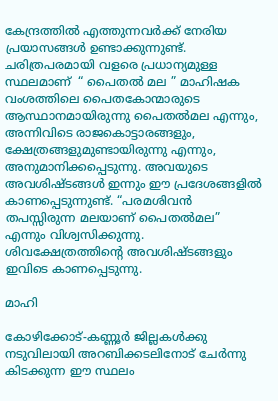കേന്ദ്രത്തില്‍ എത്തുന്നവര്‍ക്ക് നേരിയ പ്രയാസങ്ങള്‍ ഉണ്ടാക്കുന്നുണ്ട്.
ചരിത്രപരമായി വളരെ പ്രധാന്യമുള്ള സ്ഥലമാണ്  “ പൈതല്‍ മല ” മാഹിഷക വംശത്തിലെ പൈതകോന്മാരുടെ ആസ്ഥാനമായിരുന്നു പൈതല്‍മല എന്നും, അന്നിവിടെ രാജകൊട്ടാരങ്ങളും, ക്ഷേത്രങ്ങളുമുണ്ടായിരുന്നു എന്നും, അനുമാനിക്കപ്പെടുന്നു. അവയുടെ അവശിഷ്ടങ്ങള്‍ ഇന്നും ഈ പ്രദേശങ്ങളില്‍ കാണപ്പെടുന്നുണ്ട്. “പരമശിവന്‍  തപസ്സിരുന്ന മലയാണ് പൈതല്‍മല” എന്നും വിശ്വസിക്കുന്നു. ശിവക്ഷേത്രത്തിന്റെ അവശിഷ്ടങ്ങളും ഇവിടെ കാണപ്പെടുന്നു.

മാഹി

കോഴിക്കോട്‌-കണ്ണൂര്‍ ജില്ലകള്‍ക്കു നടുവിലായി അറബിക്കടലിനോട്‌ ചേര്‍ന്നു കിടക്കുന്ന ഈ സ്ഥലം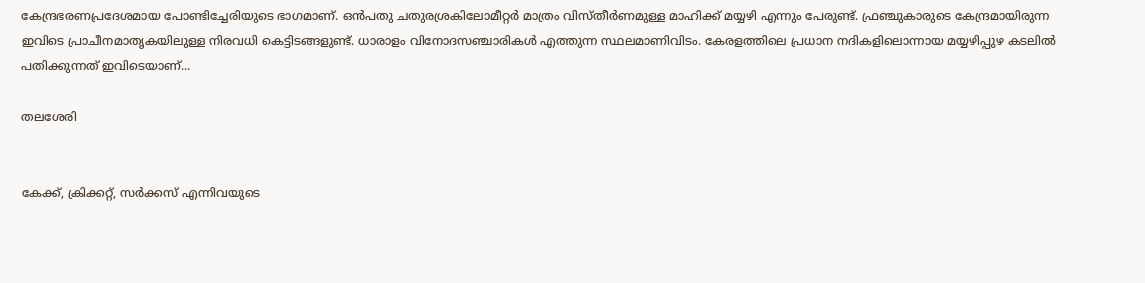കേന്ദ്രഭരണപ്രദേശമായ പോണ്ടിച്ചേരിയുടെ ഭാഗമാണ്‌. ഒന്‍പതു ചതുരശ്രകിലോമീറ്റര്‍ മാത്രം വിസ്‌തീര്‍ണമുള്ള മാഹിക്ക്‌ മയ്യഴി എന്നും പേരുണ്ട്‌. ഫ്രഞ്ചുകാരുടെ കേന്ദ്രമായിരുന്ന ഇവിടെ പ്രാചീനമാതൃകയിലുള്ള നിരവധി കെട്ടിടങ്ങളുണ്ട്‌. ധാരാളം വിനോദസഞ്ചാരികള്‍ എത്തുന്ന സ്ഥലമാണിവിടം. കേരളത്തിലെ പ്രധാന നദികളിലൊന്നായ മയ്യഴിപ്പുഴ കടലില്‍ പതിക്കുന്നത്‌ ഇവിടെയാണ്‌...

തലശേരി


കേക്ക്‌, ക്രിക്കറ്റ്‌, സര്‍ക്കസ്‌ എന്നിവയുടെ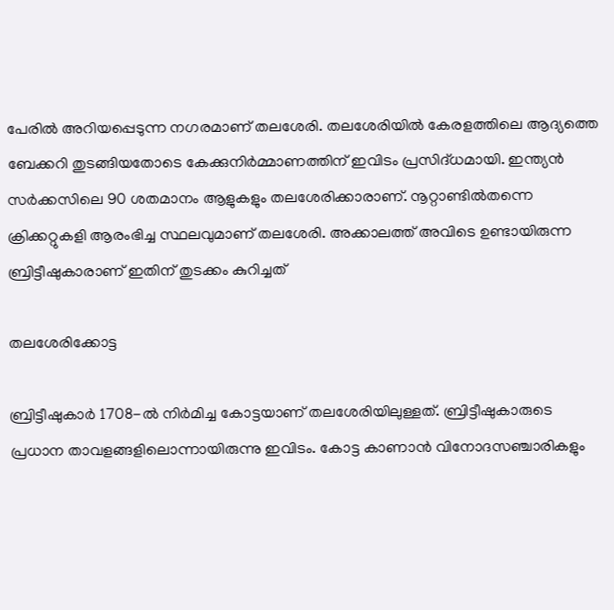പേരില്‍ അറിയപ്പെടുന്ന നഗരമാണ്‌ തലശേരി. തലശേരിയില്‍ കേരളത്തിലെ ആദ്യത്തെ ബേക്കറി തുടങ്ങിയതോടെ കേക്കുനിര്‍മ്മാണത്തിന്‌ ഇവിടം പ്രസിദ്‌ധമായി. ഇന്ത്യന്‍ സര്‍ക്കസിലെ 90 ശതമാനം ആളുകളും തലശേരിക്കാരാണ്‌. നൂറ്റാണ്ടില്‍തന്നെ ക്രിക്കറ്റുകളി ആരംഭിച്ച സ്ഥലവുമാണ്‌ തലശേരി. അക്കാലത്ത്‌ അവിടെ ഉണ്ടായിരുന്ന ബ്രിട്ടീഷുകാരാണ്‌ ഇതിന്‌ തുടക്കം കുറിച്ചത്‌

തലശേരിക്കോട്ട

ബ്രിട്ടീഷുകാര്‍ 1708-ല്‍ നിര്‍മിച്ച കോട്ടയാണ്‌ തലശേരിയിലുള്ളത്‌. ബ്രിട്ടീഷുകാരുടെ പ്രധാന താവളങ്ങളിലൊന്നായിരുന്നു ഇവിടം. കോട്ട കാണാന്‍ വിനോദസഞ്ചാരികളും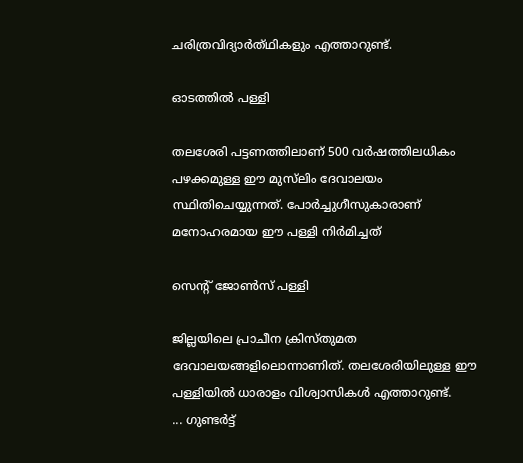ചരിത്രവിദ്യാര്‍ത്‌ഥികളും എത്താറുണ്ട്‌.

ഓടത്തില്‍ പള്ളി

തലശേരി പട്ടണത്തിലാണ്‌ 500 വര്‍ഷത്തിലധികം പഴക്കമുള്ള ഈ മുസ്‌ലിം ദേവാലയം സ്ഥിതിചെയ്യുന്നത്‌. പോര്‍ച്ചുഗീസുകാരാണ്‌ മനോഹരമായ ഈ പള്ളി നിര്‍മിച്ചത്‌

സെന്റ്‌ ജോണ്‍സ്‌ പള്ളി

ജില്ലയിലെ പ്രാചീന ക്രിസ്‌തുമത ദേവാലയങ്ങളിലൊന്നാണിത്‌. തലശേരിയിലുള്ള ഈ പള്ളിയില്‍ ധാരാളം വിശ്വാസികള്‍ എത്താറുണ്ട്‌.
... ഗുണ്ടര്‍ട്ട്‌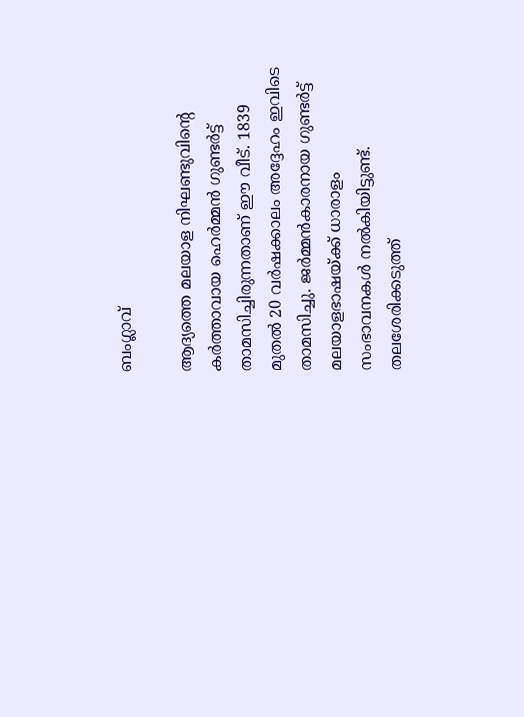ബംഗ്ലാവ്‌

ആദ്യത്തെ മലയാള നിഘണ്ടുവിന്റെ കര്‍ത്താവായ ഹെര്‍മ്മന്‍ ഗുണ്ടര്‍ട്ട്‌ താമസിച്ചിരുന്നതാണ്‌ ഈ വീട്‌. 1839 മുതല്‍ 20 വര്‍ഷക്കാലം അദ്ദേഹം ഇവിടെ താമസിച്ചു. ജര്‍മ്മന്‍കാരനായ ഗുണ്ടര്‍ട്ട്‌ മലയാളഭാഷയ്‌ക്ക്‌ ധാരാളം സംഭാവനകള്‍ നല്‍കിയിട്ടുണ്ട്‌. തലശേരിക്കടുത്ത്‌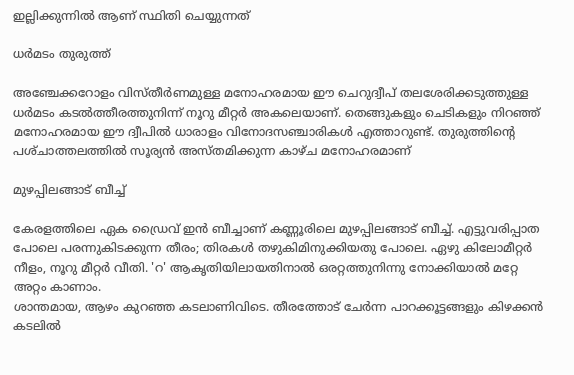ഇല്ലിക്കുന്നില്‍ ആണ് സ്ഥിതി ചെയ്യുന്നത്‌

ധര്‍മടം തുരുത്ത്‌

അഞ്ചേക്കറോളം വിസ്‌തീര്‍ണമുള്ള മനോഹരമായ ഈ ചെറുദ്വീപ്‌ തലശേരിക്കടുത്തുള്ള ധര്‍മടം കടല്‍ത്തീരത്തുനിന്ന്‌ നൂറു മീറ്റര്‍ അകലെയാണ്‌. തെങ്ങുകളും ചെടികളും നിറഞ്ഞ്‌ മനോഹരമായ ഈ ദ്വീപില്‍ ധാരാളം വിനോദസഞ്ചാരികള്‍ എത്താറുണ്ട്‌. തുരുത്തിന്റെ പശ്‌ചാത്തലത്തില്‍ സൂര്യന്‍ അസ്‌തമിക്കുന്ന കാഴ്‌ച മനോഹരമാണ്‌

മുഴപ്പിലങ്ങാട്‌ ബീച്ച്‌

കേരളത്തിലെ ഏക ഡ്രൈവ് ഇന്‍ ബീച്ചാണ് കണ്ണൂരിലെ മുഴപ്പിലങ്ങാട് ബീച്ച്. എട്ടുവരിപ്പാത പോലെ പരന്നുകിടക്കുന്ന തീരം; തിരകള്‍ തഴുകിമിനുക്കിയതു പോലെ. ഏഴു കിലോമീറ്റര്‍ നീളം, നൂറു മീറ്റര്‍ വീതി. 'റ' ആകൃതിയിലായതിനാല്‍ ഒരറ്റത്തുനിന്നു നോക്കിയാല്‍ മറ്റേ അറ്റം കാണാം.
ശാന്തമായ, ആഴം കുറഞ്ഞ കടലാണിവിടെ. തീരത്തോട് ചേര്‍ന്ന പാറക്കൂട്ടങ്ങളും കിഴക്കന്‍ കടലില്‍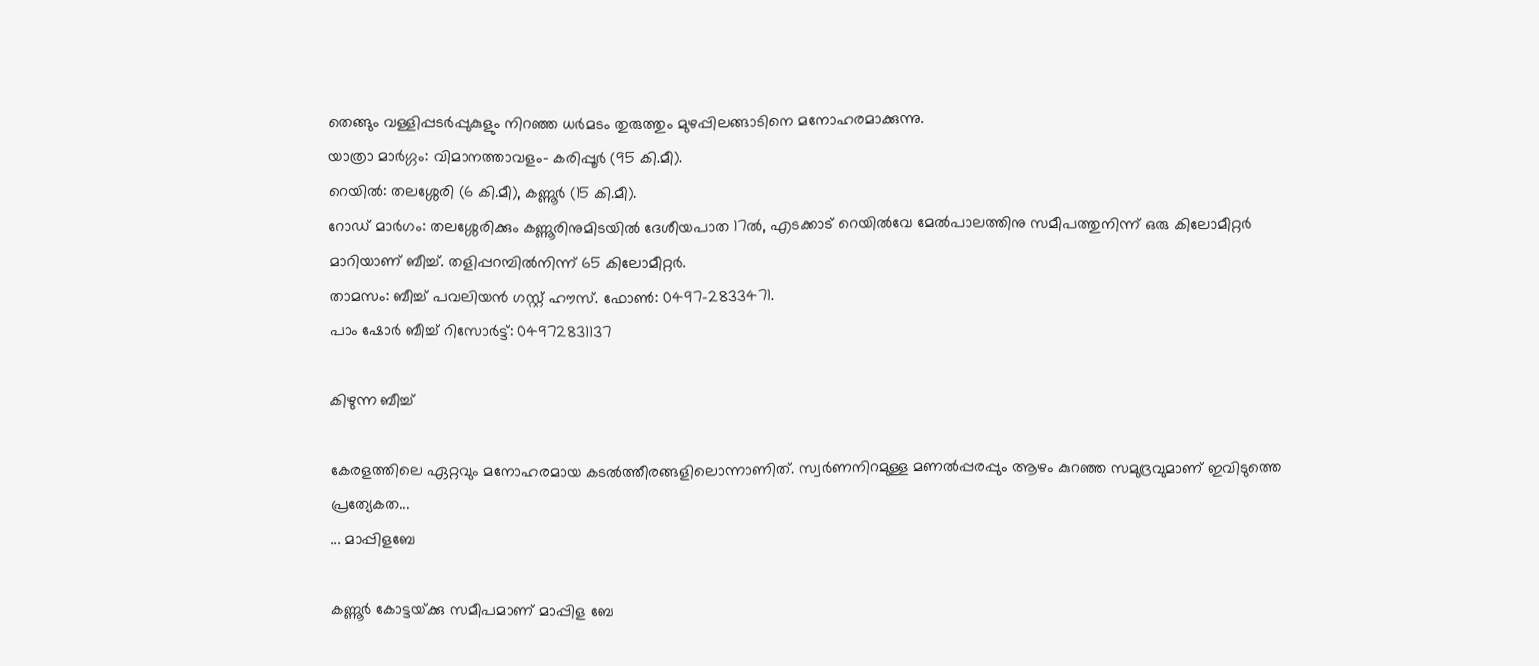തെങ്ങും വള്ളിപ്പടര്‍പ്പുകുളും നിറഞ്ഞ ധര്‍മടം തുരുത്തും മുഴപ്പിലങ്ങാടിനെ മനോഹരമാക്കുന്നു.
യാത്രാ മാര്‍ഗ്ഗം: വിമാനത്താവളം- കരിപ്പൂര്‍ (95 കി.മീ).
റെയില്‍: തലശ്ശേരി (6 കി.മീ), കണ്ണൂര്‍ (15 കി.മീ).
റോഡ് മാര്‍ഗം: തലശ്ശേരിക്കും കണ്ണൂരിനുമിടയില്‍ ദേശീയപാത 17ല്‍, എടക്കാട് റെയില്‍വേ മേല്‍പാലത്തിനു സമീപത്തുനിന്ന് ഒരു കിലോമീറ്റര്‍ മാറിയാണ് ബീച്ച്. തളിപ്പറമ്പില്‍നിന്ന് 65 കിലോമീറ്റര്‍.
താമസം: ബീച്ച് പവലിയന്‍ ഗസ്റ്റ് ഹൗസ്. ഫോണ്‍: 0497-2833471.
പാം ഷോര്‍ ബീച്ച് റിസോര്‍ട്ട്: 04972831137

കിഴുന്ന ബീച്ച്‌

കേരളത്തിലെ ഏറ്റവും മനോഹരമായ കടല്‍ത്തീരങ്ങളിലൊന്നാണിത്‌. സ്വര്‍ണനിറമുള്ള മണല്‍പ്പരപ്പും ആഴം കുറഞ്ഞ സമുദ്രവുമാണ്‌ ഇവിടുത്തെ പ്രത്യേകത...
... മാപ്പിളബേ

കണ്ണൂര്‍ കോട്ടയ്‌ക്കു സമീപമാണ്‌ മാപ്പിള ബേ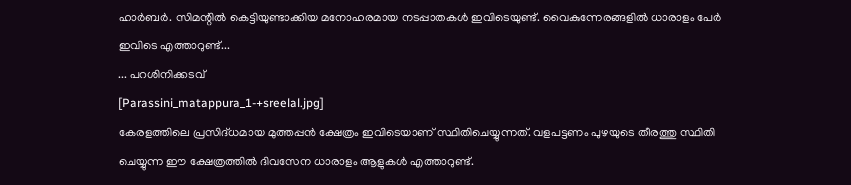ഹാര്‍ബര്‍. സിമന്റില്‍ കെട്ടിയുണ്ടാക്കിയ മനോഹരമായ നടപ്പാതകള്‍ ഇവിടെയുണ്ട്‌. വൈകുന്നേരങ്ങളില്‍ ധാരാളം പേര്‍ ഇവിടെ എത്താറുണ്ട്‌...
... പറശിനിക്കടവ്‌
[Parassini_matappura_1-+sreelal.jpg]
കേരളത്തിലെ പ്രസിദ്‌ധമായ മുത്തപ്പന്‍ ക്ഷേത്രം ഇവിടെയാണ്‌ സ്ഥിതിചെയ്യുന്നത്‌. വളപട്ടണം പുഴയുടെ തീരത്തു സ്ഥിതി ചെയ്യുന്ന ഈ ക്ഷേത്രത്തില്‍ ദിവസേന ധാരാളം ആളുകള്‍ എത്താറുണ്ട്‌.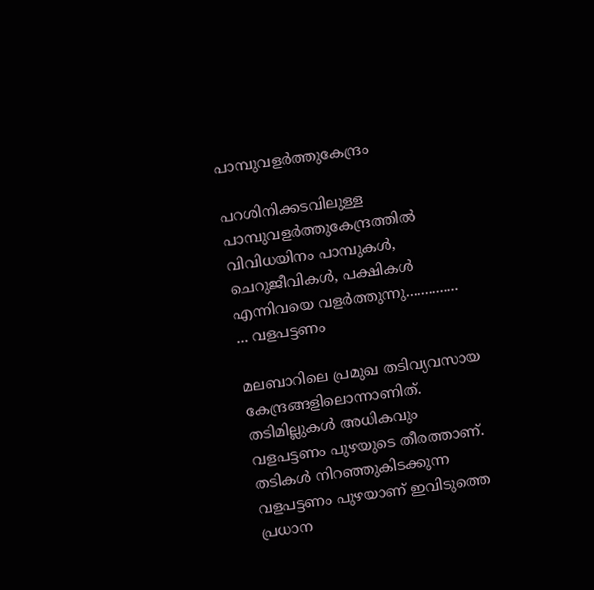പാമ്പുവളര്‍ത്തുകേന്ദ്രം

പറശിനിക്കടവിലുള്ള പാമ്പുവളര്‍ത്തുകേന്ദ്രത്തില്‍ വിവിധയിനം പാമ്പുകള്‍, ചെറുജീവികള്‍, പക്ഷികള്‍ എന്നിവയെ വളര്‍ത്തുന്നു..............
... വളപട്ടണം

മലബാറിലെ പ്രമുഖ തടിവ്യവസായ കേന്ദ്രങ്ങളിലൊന്നാണിത്‌. തടിമില്ലുകള്‍ അധികവും വളപട്ടണം പുഴയുടെ തീരത്താണ്‌. തടികള്‍ നിറഞ്ഞുകിടക്കുന്ന വളപട്ടണം പുഴയാണ്‌ ഇവിടുത്തെ പ്രധാന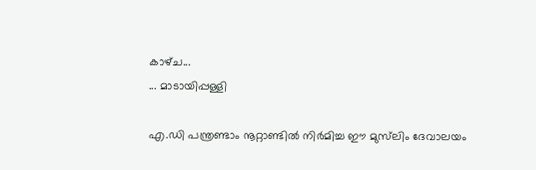കാഴ്‌ച...
... മാടായിപ്പള്ളി

എ.ഡി പന്ത്രണ്ടാം നൂറ്റാണ്ടില്‍ നിര്‍മിച്ച ഈ മുസ്‌ലിം ദേവാലയം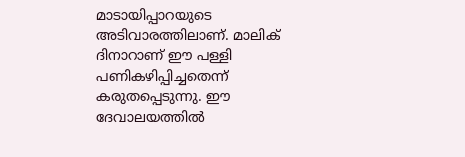മാടായിപ്പാറയുടെ അടിവാരത്തിലാണ്‌. മാലിക്‌ ദിനാറാണ്‌ ഈ പള്ളി പണികഴിപ്പിച്ചതെന്ന്‌ കരുതപ്പെടുന്നു. ഈ ദേവാലയത്തില്‍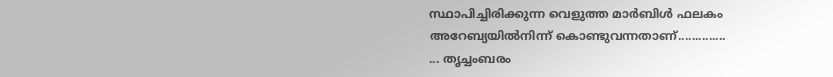സ്ഥാപിച്ചിരിക്കുന്ന വെളുത്ത മാര്‍ബിള്‍ ഫലകം അറേബ്യയില്‍നിന്ന്‌ കൊണ്ടുവന്നതാണ്‌..............
... തൃച്ചംബരം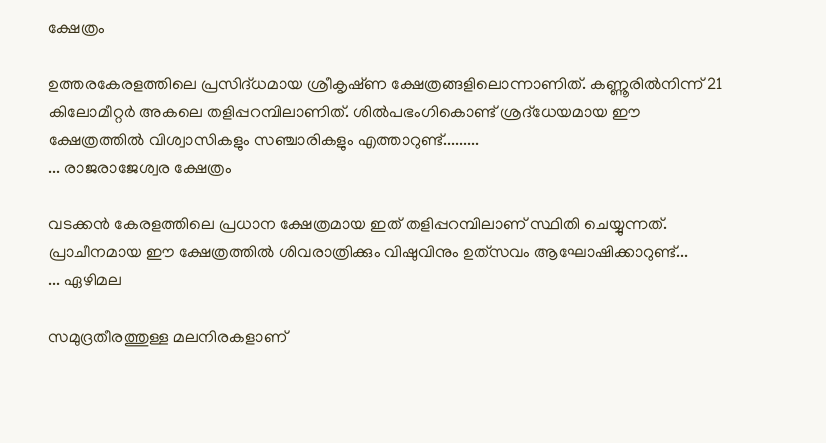ക്ഷേത്രം

ഉത്തരകേരളത്തിലെ പ്രസിദ്‌ധമായ ശ്രീകൃഷ്‌ണ ക്ഷേത്രങ്ങളിലൊന്നാണിത്‌. കണ്ണൂരില്‍നിന്ന്‌ 21 കിലോമീറ്റര്‍ അകലെ തളിപ്പറമ്പിലാണിത്‌. ശില്‍പഭംഗികൊണ്ട്‌ ശ്രദ്‌ധേയമായ ഈ ക്ഷേത്രത്തില്‍ വിശ്വാസികളും സഞ്ചാരികളും എത്താറുണ്ട്‌.........
... രാജരാജേശ്വര ക്ഷേത്രം

വടക്കന്‍ കേരളത്തിലെ പ്രധാന ക്ഷേത്രമായ ഇത്‌ തളിപ്പറമ്പിലാണ്‌ സ്ഥിതി ചെയ്യുന്നത്‌. പ്രാചീനമായ ഈ ക്ഷേത്രത്തില്‍ ശിവരാത്രിക്കും വിഷുവിനും ഉത്‌സവം ആഘോഷിക്കാറുണ്ട്‌...
... ഏഴിമല

സമുദ്രതീരത്തുള്ള മലനിരകളാണ്‌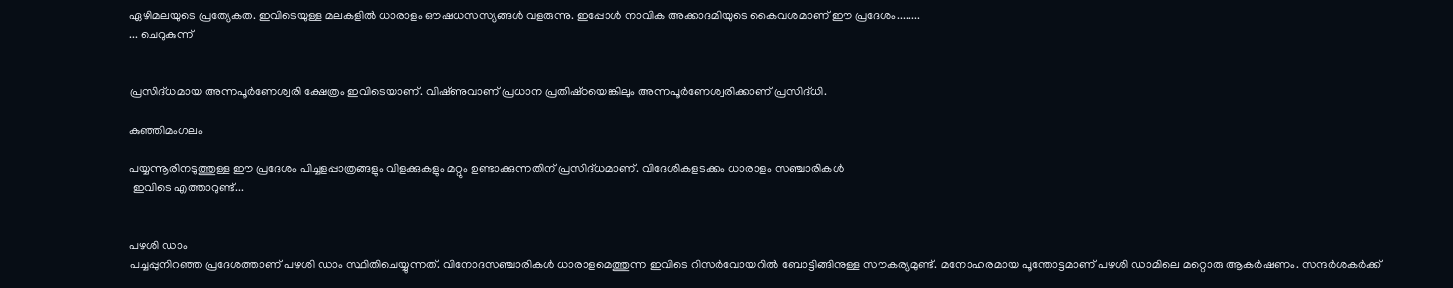ഏഴിമലയുടെ പ്രത്യേകത. ഇവിടെയുള്ള മലകളില്‍ ധാരാളം ഔഷധസസ്യങ്ങള്‍ വളരുന്നു. ഇപ്പോള്‍ നാവിക അക്കാദമിയുടെ കൈവശമാണ്‌ ഈ പ്രദേശം........
... ചെറുകുന്ന്‌


പ്രസിദ്‌ധമായ അന്നപൂര്‍ണേശ്വരി ക്ഷേത്രം ഇവിടെയാണ്‌. വിഷ്‌ണുവാണ്‌ പ്രധാന പ്രതിഷ്‌ഠയെങ്കിലും അന്നപൂര്‍ണേശ്വരിക്കാണ്‌ പ്രസിദ്‌ധി.

കുഞ്ഞിമംഗലം

പയ്യന്നൂരിനടുത്തുള്ള ഈ പ്രദേശം പിച്ചളപ്പാത്രങ്ങളും വിളക്കുകളും മറ്റും ഉണ്ടാക്കുന്നതിന്‌ പ്രസിദ്‌ധമാണ്‌. വിദേശികളടക്കം ധാരാളം സഞ്ചാരികള്‍
 ഇവിടെ എത്താറുണ്ട്‌...


പഴശി ഡാം
പച്ചപ്പുനിറഞ്ഞ പ്രദേശത്താണ്‌ പഴശി ഡാം സ്ഥിതിചെയ്യുന്നത്‌. വിനോദസഞ്ചാരികള്‍ ധാരാളമെത്തുന്ന ഇവിടെ റിസര്‍വോയറില്‍ ബോട്ടിങ്ങിനുള്ള സൗകര്യമുണ്ട്‌. മനോഹരമായ പൂന്തോട്ടമാണ്‌ പഴശി ഡാമിലെ മറ്റൊരു ആകര്‍ഷണം. സന്ദര്‍ശകര്‍ക്ക്‌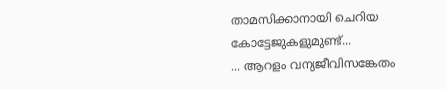താമസിക്കാനായി ചെറിയ കോട്ടേജുകളുമുണ്ട്‌...
... ആറളം വന്യജീവിസങ്കേതം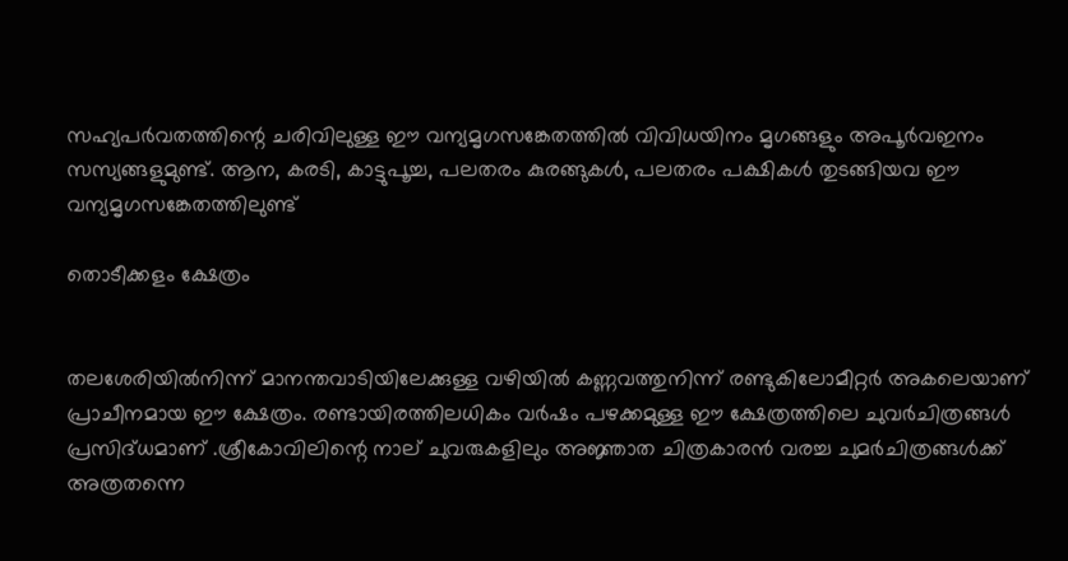സഹ്യപര്‍വതത്തിന്റെ ചരിവിലുള്ള ഈ വന്യമൃഗസങ്കേതത്തില്‍ വിവിധയിനം മൃഗങ്ങളും അപൂര്‍വഇനം സസ്യങ്ങളുമുണ്ട്‌. ആന, കരടി, കാട്ടുപൂച്ച, പലതരം കുരങ്ങുകള്‍, പലതരം പക്ഷികള്‍ തുടങ്ങിയവ ഈ വന്യമൃഗസങ്കേതത്തിലുണ്ട്‌

തൊടീക്കളം ക്ഷേത്രം


തലശേരിയില്‍നിന്ന്‌ മാനന്തവാടിയിലേക്കുള്ള വഴിയില്‍ കണ്ണവത്തുനിന്ന്‌ രണ്ടുകിലോമീറ്റര്‍ അകലെയാണ്‌ പ്രാചീനമായ ഈ ക്ഷേത്രം. രണ്ടായിരത്തിലധികം വര്‍ഷം പഴക്കമുള്ള ഈ ക്ഷേത്രത്തിലെ ചുവര്‍ചിത്രങ്ങള്‍ പ്രസിദ്‌ധമാണ്‌ .ശ്രീകോവിലിന്റെ നാല് ചുവരുകളിലും അജ്ഞാത ചിത്രകാരന്‍ വരച്ച ചുമര്‍ചിത്രങ്ങള്‍ക്ക് അത്രതന്നെ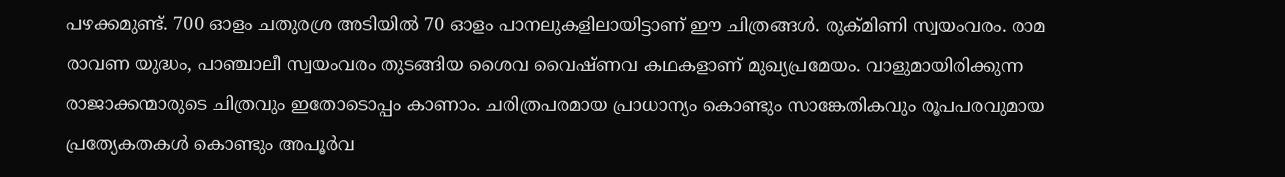പഴക്കമുണ്ട്. 700 ഓളം ചതുരശ്ര അടിയില്‍ 70 ഓളം പാനലുകളിലായിട്ടാണ് ഈ ചിത്രങ്ങള്‍. രുക്മിണി സ്വയംവരം. രാമ രാവണ യുദ്ധം, പാഞ്ചാലീ സ്വയംവരം തുടങ്ങിയ ശൈവ വൈഷ്ണവ കഥകളാണ് മുഖ്യപ്രമേയം. വാളുമായിരിക്കുന്ന രാജാക്കന്മാരുടെ ചിത്രവും ഇതോടൊപ്പം കാണാം. ചരിത്രപരമായ പ്രാധാന്യം കൊണ്ടും സാങ്കേതികവും രൂപപരവുമായ പ്രത്യേകതകള്‍ കൊണ്ടും അപൂര്‍വ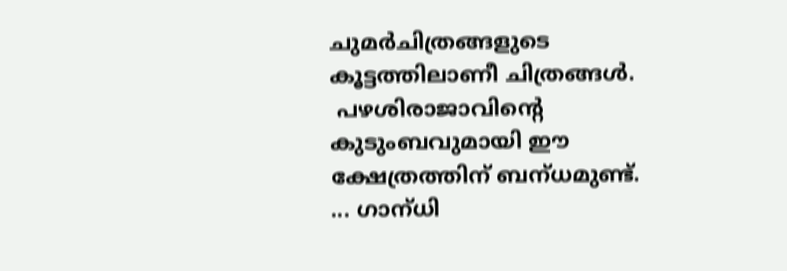ചുമര്‍ചിത്രങ്ങളുടെ കൂട്ടത്തിലാണീ ചിത്രങ്ങള്‍.
 പഴശിരാജാവിന്റെ കുടുംബവുമായി ഈ ക്ഷേത്രത്തിന്‌ ബന്‌ധമുണ്ട്‌.
... ഗാന്‌ധി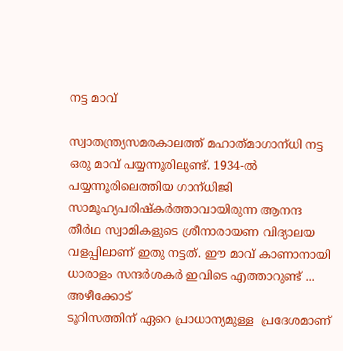നട്ട മാവ്‌

സ്വാതന്ത്ര്യസമരകാലത്ത്‌ മഹാത്‌മാഗാന്‌ധി നട്ട ഒരു മാവ്‌ പയ്യന്നൂരിലുണ്ട്‌. 1934-ല്‍ പയ്യന്നൂരിലെത്തിയ ഗാന്‌ധിജി സാമൂഹ്യപരിഷ്‌കര്‍ത്താവായിരുന്ന ആനന്ദ തീര്‍ഥ സ്വാമികളുടെ ശ്രീനാരായണ വിദ്യാലയ വളപ്പിലാണ്‌ ഇതു നട്ടത്‌. ഈ മാവ്‌ കാണാനായി ധാരാളം സന്ദര്‍ശകര്‍ ഇവിടെ എത്താറുണ്ട്‌ ... അഴീക്കോട്
ടൂറിസത്തിന് ഏറെ പ്രാധാന്യമുള്ള  പ്രദേശമാണ്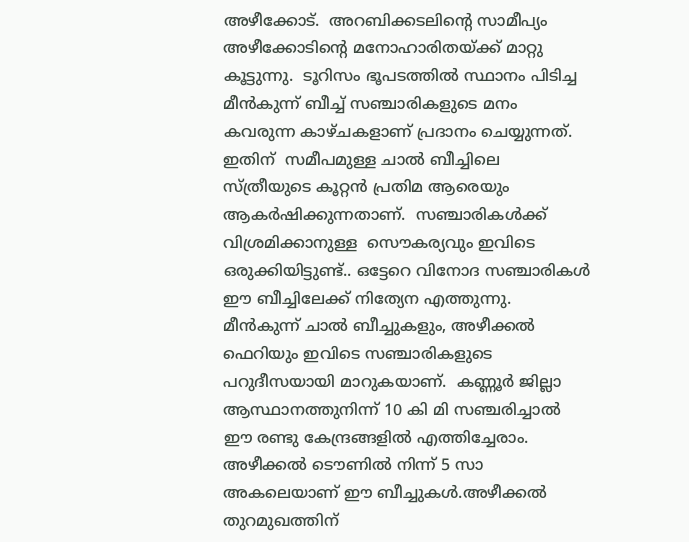അഴീക്കോട്.  അറബിക്കടലിന്റെ സാമീപ്യം അഴീക്കോടിന്റെ മനോഹാരിതയ്ക്ക് മാറ്റു കൂട്ടുന്നു.  ടൂറിസം ഭൂപടത്തില്‍ സ്ഥാനം പിടിച്ച മീന്‍കുന്ന് ബീച്ച് സഞ്ചാരികളുടെ മനം കവരുന്ന കാഴ്ചകളാണ് പ്രദാനം ചെയ്യുന്നത്.  ഇതിന്  സമീപമുള്ള ചാല്‍ ബീച്ചിലെ സ്ത്രീയുടെ കൂറ്റന്‍ പ്രതിമ ആരെയും ആകര്‍ഷിക്കുന്നതാണ്.  സഞ്ചാരികള്‍ക്ക് വിശ്രമിക്കാനുള്ള  സൌകര്യവും ഇവിടെ ഒരുക്കിയിട്ടുണ്ട്.. ഒട്ടേറെ വിനോദ സഞ്ചാരികള്‍ ഈ ബീച്ചിലേക്ക് നിത്യേന എത്തുന്നു.      മീന്‍കുന്ന് ചാല്‍ ബീച്ചുകളും, അഴീക്കല്‍ ഫെറിയും ഇവിടെ സഞ്ചാരികളുടെ പറുദീസയായി മാറുകയാണ്.  കണ്ണൂര്‍ ജില്ലാ ആസ്ഥാനത്തുനിന്ന് 10 കി മി സഞ്ചരിച്ചാല്‍  ഈ രണ്ടു കേന്ദ്രങ്ങളില്‍ എത്തിച്ചേരാം. അഴീക്കല്‍ ടൌണില്‍ നിന്ന് 5 സാ അകലെയാണ് ഈ ബീച്ചുകള്‍.അഴീക്കല്‍ തുറമുഖത്തിന്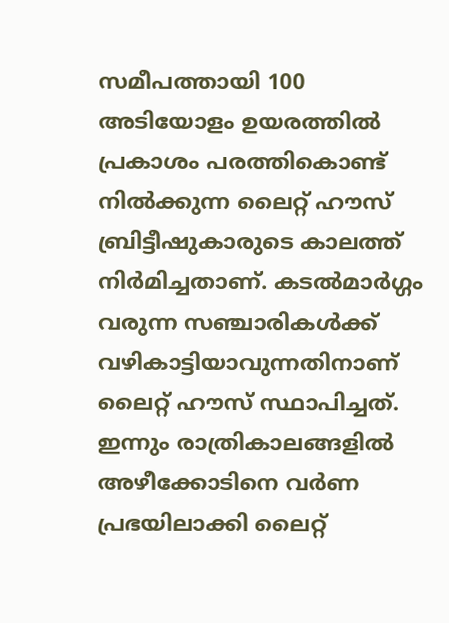സമീപത്തായി 100 അടിയോളം ഉയരത്തില്‍ പ്രകാശം പരത്തികൊണ്ട് നില്‍ക്കുന്ന ലൈറ്റ് ഹൗസ് ബ്രിട്ടീഷുകാരുടെ കാലത്ത് നിര്‍മിച്ചതാണ്. കടല്‍മാര്‍ഗ്ഗം വരുന്ന സഞ്ചാരികള്‍ക്ക്
വഴികാട്ടിയാവുന്നതിനാണ്  ലൈറ്റ് ഹൗസ് സ്ഥാപിച്ചത്. ഇന്നും രാത്രികാലങ്ങളില്‍ അഴീക്കോടിനെ വര്‍ണ പ്രഭയിലാക്കി ലൈറ്റ്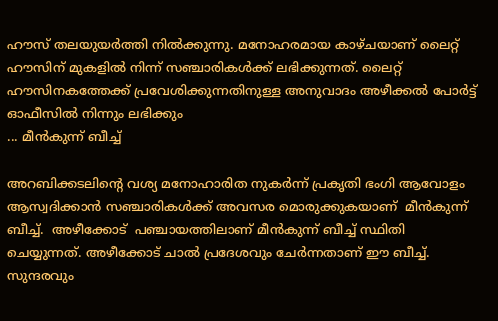ഹൗസ് തലയുയര്‍ത്തി നില്‍ക്കുന്നു. മനോഹരമായ കാഴ്ചയാണ് ലൈറ്റ് ഹൗസിന് മുകളില്‍ നിന്ന് സഞ്ചാരികള്‍ക്ക് ലഭിക്കുന്നത്. ലൈറ്റ് ഹൗസിനകത്തേക്ക് പ്രവേശിക്കുന്നതിനുള്ള അനുവാദം അഴീക്കല്‍ പോര്‍ട്ട് ഓഫീസില്‍ നിന്നും ലഭിക്കും
... മീന്‍കുന്ന്‌ ബീച്ച്‌

അറബിക്കടലിന്റെ വശ്യ മനോഹാരിത നുകര്‍ന്ന് പ്രകൃതി ഭംഗി ആവോളം ആസ്വദിക്കാന്‍ സഞ്ചാരികള്‍ക്ക് അവസര മൊരുക്കുകയാണ്  മീന്‍കുന്ന് ബീച്ച്.  അഴീക്കോട്  പഞ്ചായത്തിലാണ് മീന്‍കുന്ന് ബീച്ച് സ്ഥിതി ചെയ്യുന്നത്. അഴീക്കോട് ചാല്‍ പ്രദേശവും ചേര്‍ന്നതാണ് ഈ ബീച്ച്. സുന്ദരവും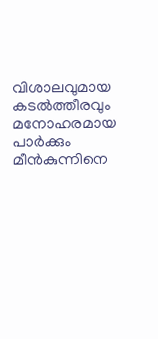വിശാലവുമായ കടല്‍ത്തീരവും മനോഹരമായ പാര്‍ക്കും മീന്‍കുന്നിനെ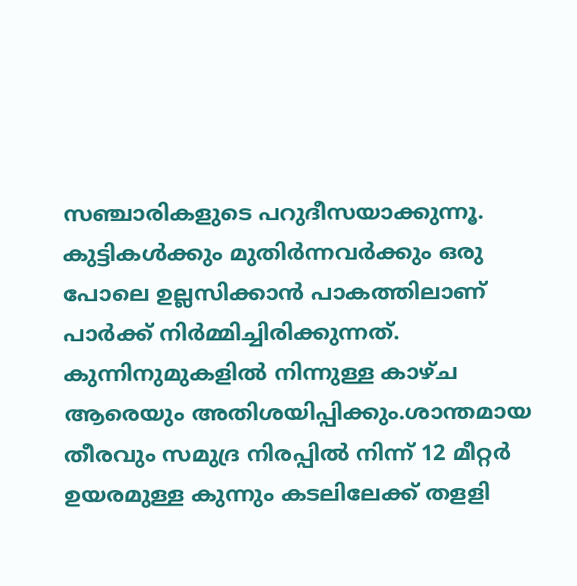സഞ്ചാരികളുടെ പറുദീസയാക്കുന്നൂ.  കുട്ടികള്‍ക്കും മുതിര്‍ന്നവര്‍ക്കും ഒരു പോലെ ഉല്ലസിക്കാന്‍ പാകത്തിലാണ് പാര്‍ക്ക് നിര്‍മ്മിച്ചിരിക്കുന്നത്.  കുന്നിനുമുകളില്‍ നിന്നുള്ള കാഴ്ച ആരെയും അതിശയിപ്പിക്കും.ശാന്തമായ തീരവും സമുദ്ര നിരപ്പില്‍ നിന്ന് 12 മീറ്റര്‍ ഉയരമുള്ള കുന്നും കടലിലേക്ക് തളളി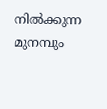നില്‍ക്കുന്ന മുനമ്പും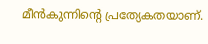മീന്‍കുന്നിന്റെ പ്രത്യേകതയാണ്.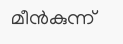മീന്‍കുന്ന്‌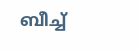ബീച്ച്‌